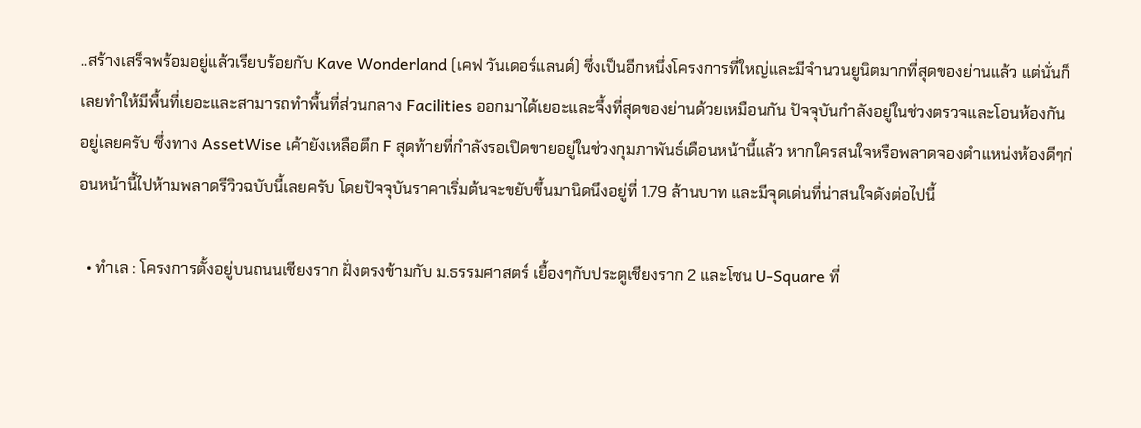..สร้างเสร็จพร้อมอยู่แล้วเรียบร้อยกับ Kave Wonderland (เคฟ วันเดอร์แลนด์) ซึ่งเป็นอีกหนึ่งโครงการที่ใหญ่และมีจำนวนยูนิตมากที่สุดของย่านแล้ว แต่นั่นก็เลยทำให้มีพื้นที่เยอะและสามารถทำพื้นที่ส่วนกลาง Facilities ออกมาได้เยอะและจึ้งที่สุดของย่านด้วยเหมือนกัน ปัจจุบันกำลังอยู่ในช่วงตรวจและโอนห้องกันอยู่เลยครับ ซึ่งทาง AssetWise เค้ายังเหลือตึก F สุดท้ายที่กำลังรอเปิดขายอยู่ในช่วงกุมภาพันธ์เดือนหน้านี้แล้ว หากใครสนใจหรือพลาดจองตำแหน่งห้องดีๆก่อนหน้านี้ไปห้ามพลาดรีวิวฉบับนี้เลยครับ โดยปัจจุบันราคาเริ่มต้นจะขยับขึ้นมานิดนึงอยู่ที่ 1.79 ล้านบาท และมีจุดเด่นที่น่าสนใจดังต่อไปนี้

  • ทำเล : โครงการตั้งอยู่บนถนนเชียงราก ฝั่งตรงข้ามกับ ม.ธรรมศาสตร์ เยื้องๆกับประตูเชียงราก 2 และโซน U-Square ที่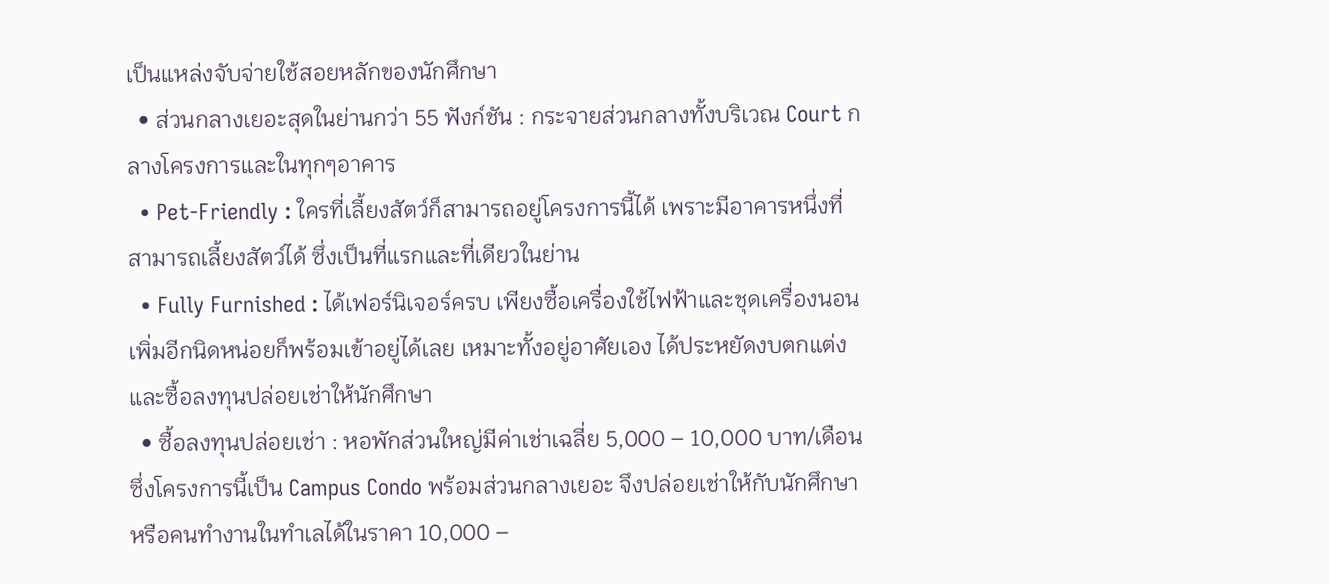เป็นแหล่งจับจ่ายใช้สอยหลักของนักศึกษา
  • ส่วนกลางเยอะสุดในย่านกว่า 55 ฟังก์ชัน : กระจายส่วนกลางทั้งบริเวณ Court กลางโครงการและในทุกๆอาคาร
  • Pet-Friendly : ใครที่เลี้ยงสัตว์ก็สามารถอยู่โครงการนี้ได้ เพราะมีอาคารหนึ่งที่สามารถเลี้ยงสัตว์ได้ ซึ่งเป็นที่แรกและที่เดียวในย่าน
  • Fully Furnished : ได้เฟอร์นิเจอร์ครบ เพียงซื้อเครื่องใช้ไฟฟ้าและชุดเครื่องนอนเพิ่มอีกนิดหน่อยก็พร้อมเข้าอยู่ได้เลย เหมาะทั้งอยู่อาศัยเอง ได้ประหยัดงบตกแต่ง และซื้อลงทุนปล่อยเช่าให้นักศึกษา
  • ซื้อลงทุนปล่อยเช่า : หอพักส่วนใหญ่มีค่าเช่าเฉลี่ย 5,000 – 10,000 บาท/เดือน ซึ่งโครงการนี้เป็น Campus Condo พร้อมส่วนกลางเยอะ จึงปล่อยเช่าให้กับนักศึกษาหรือคนทำงานในทำเลได้ในราคา 10,000 –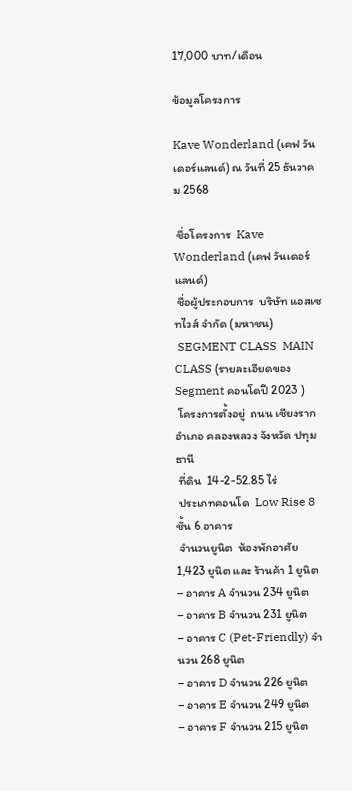17,000 บาท/เดือน

ข้อมูลโครงการ

Kave Wonderland (เคฟ วันเดอร์แลนด์) ณ วันที่ 25 ธันวาคม 2568

 ชื่อโครงการ  Kave Wonderland (เคฟ วันเดอร์แลนด์)
 ชื่อผู้ประกอบการ  บริษัท แอสเซทไวส์ จํากัด (มหาชน)
 SEGMENT CLASS  MAIN CLASS (รายละเอียดของ Segment คอนโดปี 2023 )
 โครงการตั้งอยู่  ถนน เชียงราก อำเภอ คลองหลวง จังหวัด ปทุมธานี
 ที่ดิน  14-2-52.85 ไร่
 ประเภทคอนโด  Low Rise 8 ชั้น 6 อาคาร
 จำนวนยูนิต  ห้องพักอาศัย 1,423 ยูนิต และ ร้านค้า 1 ยูนิต
– อาคาร A จำนวน 234 ยูนิต
– อาคาร B จำนวน 231 ยูนิต
– อาคาร C (Pet-Friendly) จำนวน 268 ยูนิต
– อาคาร D จำนวน 226 ยูนิต
– อาคาร E จำนวน 249 ยูนิต
– อาคาร F จำนวน 215 ยูนิต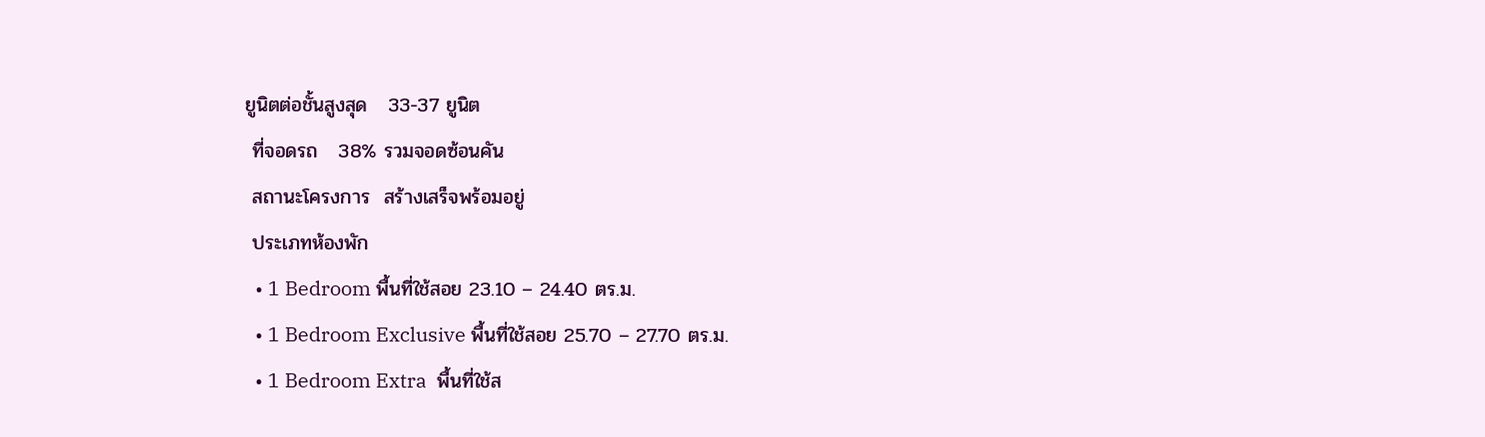ยูนิตต่อชั้นสูงสุด   33-37 ยูนิต
 ที่จอดรถ   38% รวมจอดซ้อนคัน
 สถานะโครงการ  สร้างเสร็จพร้อมอยู่
 ประเภทห้องพัก
  • 1 Bedroom พื้นที่ใช้สอย 23.10 – 24.40 ตร.ม.
  • 1 Bedroom Exclusive พื้นที่ใช้สอย 25.70 – 27.70 ตร.ม.
  • 1 Bedroom Extra  พื้นที่ใช้ส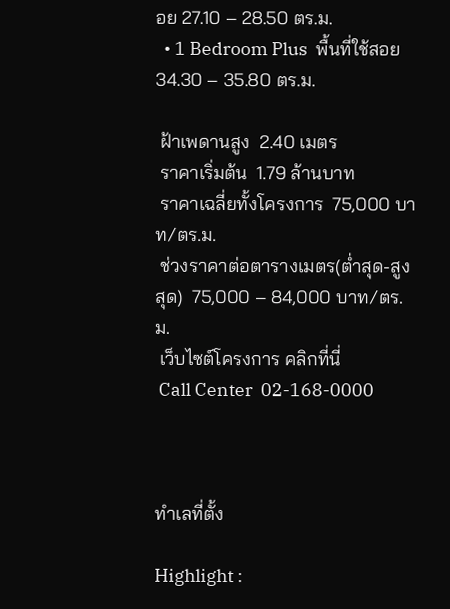อย 27.10 – 28.50 ตร.ม.
  • 1 Bedroom Plus  พื้นที่ใช้สอย 34.30 – 35.80 ตร.ม.

 ฝ้าเพดานสูง  2.40 เมตร
 ราคาเริ่มต้น  1.79 ล้านบาท
 ราคาเฉลี่ยทั้งโครงการ  75,000 บาท/ตร.ม.
 ช่วงราคาต่อตารางเมตร(ต่ำสุด-สูงสุด)  75,000 – 84,000 บาท/ตร.ม.
 เว็บไซต์โครงการ คลิกที่นี่
 Call Center  02-168-0000



ทำเลที่ตั้ง

Highlight :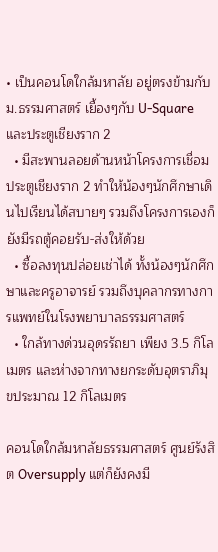• เป็นคอนโดใกล้มหาลัย อยู่ตรงข้ามกับ ม.ธรรมศาสตร์ เยื้องๆกับ U-Square และประตูเชียงราก 2
  • มีสะพานลอยด้านหน้าโครงการเชื่อมประตูเชียงราก 2 ทำให้น้องๆนักศึกษาเดินไปเรียนได้สบายๆ รวมถึงโครงการเองก็ยังมีรถตู้คอยรับ-ส่งให้ด้วย
  • ซื้อลงทุนปล่อยเช่าได้ ทั้งน้องๆนักศึกษาและครูอาจารย์ รวมถึงบุคลากรทางการแพทย์ในโรงพยาบาลธรรมศาสตร์
  • ใกล้ทางด่วนอุดรรัถยา เพียง 3.5 กิโลเมตร และห่างจากทางยกระดับอุตราภิมุขประมาณ 12 กิโลเมตร

คอนโดใกล้มหาลัยธรรมศาสตร์ ศูนย์รังสิต Oversupply แต่ก็ยังคงมี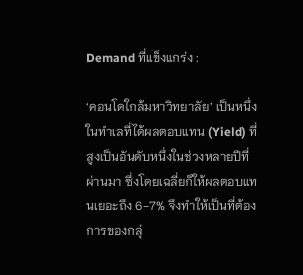Demand ที่แข็งแกร่ง :

‘คอนโดใกล้มหาวิทยาลัย’ เป็นหนึ่งในทำเลที่ได้ผลตอบแทน (Yield) ที่สูงเป็นอันดับหนึ่งในช่วงหลายปีที่ผ่านมา ซึ่งโดยเฉลี่ยก็ให้ผลตอบแทนเยอะถึง 6-7% จึงทำให้เป็นที่ต้องการของกลุ่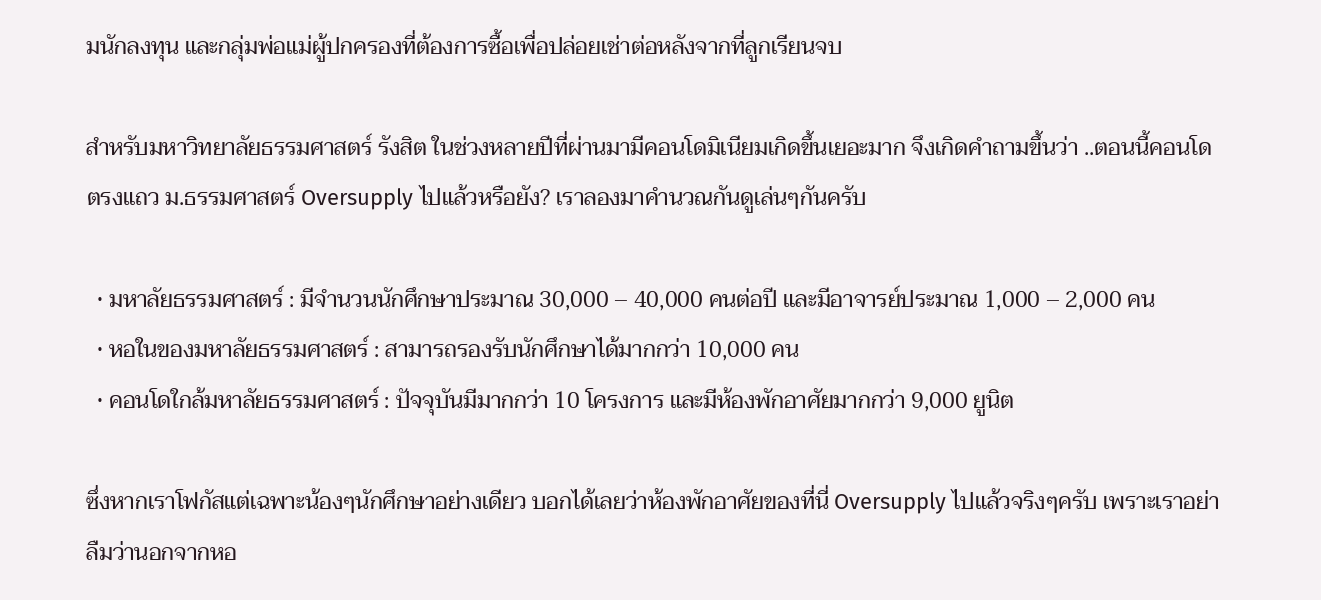มนักลงทุน และกลุ่มพ่อแม่ผู้ปกครองที่ต้องการซื้อเพื่อปล่อยเช่าต่อหลังจากที่ลูกเรียนจบ

สำหรับมหาวิทยาลัยธรรมศาสตร์ รังสิต ในช่วงหลายปีที่ผ่านมามีคอนโดมิเนียมเกิดขึ้นเยอะมาก จึงเกิดคำถามขึ้นว่า ..ตอนนี้คอนโดตรงแถว ม.ธรรมศาสตร์ Oversupply ไปแล้วหรือยัง? เราลองมาคำนวณกันดูเล่นๆกันครับ

  • มหาลัยธรรมศาสตร์ : มีจำนวนนักศึกษาประมาณ 30,000 – 40,000 คนต่อปี และมีอาจารย์ประมาณ 1,000 – 2,000 คน
  • หอในของมหาลัยธรรมศาสตร์ : สามารถรองรับนักศึกษาได้มากกว่า 10,000 คน
  • คอนโดใกล้มหาลัยธรรมศาสตร์ : ปัจจุบันมีมากกว่า 10 โครงการ และมีห้องพักอาศัยมากกว่า 9,000 ยูนิต

ซึ่งหากเราโฟกัสแต่เฉพาะน้องๆนักศึกษาอย่างเดียว บอกได้เลยว่าห้องพักอาศัยของที่นี่ Oversupply ไปแล้วจริงๆครับ เพราะเราอย่าลืมว่านอกจากหอ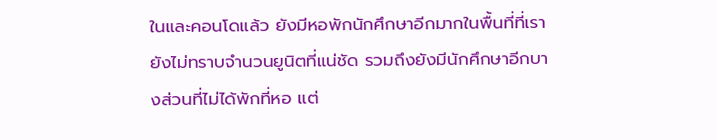ในและคอนโดแล้ว ยังมีหอพักนักศึกษาอีกมากในพื้นที่ที่เรายังไม่ทราบจำนวนยูนิตที่แน่ชัด รวมถึงยังมีนักศึกษาอีกบางส่วนที่ไม่ได้พักที่หอ แต่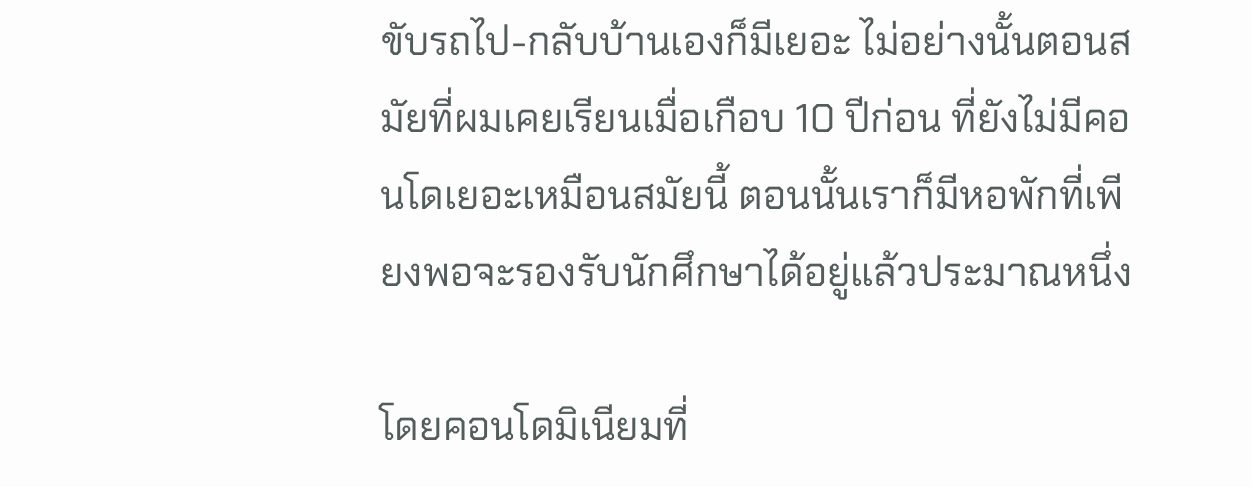ขับรถไป-กลับบ้านเองก็มีเยอะ ไม่อย่างนั้นตอนสมัยที่ผมเคยเรียนเมื่อเกือบ 10 ปีก่อน ที่ยังไม่มีคอนโดเยอะเหมือนสมัยนี้ ตอนนั้นเราก็มีหอพักที่เพียงพอจะรองรับนักศึกษาได้อยู่แล้วประมาณหนึ่ง

โดยคอนโดมิเนียมที่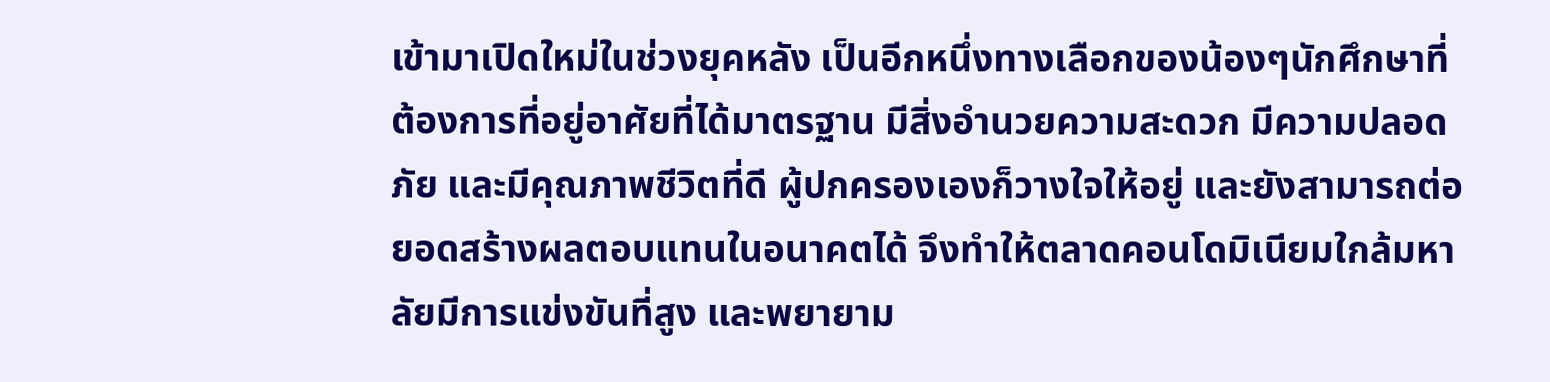เข้ามาเปิดใหม่ในช่วงยุคหลัง เป็นอีกหนึ่งทางเลือกของน้องๆนักศึกษาที่ต้องการที่อยู่อาศัยที่ได้มาตรฐาน มีสิ่งอำนวยความสะดวก มีความปลอดภัย และมีคุณภาพชีวิตที่ดี ผู้ปกครองเองก็วางใจให้อยู่ และยังสามารถต่อยอดสร้างผลตอบแทนในอนาคตได้ จึงทำให้ตลาดคอนโดมิเนียมใกล้มหาลัยมีการแข่งขันที่สูง และพยายาม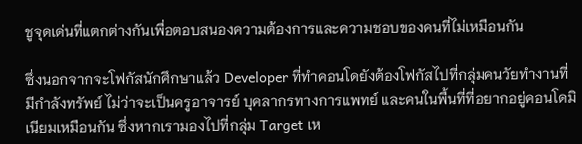ชูจุดเด่นที่แตกต่างกันเพื่อตอบสนองความต้องการและความชอบของคนที่ไม่เหมือนกัน

ซึ่งนอกจากจะโฟกัสนักศึกษาแล้ว Developer ที่ทำคอนโดยังต้องโฟกัสไปที่กลุ่มคนวัยทำงานที่มีกำลังทรัพย์ ไม่ว่าจะเป็นครูอาจารย์ บุคลากรทางการแพทย์ และคนในพื้นที่ที่อยากอยู่คอนโดมิเนียมเหมือนกัน ซึ่งหากเรามองไปที่กลุ่ม Target เห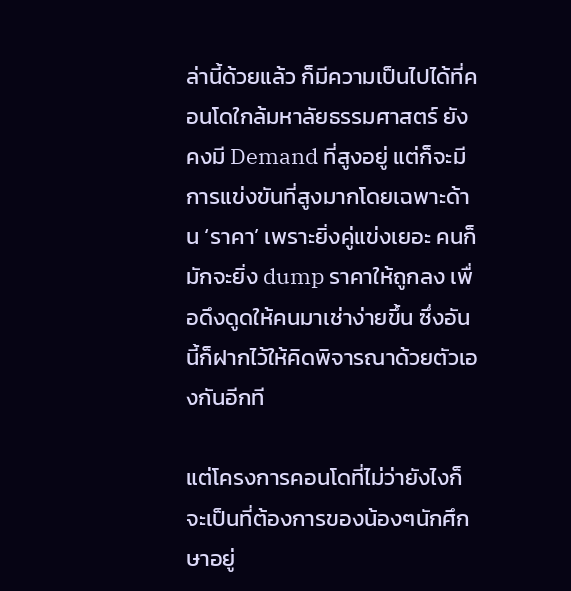ล่านี้ด้วยแล้ว ก็มีความเป็นไปได้ที่คอนโดใกล้มหาลัยธรรมศาสตร์ ยังคงมี Demand ที่สูงอยู่ แต่ก็จะมีการแข่งขันที่สูงมากโดยเฉพาะด้าน ‘ราคา’ เพราะยิ่งคู่แข่งเยอะ คนก็มักจะยิ่ง dump ราคาให้ถูกลง เพื่อดึงดูดให้คนมาเช่าง่ายขึ้น ซึ่งอันนี้ก็ฝากไว้ให้คิดพิจารณาด้วยตัวเองกันอีกที

แต่โครงการคอนโดที่ไม่ว่ายังไงก็จะเป็นที่ต้องการของน้องๆนักศึกษาอยู่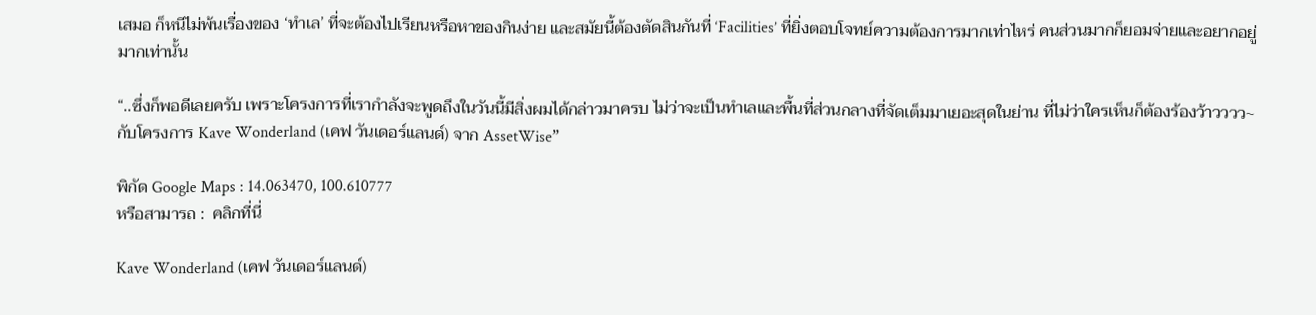เสมอ ก็หนีไม่พ้นเรื่องของ ‘ทำเล’ ที่จะต้องไปเรียนหรือหาของกินง่าย และสมัยนี้ต้องตัดสินกันที่ ‘Facilities’ ที่ยิ่งตอบโจทย์ความต้องการมากเท่าไหร่ คนส่วนมากก็ยอมจ่ายและอยากอยู่มากเท่านั้น

“..ซึ่งก็พอดีเลยครับ เพราะโครงการที่เรากำลังจะพูดถึงในวันนี้มีสิ่งผมได้กล่าวมาครบ ไม่ว่าจะเป็นทำเลและพื้นที่ส่วนกลางที่จัดเต็มมาเยอะสุดในย่าน ที่ไม่ว่าใครเห็นก็ต้องร้องว้าวววว~ กับโครงการ Kave Wonderland (เคฟ วันเดอร์แลนด์) จาก AssetWise”

พิกัด Google Maps : 14.063470, 100.610777
หรือสามารถ :  คลิกที่นี่

Kave Wonderland (เคฟ วันเดอร์แลนด์)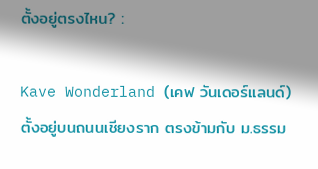ตั้งอยู่ตรงไหน? :

Kave Wonderland (เคฟ วันเดอร์แลนด์) ตั้งอยู่บนถนนเชียงราก ตรงข้ามกับ ม.ธรรม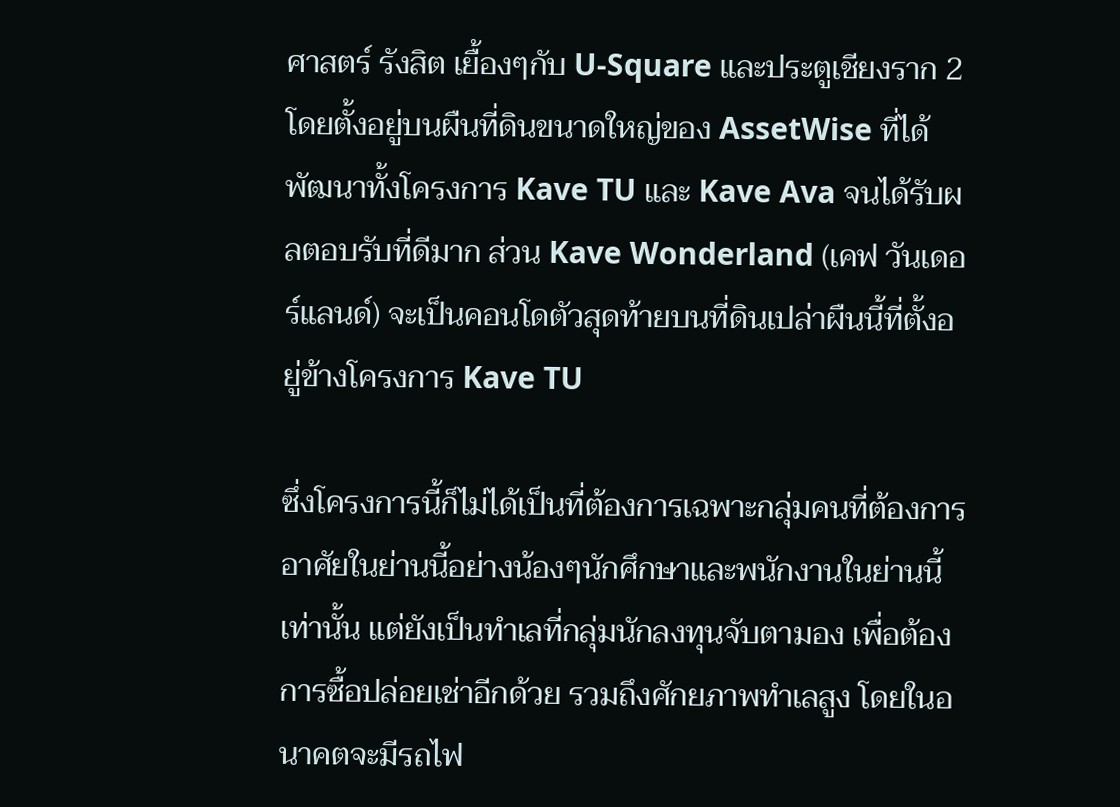ศาสตร์ รังสิต เยื้องๆกับ U-Square และประตูเชียงราก 2 โดยตั้งอยู่บนผืนที่ดินขนาดใหญ่ของ AssetWise ที่ได้พัฒนาทั้งโครงการ Kave TU และ Kave Ava จนได้รับผลตอบรับที่ดีมาก ส่วน Kave Wonderland (เคฟ วันเดอร์แลนด์) จะเป็นคอนโดตัวสุดท้ายบนที่ดินเปล่าผืนนี้ที่ตั้งอยู่ข้างโครงการ Kave TU

ซึ่งโครงการนี้ก็ไม่ได้เป็นที่ต้องการเฉพาะกลุ่มคนที่ต้องการอาศัยในย่านนี้อย่างน้องๆนักศึกษาและพนักงานในย่านนี้เท่านั้น แต่ยังเป็นทำเลที่กลุ่มนักลงทุนจับตามอง เพื่อต้องการซื้อปล่อยเช่าอีกด้วย รวมถึงศักยภาพทำเลสูง โดยในอนาคตจะมีรถไฟ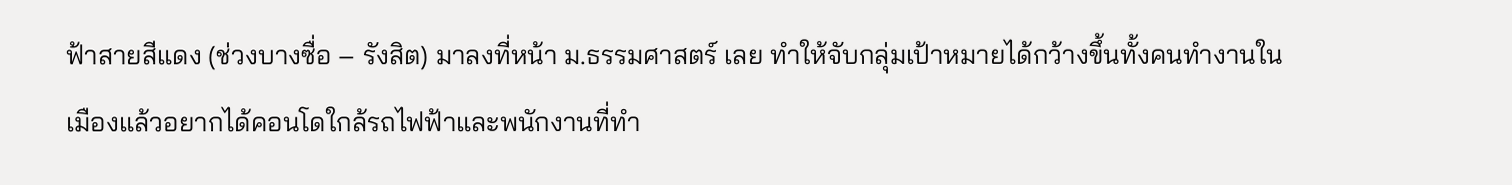ฟ้าสายสีแดง (ช่วงบางซื่อ – รังสิต) มาลงที่หน้า ม.ธรรมศาสตร์ เลย ทำให้จับกลุ่มเป้าหมายได้กว้างขึ้นทั้งคนทำงานในเมืองแล้วอยากได้คอนโดใกล้รถไฟฟ้าและพนักงานที่ทำ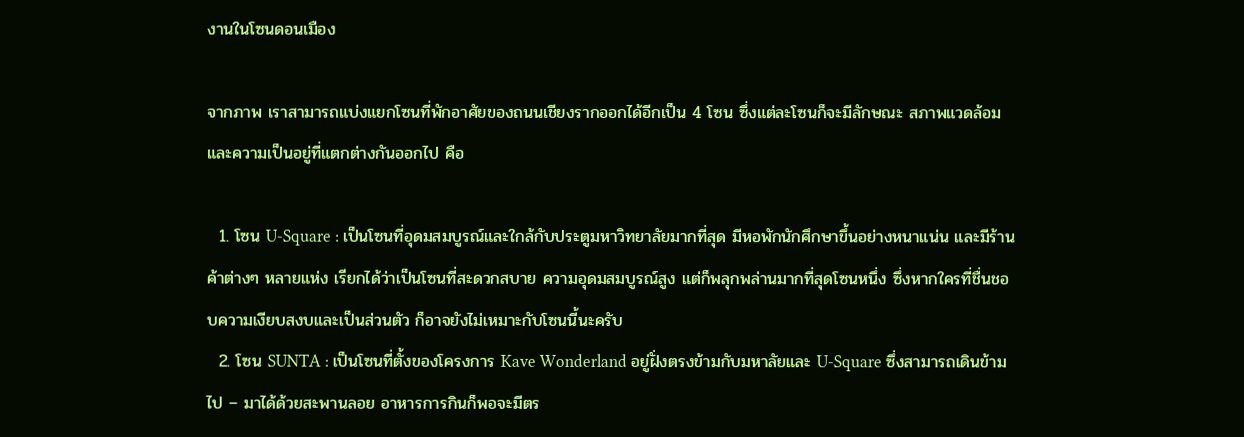งานในโซนดอนเมือง

จากภาพ เราสามารถแบ่งแยกโซนที่พักอาศัยของถนนเชียงรากออกได้อีกเป็น 4 โซน ซึ่งแต่ละโซนก็จะมีลักษณะ สภาพแวดล้อม และความเป็นอยู่ที่แตกต่างกันออกไป คือ

  1. โซน U-Square : เป็นโซนที่อุดมสมบูรณ์และใกล้กับประตูมหาวิทยาลัยมากที่สุด มีหอพักนักศึกษาขึ้นอย่างหนาแน่น และมีร้านค้าต่างๆ หลายแห่ง เรียกได้ว่าเป็นโซนที่สะดวกสบาย ความอุดมสมบูรณ์สูง แต่ก็พลุกพล่านมากที่สุดโซนหนึ่ง ซึ่งหากใครที่ชื่นชอบความเงียบสงบและเป็นส่วนตัว ก็อาจยังไม่เหมาะกับโซนนี้นะครับ
  2. โซน SUNTA : เป็นโซนที่ตั้งของโครงการ Kave Wonderland อยู่ฝั่งตรงข้ามกับมหาลัยและ U-Square ซึ่งสามารถเดินข้ามไป – มาได้ด้วยสะพานลอย อาหารการกินก็พอจะมีตร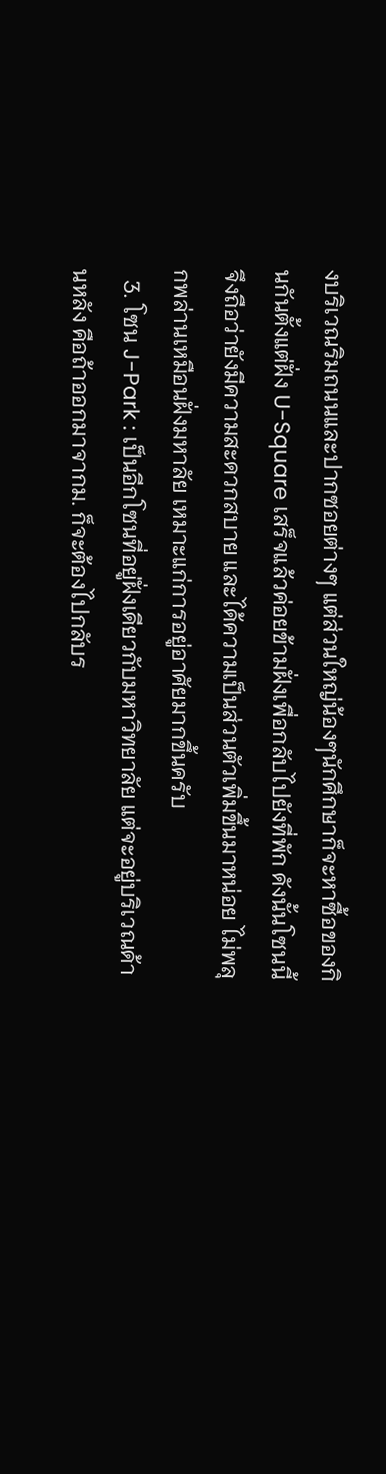งบริเวณริมถนนและปากซอยต่างๆ แต่ส่วนใหญ่น้องๆนักศึกษาก็จะหาซื้อของกินกันตั้งแต่ฝั่ง U-Square เสร็จแล้วค่อยข้ามฝั่งเพื่อกลับไปยังที่พัก ดังนั้นโซนนี้จึงถือว่ายังมีความสะดวกสบาย และได้ความเป็นส่วนตัวเพิ่มขึ้นมาหน่อย ไม่พลุกพล่านเหมือนฝั่งมหาลัย เหมาะแก่การอยู่อาศัยมากขึ้นครับ
  3. โซน J-Park : เป็นอีกโซนที่อยู่ฝั่งเดียวกับมหาวิทยาลัย แต่จะอยู่บริเวณด้านหลัง คือถ้าออกมาจากม. ก็จะต้องไปกลับร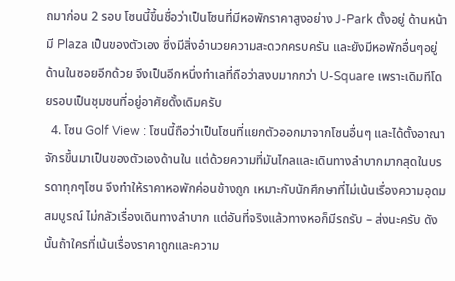ถมาก่อน 2 รอบ โซนนี้ขึ้นชื่อว่าเป็นโซนที่มีหอพักราคาสูงอย่าง J-Park ตั้งอยู่ ด้านหน้ามี Plaza เป็นของตัวเอง ซึ่งมีสิ่งอำนวยความสะดวกครบครัน และยังมีหอพักอื่นๆอยู่ด้านในซอยอีกด้วย จึงเป็นอีกหนึ่งทำเลที่ถือว่าสงบมากกว่า U-Square เพราะเดิมทีโดยรอบเป็นชุมชนที่อยู่อาศัยดั้งเดิมครับ
  4. โซน Golf View : โซนนี้ถือว่าเป็นโซนที่แยกตัวออกมาจากโซนอื่นๆ และได้ตั้งอาณาจักรขึ้นมาเป็นของตัวเองด้านใน แต่ด้วยความที่มันไกลและเดินทางลำบากมากสุดในบรรดาทุกๆโซน จึงทำให้ราคาหอพักค่อนข้างถูก เหมาะกับนักศึกษาที่ไม่เน้นเรื่องความอุดมสมบูรณ์ ไม่กลัวเรื่องเดินทางลำบาก แต่อันที่จริงแล้วทางหอก็มีรถรับ – ส่งนะครับ ดังนั้นถ้าใครที่เน้นเรื่องราคาถูกและความ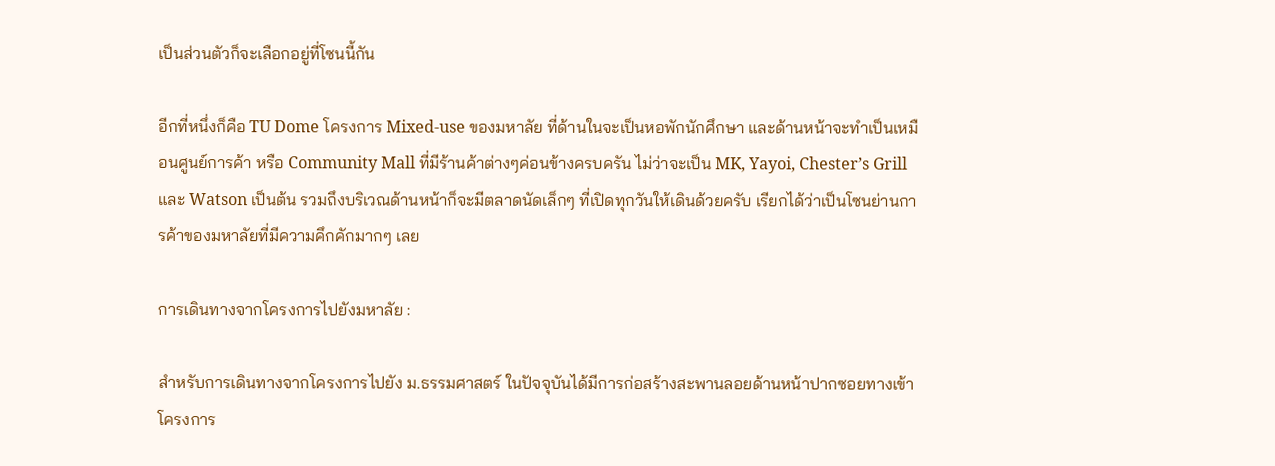เป็นส่วนตัวก็จะเลือกอยู่ที่โซนนี้กัน

อีกที่หนึ่งก็คือ TU Dome โครงการ Mixed-use ของมหาลัย ที่ด้านในจะเป็นหอพักนักศึกษา และด้านหน้าจะทำเป็นเหมือนศูนย์การค้า หรือ Community Mall ที่มีร้านค้าต่างๆค่อนข้างครบครัน ไม่ว่าจะเป็น MK, Yayoi, Chester’s Grill และ Watson เป็นต้น รวมถึงบริเวณด้านหน้าก็จะมีตลาดนัดเล็กๆ ที่เปิดทุกวันให้เดินด้วยครับ เรียกได้ว่าเป็นโซนย่านการค้าของมหาลัยที่มีความคึกคักมากๆ เลย

การเดินทางจากโครงการไปยังมหาลัย :

สำหรับการเดินทางจากโครงการไปยัง ม.ธรรมศาสตร์ ในปัจจุบันได้มีการก่อสร้างสะพานลอยด้านหน้าปากซอยทางเข้าโครงการ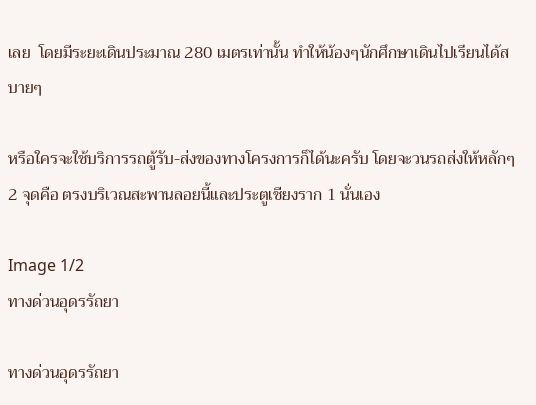เลย  โดยมีระยะเดินประมาณ 280 เมตรเท่านั้น ทำให้น้องๆนักศึกษาเดินไปเรียนได้สบายๆ

หรือใครจะใช้บริการรถตู้รับ-ส่งของทางโครงการก็ได้นะครับ โดยจะวนรถส่งให้หลักๆ 2 จุดคือ ตรงบริเวณสะพานลอยนี้และประตูเชียงราก 1 นั่นเอง

Image 1/2
ทางด่วนอุดรรัถยา

ทางด่วนอุดรรัถยา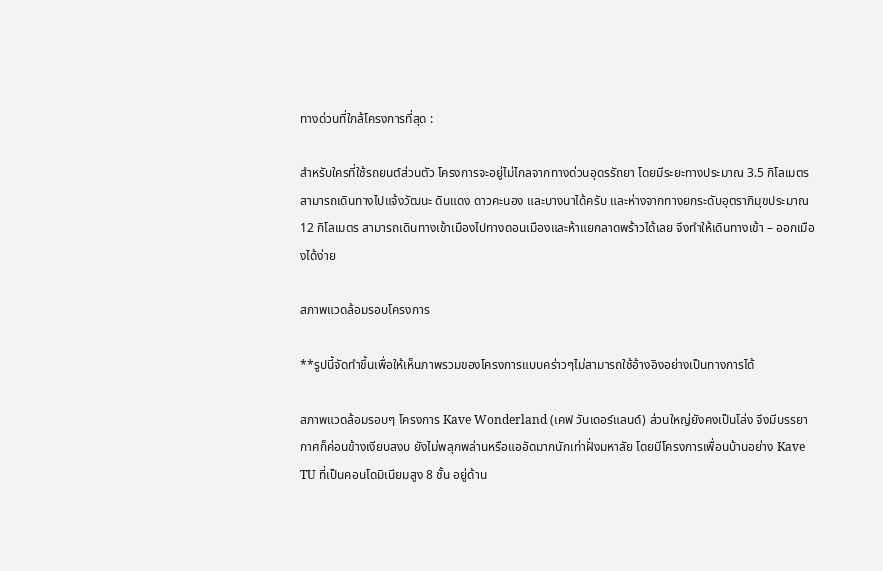ทางด่วนที่ใกล้โครงการที่สุด :

สำหรับใครที่ใช้รถยนต์ส่วนตัว โครงการจะอยู่ไม่ไกลจากทางด่วนอุดรรัถยา โดยมีระยะทางประมาณ 3.5 กิโลเมตร สามารถเดินทางไปแจ้งวัฒนะ ดินแดง ดาวคะนอง และบางนาได้ครับ และห่างจากทางยกระดับอุตราภิมุขประมาณ 12 กิโลเมตร สามารถเดินทางเข้าเมืองไปทางดอนเมืองและห้าแยกลาดพร้าวได้เลย จึงทำให้เดินทางเข้า – ออกเมืองได้ง่าย

สภาพแวดล้อมรอบโครงการ

**รูปนี้จัดทำขึ้นเพื่อให้เห็นภาพรวมของโครงการแบบคร่าวๆไม่สามารถใช้อ้างอิงอย่างเป็นทางการได้

สภาพแวดล้อมรอบๆ โครงการ Kave Wonderland (เคฟ วันเดอร์แลนด์) ส่วนใหญ่ยังคงเป็นโล่ง จึงมีบรรยากาศก็ค่อนข้างเงียบสงบ ยังไม่พลุกพล่านหรือแออัดมากนักเท่าฝั่งมหาลัย โดยมีโครงการเพื่อนบ้านอย่าง Kave TU ที่เป็นคอนโดมิเนียมสูง 8 ชั้น อยู่ด้าน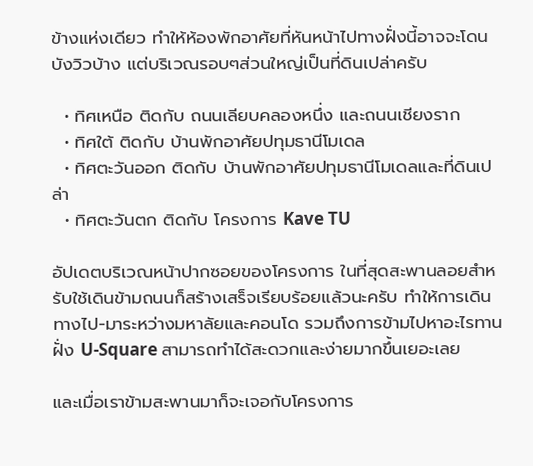ข้างแห่งเดียว ทำให้ห้องพักอาศัยที่หันหน้าไปทางฝั่งนี้อาจจะโดนบังวิวบ้าง แต่บริเวณรอบๆส่วนใหญ่เป็นที่ดินเปล่าครับ

  • ทิศเหนือ ติดกับ ถนนเลียบคลองหนึ่ง และถนนเชียงราก
  • ทิศใต้ ติดกับ บ้านพักอาศัยปทุมธานีโมเดล
  • ทิศตะวันออก ติดกับ บ้านพักอาศัยปทุมธานีโมเดลและที่ดินเปล่า
  • ทิศตะวันตก ติดกับ โครงการ Kave TU

อัปเดตบริเวณหน้าปากซอยของโครงการ ในที่สุดสะพานลอยสำหรับใช้เดินข้ามถนนก็สร้างเสร็จเรียบร้อยแล้วนะครับ ทำให้การเดินทางไป-มาระหว่างมหาลัยและคอนโด รวมถึงการข้ามไปหาอะไรทานฝั่ง U-Square สามารถทำได้สะดวกและง่ายมากขึ้นเยอะเลย

และเมื่อเราข้ามสะพานมาก็จะเจอกับโครงการ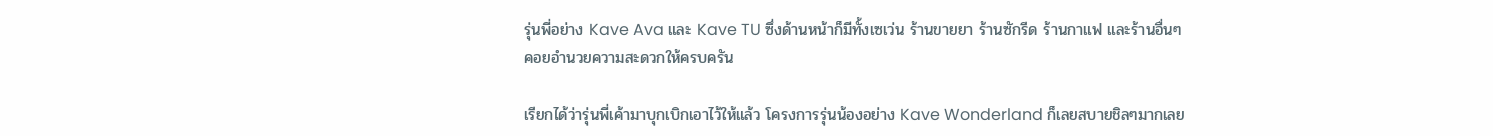รุ่นพี่อย่าง Kave Ava และ Kave TU ซึ่งด้านหน้าก็มีทั้งเซเว่น ร้านขายยา ร้านซักรีด ร้านกาแฟ และร้านอื่นๆคอยอำนวยความสะดวกให้ครบครัน

เรียกได้ว่ารุ่นพี่เค้ามาบุกเบิกเอาไว้ให้แล้ว โครงการรุ่นน้องอย่าง Kave Wonderland ก็เลยสบายชิลๆมากเลย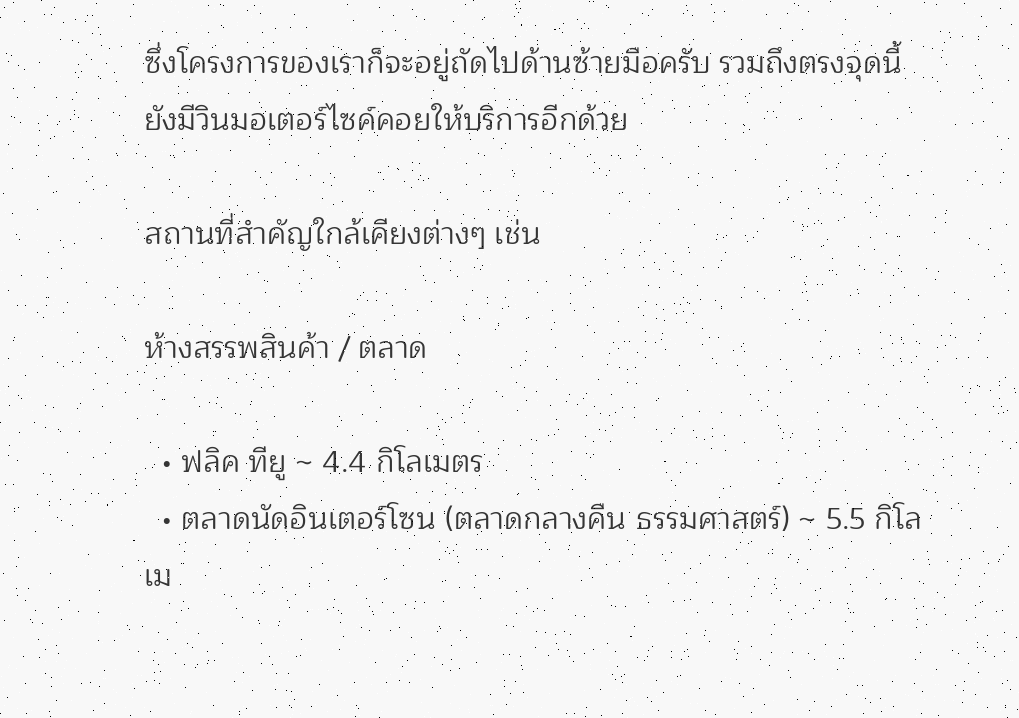ซึ่งโครงการของเราก็จะอยู่ถัดไปด้านซ้ายมือครับ รวมถึงตรงจุดนี้ยังมีวินมอเตอร์ไซค์คอยให้บริการอีกด้วย

สถานที่สำคัญใกล้เคียงต่างๆ เช่น

ห้างสรรพสินค้า / ตลาด

  • ฟลิค ทียู ~ 4.4 กิโลเมตร
  • ตลาดนัดอินเตอร์โซน (ตลาดกลางคืน ธรรมศาสตร์) ~ 5.5 กิโลเม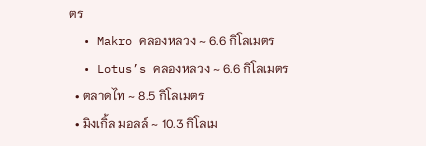ตร
  • Makro คลองหลวง ~ 6.6 กิโลเมตร
  • Lotus’s คลองหลวง ~ 6.6 กิโลเมตร
  • ตลาดไท ~ 8.5 กิโลเมตร
  • มิงเกิ้ล มอลล์ ~ 10.3 กิโลเม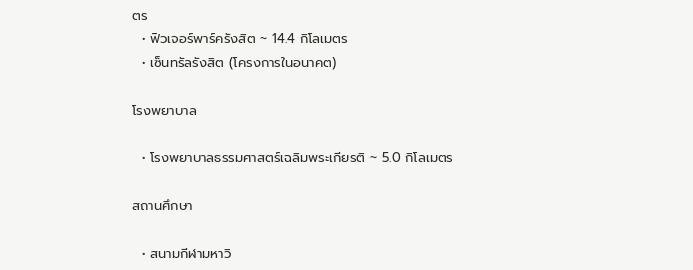ตร
  • ฟิวเจอร์พาร์ครังสิต ~ 14.4 กิโลเมตร
  • เซ็นทรัลรังสิต (โครงการในอนาคต)

โรงพยาบาล

  • โรงพยาบาลธรรมศาสตร์เฉลิมพระเกียรติ ~ 5.0 กิโลเมตร

สถานศึกษา

  • สนามกีฬามหาวิ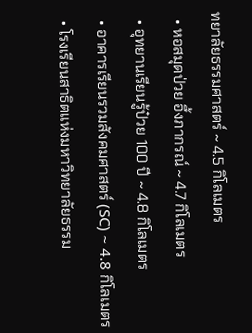ทยาลัยธรรมศาสตร์ ~ 4.5 กิโลเมตร
  • หอสมุดป่วย อึ้งภากรณ์ ~ 4.7 กิโลเมตร
  • อุทยานเรียนรู้ป๋วย 100 ปี ~ 4.8 กิโลเมตร
  • อาคารเรียนรวมสังคมศาสตร์ (SC) ~ 4.8 กิโลเมตร
  • โรงเรียนสาธิตแห่งมหาวิทยาลัยธรรม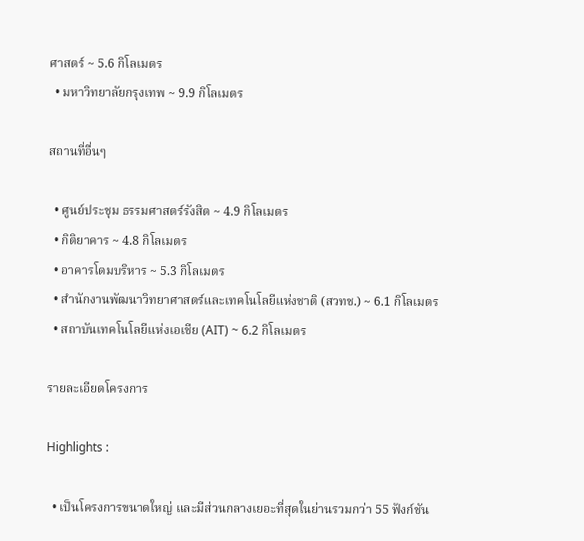ศาสตร์ ~ 5.6 กิโลเมตร
  • มหาวิทยาลัยกรุงเทพ ~ 9.9 กิโลเมตร

สถานที่อื่นๆ

  • ศูนย์ประชุม ธรรมศาสตร์รังสิต ~ 4.9 กิโลเมตร
  • กิติยาคาร ~ 4.8 กิโลเมตร
  • อาคารโดมบริหาร ~ 5.3 กิโลเมตร
  • สำนักงานพัฒนาวิทยาศาสตร์และเทคโนโลยีแห่งชาติ (สวทช.) ~ 6.1 กิโลเมตร
  • สถาบันเทคโนโลยีแห่งเอเชีย (AIT) ~ 6.2 กิโลเมตร

รายละเอียดโครงการ

Highlights :

  • เป็นโครงการขนาดใหญ่ และมีส่วนกลางเยอะที่สุดในย่านรวมกว่า 55 ฟังก์ชัน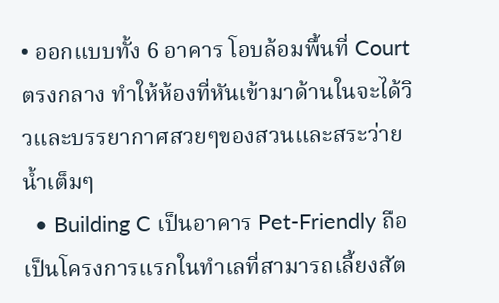• ออกแบบทั้ง 6 อาคาร โอบล้อมพื้นที่ Court ตรงกลาง ทำให้ห้องที่หันเข้ามาด้านในจะได้วิวและบรรยากาศสวยๆของสวนและสระว่ายน้ำเต็มๆ
  • Building C เป็นอาคาร Pet-Friendly ถือเป็นโครงการแรกในทำเลที่สามารถเลี้ยงสัต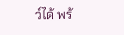ว์ได้ พร้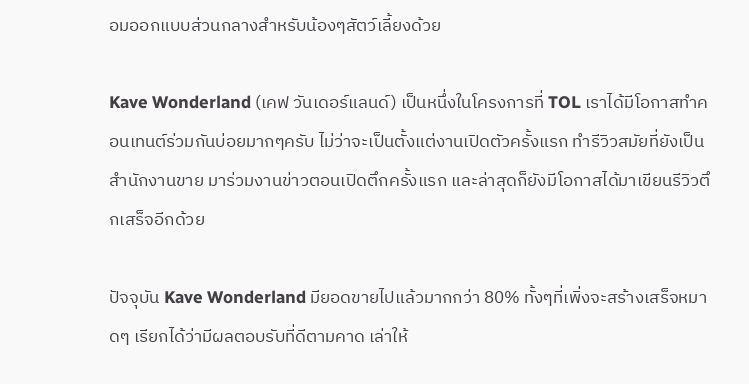อมออกแบบส่วนกลางสำหรับน้องๆสัตว์เลี้ยงด้วย

Kave Wonderland (เคฟ วันเดอร์แลนด์) เป็นหนึ่งในโครงการที่ TOL เราได้มีโอกาสทำคอนเทนต์ร่วมกันบ่อยมากๆครับ ไม่ว่าจะเป็นตั้งแต่งานเปิดตัวครั้งแรก ทำรีวิวสมัยที่ยังเป็นสำนักงานขาย มาร่วมงานข่าวตอนเปิดตึกครั้งแรก และล่าสุดก็ยังมีโอกาสได้มาเขียนรีวิวตึกเสร็จอีกด้วย

ปัจจุบัน Kave Wonderland มียอดขายไปแล้วมากกว่า 80% ทั้งๆที่เพิ่งจะสร้างเสร็จหมาดๆ เรียกได้ว่ามีผลตอบรับที่ดีตามคาด เล่าให้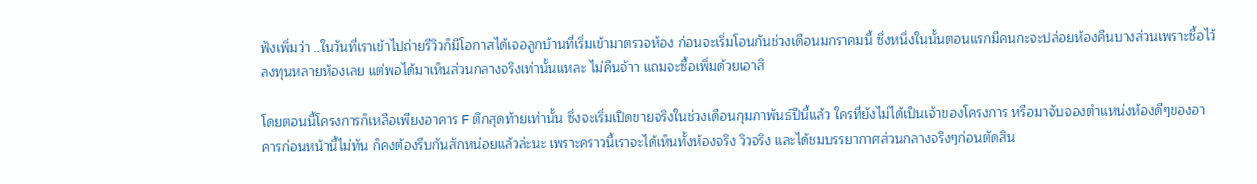ฟังเพิ่มว่า ..ในวันที่เราเข้าไปถ่ายรีวิวก็มีโอกาสได้เจอลูกบ้านที่เริ่มเข้ามาตรวจห้อง ก่อนจะเริ่มโอนกันช่วงเดือนมกราคมนี้ ซึ่งหนึ่งในนั้นตอนแรกมีคนกะจะปล่อยห้องคืนบางส่วนเพราะซื้อไว้ลงทุนหลายห้องเลย แต่พอได้มาเห็นส่วนกลางจริงเท่านั้นแหละ ไม่คืนจ้าา แถมจะซื้อเพิ่มด้วยเอาสิ

โดยตอนนี้โครงการก็เหลือเพียงอาคาร F ตึกสุดท้ายเท่านั้น ซึ่งจะเริ่มเปิดขายจริงในช่วงเดือนกุมภาพันธ์ปีนี้แล้ว ใครที่ยังไม่ได้เป็นเจ้าของโครงการ หรือมาจับจองตำแหน่งห้องดีๆของอาคารก่อนหน้านี้ไม่ทัน ก็คงต้องรีบกันสักหน่อยแล้วล่ะนะ เพราะคราวนี้เราจะได้เห็นทั้งห้องจริง วิวจริง และได้ชมบรรยากาศส่วนกลางจริงๆก่อนตัดสิน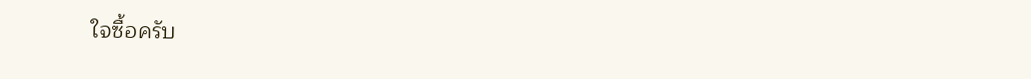ใจซื้อครับ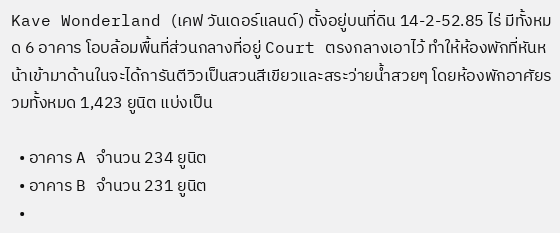Kave Wonderland (เคฟ วันเดอร์แลนด์) ตั้งอยู่บนที่ดิน 14-2-52.85 ไร่ มีทั้งหมด 6 อาคาร โอบล้อมพื้นที่ส่วนกลางที่อยู่ Court ตรงกลางเอาไว้ ทำให้ห้องพักที่หันหน้าเข้ามาด้านในจะได้การันตีวิวเป็นสวนสีเขียวและสระว่ายน้ำสวยๆ โดยห้องพักอาศัยรวมทั้งหมด 1,423 ยูนิต แบ่งเป็น

  • อาคาร A จำนวน 234 ยูนิต
  • อาคาร B จำนวน 231 ยูนิต
  •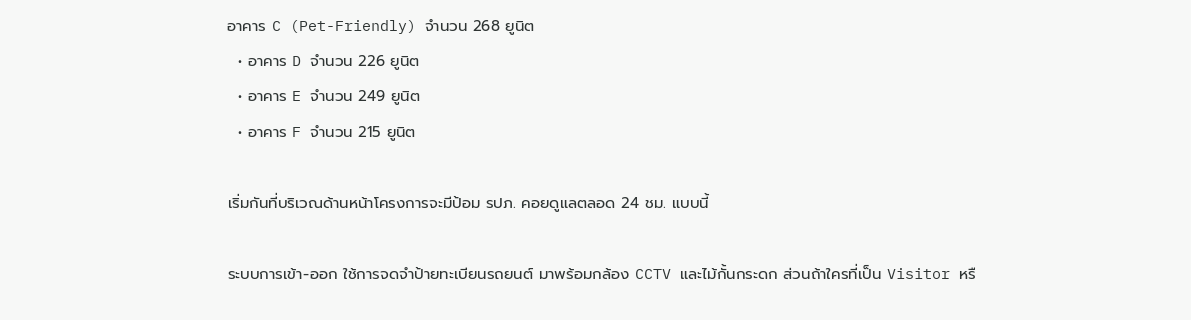อาคาร C (Pet-Friendly) จำนวน 268 ยูนิต
  • อาคาร D จำนวน 226 ยูนิต
  • อาคาร E จำนวน 249 ยูนิต
  • อาคาร F จำนวน 215 ยูนิต

เริ่มกันที่บริเวณด้านหน้าโครงการจะมีป้อม รปภ. คอยดูแลตลอด 24 ชม. แบบนี้

ระบบการเข้า-ออก ใช้การจดจำป้ายทะเบียนรถยนต์ มาพร้อมกล้อง CCTV และไม้กั้นกระดก ส่วนถ้าใครที่เป็น Visitor หรื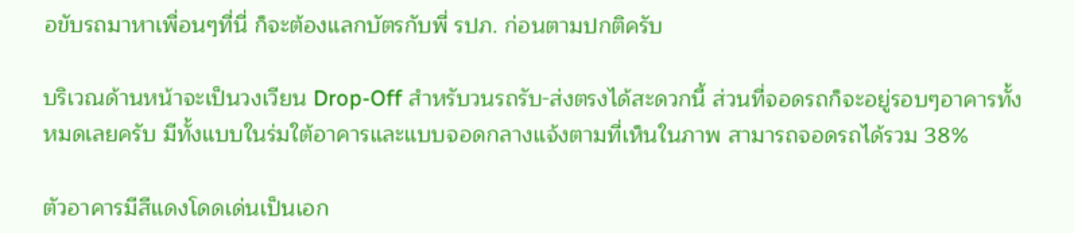อขับรถมาหาเพื่อนๆที่นี่ ก็จะต้องแลกบัตรกับพี่ รปภ. ก่อนตามปกติครับ

บริเวณด้านหน้าจะเป็นวงเวียน Drop-Off สำหรับวนรถรับ-ส่งตรงได้สะดวกนี้ ส่วนที่จอดรถก็จะอยู่รอบๆอาคารทั้งหมดเลยครับ มีทั้งแบบในร่มใต้อาคารและแบบจอดกลางแจ้งตามที่เห็นในภาพ สามารถจอดรถได้รวม 38%

ตัวอาคารมีสีแดงโดดเด่นเป็นเอก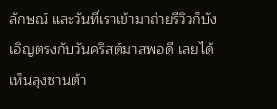ลักษณ์ และวันที่เราเข้ามาถ่ายรีวิวก็บังเอิญตรงกับวันคริสต์มาสพอดี เลยได้เห็นลุงซานต้า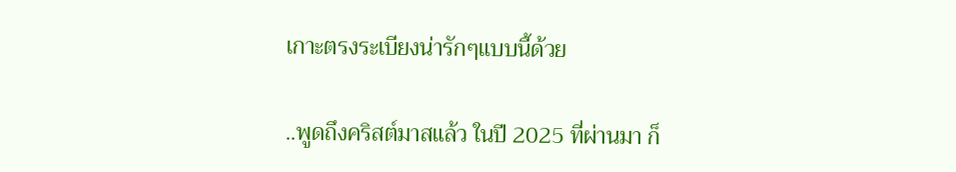เกาะตรงระเบียงน่ารักๆแบบนี้ด้วย

..พูดถึงคริสต์มาสแล้ว ในปี 2025 ที่ผ่านมา ก็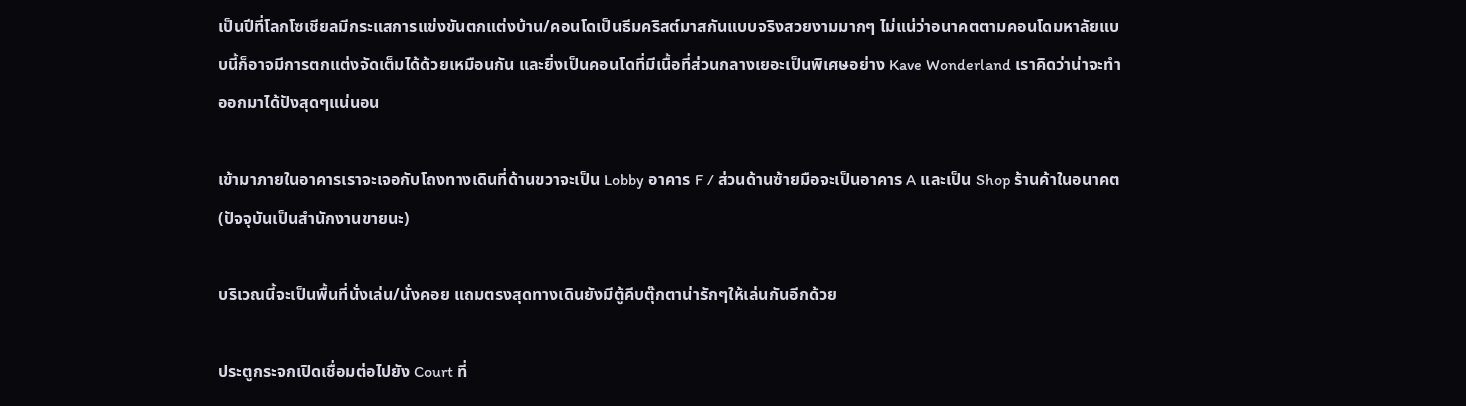เป็นปีที่โลกโซเชียลมีกระแสการแข่งขันตกแต่งบ้าน/คอนโดเป็นธีมคริสต์มาสกันแบบจริงสวยงามมากๆ ไม่แน่ว่าอนาคตตามคอนโดมหาลัยแบบนี้ก็อาจมีการตกแต่งจัดเต็มได้ด้วยเหมือนกัน และยิ่งเป็นคอนโดที่มีเนื้อที่ส่วนกลางเยอะเป็นพิเศษอย่าง Kave Wonderland เราคิดว่าน่าจะทำออกมาได้ปังสุดๆแน่นอน

เข้ามาภายในอาคารเราจะเจอกับโถงทางเดินที่ด้านขวาจะเป็น Lobby อาคาร F / ส่วนด้านซ้ายมือจะเป็นอาคาร A และเป็น Shop ร้านค้าในอนาคต (ปัจจุบันเป็นสำนักงานขายนะ)

บริเวณนี้จะเป็นพื้นที่นั่งเล่น/นั่งคอย แถมตรงสุดทางเดินยังมีตู้คีบตุ๊กตาน่ารักๆให้เล่นกันอีกด้วย

ประตูกระจกเปิดเชื่อมต่อไปยัง Court ที่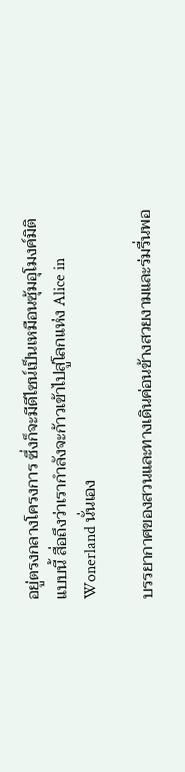อยู่ตรงกลางโครงการ ซึ่งก็จะมีดีไซน์เป็นเหมือนซุ้มอุโมงค์มิติแบบนี้ สื่อถึงว่าเรากำลังจะก้าวเข้าไปสู่โลกแห่ง Alice in Wonerland นั่นเอง

บรรยากาศของสวนและทางเดินค่อนข้างสวยงามและร่มรื่นพอ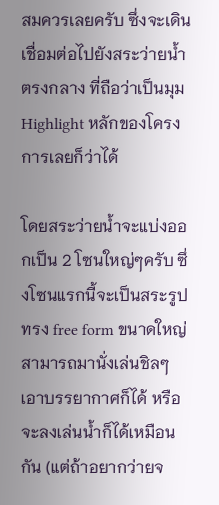สมควรเลยครับ ซึ่งจะเดินเชื่อมต่อไปยังสระว่ายน้ำตรงกลาง ที่ถือว่าเป็นมุม Highlight หลักของโครงการเลยก็ว่าได้

โดยสระว่ายน้ำจะแบ่งออกเป็น 2 โซนใหญ่ๆครับ ซึ่งโซนแรกนี้จะเป็นสระรูปทรง free form ขนาดใหญ่ สามารถมานั่งเล่นชิลๆเอาบรรยากาศก็ได้ หรือจะลงเล่นน้ำก็ได้เหมือนกัน (แต่ถ้าอยากว่ายจ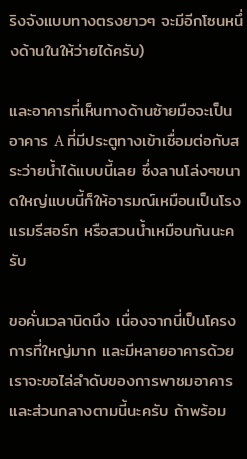ริงจังแบบทางตรงยาวๆ จะมีอีกโซนหนึ่งด้านในให้ว่ายได้ครับ)

และอาคารที่เห็นทางด้านซ้ายมือจะเป็นอาคาร A ที่มีประตูทางเข้าเชื่อมต่อกับสระว่ายน้ำได้แบบนี้เลย ซึ่งลานโล่งๆขนาดใหญ่แบบนี้ก็ให้อารมณ์เหมือนเป็นโรงแรมรีสอร์ท หรือสวนน้ำเหมือนกันนะครับ

ขอคั่นเวลานิดนึง เนื่องจากนี่เป็นโครงการที่ใหญ่มาก และมีหลายอาคารด้วย เราจะขอไล่ลำดับของการพาชมอาคารและส่วนกลางตามนี้นะครับ ถ้าพร้อม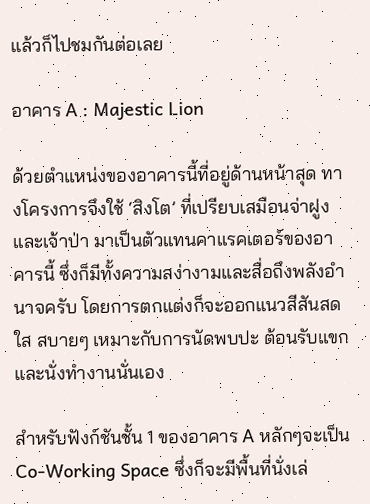แล้วก็ไปชมกันต่อเลย

อาคาร A : Majestic Lion

ด้วยตำแหน่งของอาคารนี้ที่อยู่ด้านหน้าสุด ทางโครงการจึงใช้ ‘สิงโต’ ที่เปรียบเสมือนจ่าฝูงและเจ้าป่า มาเป็นตัวแทนคาแรคเตอร์ของอาคารนี้ ซึ่งก็มีทั้งความสง่างามและสื่อถึงพลังอำนาจครับ โดยการตกแต่งก็จะออกแนวสีสันสดใส สบายๆ เหมาะกับการนัดพบปะ ต้อนรับแขก และนั่งทำงานนั่นเอง

สำหรับฟังก์ชันชั้น 1 ของอาคาร A หลักๆจะเป็น Co-Working Space ซึ่งก็จะมีพื้นที่นั่งเล่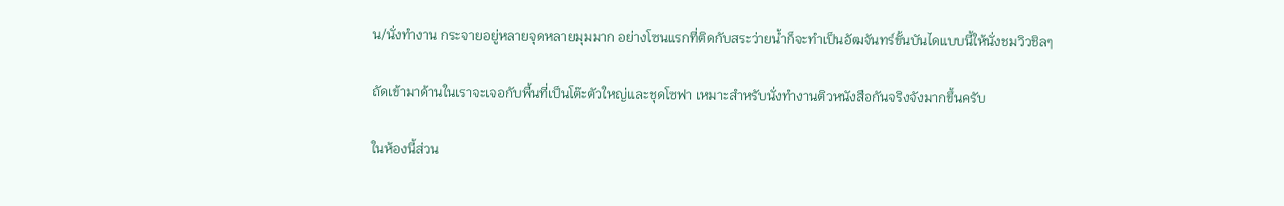น/นั่งทำงาน กระจายอยู่หลายจุดหลายมุมมาก อย่างโซนแรกที่ติดกับสระว่ายน้ำก็จะทำเป็นอัฒจันทร์ขั้นบันไดแบบนี้ให้นั่งชมวิวชิลๆ

ถัดเข้ามาด้านในเราจะเจอกับพื้นที่เป็นโต๊ะตัวใหญ่และชุดโซฟา เหมาะสำหรับนั่งทำงานติวหนังสือกันจริงจังมากขึ้นครับ

ในห้องนี้ส่วน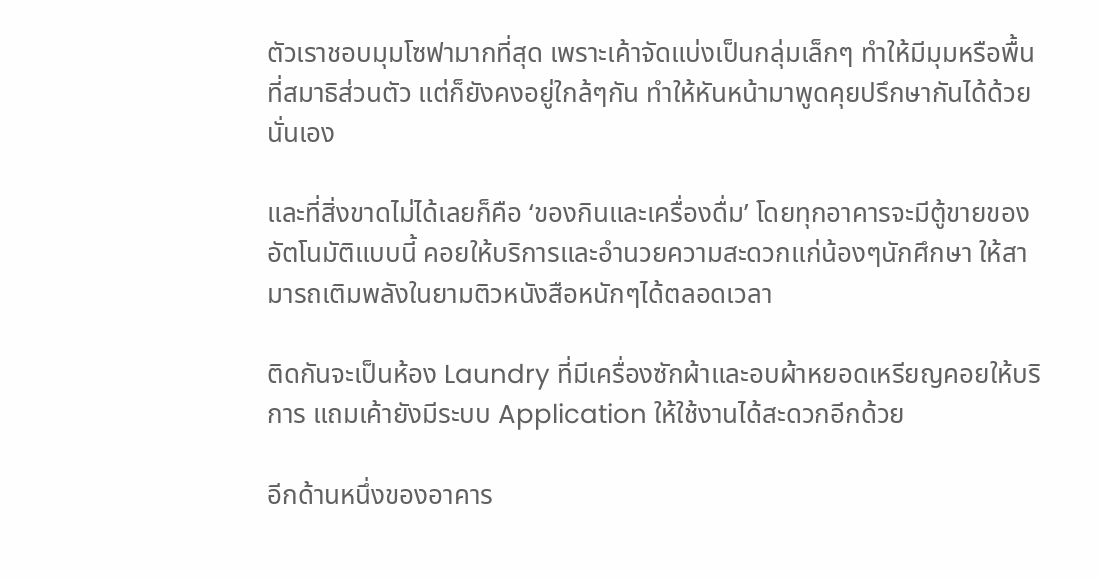ตัวเราชอบมุมโซฟามากที่สุด เพราะเค้าจัดแบ่งเป็นกลุ่มเล็กๆ ทำให้มีมุมหรือพื้นที่สมาธิส่วนตัว แต่ก็ยังคงอยู่ใกล้ๆกัน ทำให้หันหน้ามาพูดคุยปรึกษากันได้ด้วยนั่นเอง

และที่สิ่งขาดไม่ได้เลยก็คือ ‘ของกินและเครื่องดื่ม’ โดยทุกอาคารจะมีตู้ขายของอัตโนมัติแบบนี้ คอยให้บริการและอำนวยความสะดวกแก่น้องๆนักศึกษา ให้สามารถเติมพลังในยามติวหนังสือหนักๆได้ตลอดเวลา

ติดกันจะเป็นห้อง Laundry ที่มีเครื่องซักผ้าและอบผ้าหยอดเหรียญคอยให้บริการ แถมเค้ายังมีระบบ Application ให้ใช้งานได้สะดวกอีกด้วย

อีกด้านหนึ่งของอาคาร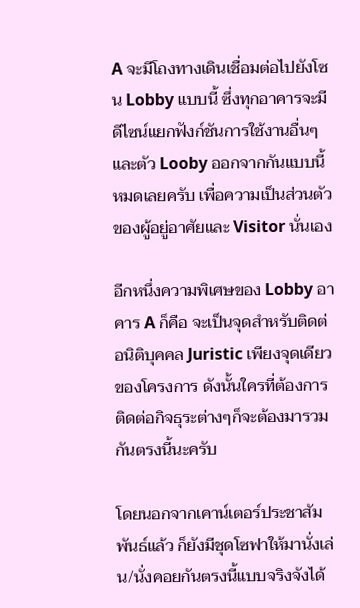A จะมีโถงทางเดินเชื่อมต่อไปยังโซน Lobby แบบนี้ ซึ่งทุกอาคารจะมีดีไซน์แยกฟังก์ชันการใช้งานอื่นๆ และตัว Looby ออกจากกันแบบนี้หมดเลยครับ เพื่อความเป็นส่วนตัวของผู้อยู่อาศัยและ Visitor นั่นเอง

อีกหนึ่งความพิเศษของ Lobby อาคาร A ก็คือ จะเป็นจุดสำหรับติดต่อนิติบุคคล Juristic เพียงจุดเดียวของโครงการ ดังนั้นใครที่ต้องการติดต่อกิจธุระต่างๆก็จะต้องมารวมกันตรงนี้นะครับ

โดยนอกจากเคาน์เตอร์ประชาสัมพันธ์แล้ว ก็ยังมีชุดโซฟาให้มานั่งเล่น/นั่งคอยกันตรงนี้แบบจริงจังได้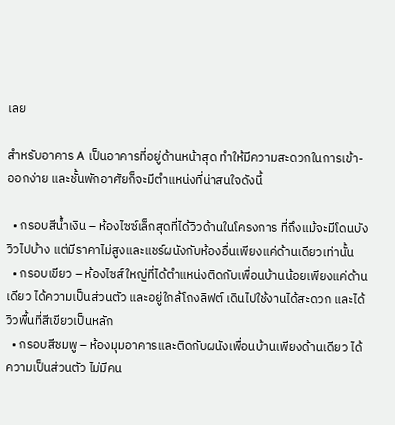เลย

สำหรับอาคาร A เป็นอาคารที่อยู่ด้านหน้าสุด ทำให้มีความสะดวกในการเข้า-ออกง่าย และชั้นพักอาศัยก็จะมีตำแหน่งที่น่าสนใจดังนี้

  • กรอบสีน้ำเงิน – ห้องไซซ์เล็กสุดที่ได้วิวด้านในโครงการ ที่ถึงแม้จะมีโดนบังวิวไปบ้าง แต่มีราคาไม่สูงและแชร์ผนังกับห้องอื่นเพียงแค่ด้านเดียวเท่านั้น
  • กรอบเขียว – ห้องไซส์ใหญ่ที่ได้ตำแหน่งติดกับเพื่อนบ้านน้อยเพียงแค่ด้านเดียว ได้ความเป็นส่วนตัว และอยู่ใกล้โถงลิฟต์ เดินไปใช้งานได้สะดวก และได้วิวพื้นที่สีเขียวเป็นหลัก
  • กรอบสีชมพู – ห้องมุมอาคารและติดกับผนังเพื่อนบ้านเพียงด้านเดียว ได้ความเป็นส่วนตัว ไม่มีคน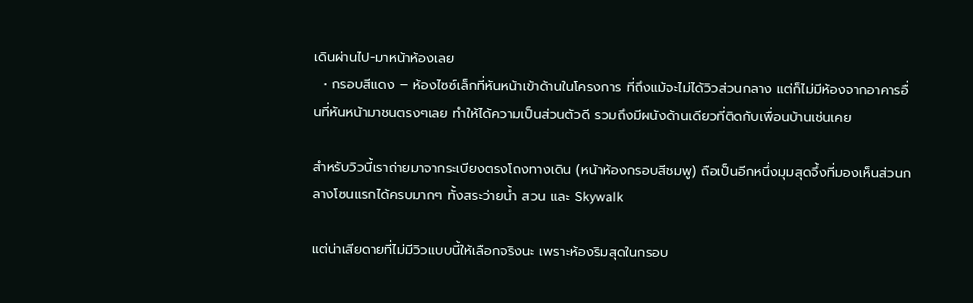เดินผ่านไป-มาหน้าห้องเลย
  • กรอบสีแดง – ห้องไซซ์เล็กที่หันหน้าเข้าด้านในโครงการ ที่ถึงแม้จะไม่ได้วิวส่วนกลาง แต่ก็ไม่มีห้องจากอาคารอื่นที่หันหน้ามาชนตรงๆเลย ทำให้ได้ความเป็นส่วนตัวดี รวมถึงมีผนังด้านเดียวที่ติดกับเพื่อนบ้านเช่นเคย

สำหรับวิวนี้เราถ่ายมาจากระเบียงตรงโถงทางเดิน (หน้าห้องกรอบสีชมพู) ถือเป็นอีกหนึ่งมุมสุดจึ้งที่มองเห็นส่วนกลางโซนแรกได้ครบมากๆ ทั้งสระว่ายน้ำ สวน และ Skywalk

แต่น่าเสียดายที่ไม่มีวิวแบบนี้ให้เลือกจริงนะ เพราะห้องริมสุดในกรอบ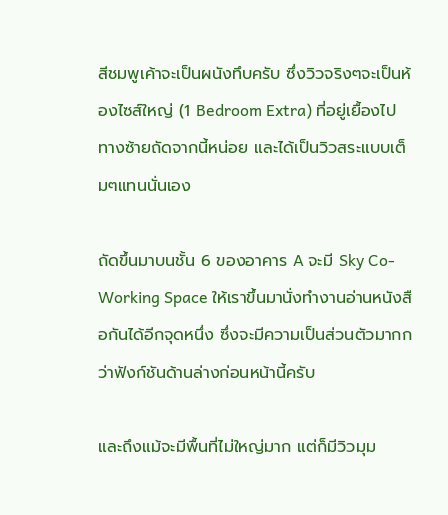สีชมพูเค้าจะเป็นผนังทึบครับ ซึ่งวิวจริงๆจะเป็นห้องไซส์ใหญ่ (1 Bedroom Extra) ที่อยู่เยื้องไปทางซ้ายถัดจากนี้หน่อย และได้เป็นวิวสระแบบเต็มๆแทนนั่นเอง

ถัดขึ้นมาบนชั้น 6 ของอาคาร A จะมี Sky Co-Working Space ให้เราขึ้นมานั่งทำงานอ่านหนังสือกันได้อีกจุดหนึ่ง ซึ่งจะมีความเป็นส่วนตัวมากกว่าฟังก์ชันด้านล่างก่อนหน้านี้ครับ

และถึงแม้จะมีพื้นที่ไม่ใหญ่มาก แต่ก็มีวิวมุม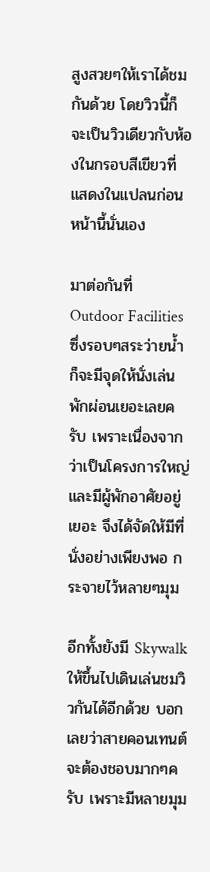สูงสวยๆให้เราได้ชมกันด้วย โดยวิวนี้ก็จะเป็นวิวเดียวกับห้องในกรอบสีเขียวที่แสดงในแปลนก่อนหน้านี้นั่นเอง

มาต่อกันที่ Outdoor Facilities ซึ่งรอบๆสระว่ายน้ำก็จะมีจุดให้นั่งเล่นพักผ่อนเยอะเลยครับ เพราะเนื่องจากว่าเป็นโครงการใหญ่และมีผู้พักอาศัยอยู่เยอะ จึงได้จัดให้มีที่นั่งอย่างเพียงพอ กระจายไว้หลายๆมุม

อีกทั้งยังมี Skywalk ให้ขึ้นไปเดินเล่นชมวิวกันได้อีกด้วย บอกเลยว่าสายคอนเทนต์จะต้องชอบมากๆครับ เพราะมีหลายมุม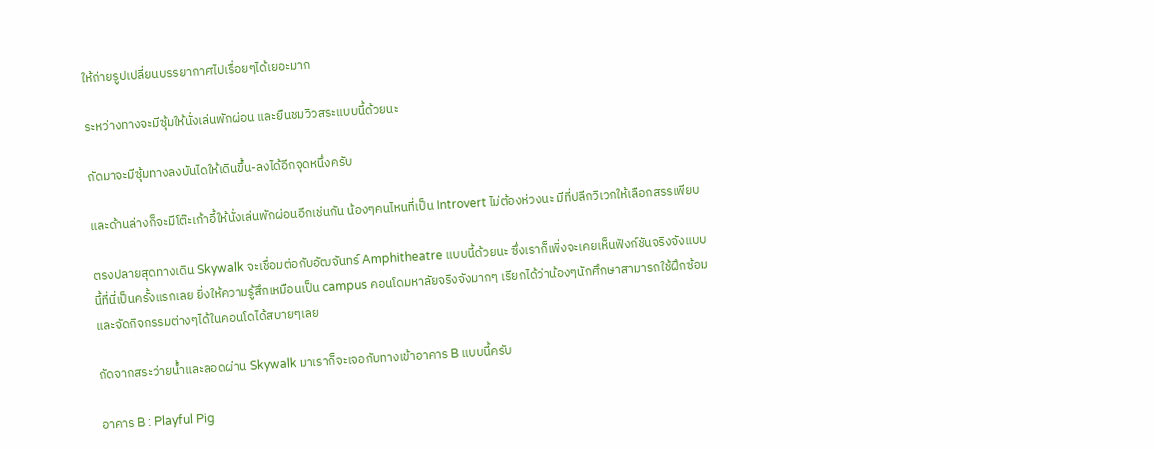ให้ถ่ายรูปเปลี่ยนบรรยากาศไปเรื่อยๆได้เยอะมาก

ระหว่างทางจะมีซุ้มให้นั่งเล่นพักผ่อน และยืนชมวิวสระแบบนี้ด้วยนะ

ถัดมาจะมีซุ้มทางลงบันไดให้เดินขึ้น-ลงได้อีกจุดหนึ่งครับ

และด้านล่างก็จะมีโต๊ะเก้าอี้ให้นั่งเล่นพักผ่อนอีกเช่นกัน น้องๆคนไหนที่เป็น Introvert ไม่ต้องห่วงนะ มีที่ปลีกวิเวกให้เลือกสรรเพียบ

ตรงปลายสุดทางเดิน Skywalk จะเชื่อมต่อกับอัฒจันทร์ Amphitheatre แบบนี้ด้วยนะ ซึ่งเราก็เพิ่งจะเคยเห็นฟังก์ชันจริงจังแบบนี้ที่นี่เป็นครั้งแรกเลย ยิ่งให้ความรู้สึกเหมือนเป็น campus คอนโดมหาลัยจริงจังมากๆ เรียกได้ว่าน้องๆนักศึกษาสามารถใช้ฝึกซ้อม และจัดกิจกรรมต่างๆได้ในคอนโดได้สบายๆเลย

ถัดจากสระว่ายน้ำและลอดผ่าน Skywalk มาเราก็จะเจอกับทางเข้าอาคาร B แบบนี้ครับ

อาคาร B : Playful Pig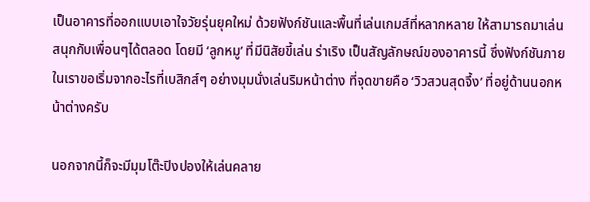เป็นอาคารที่ออกแบบเอาใจวัยรุ่นยุคใหม่ ด้วยฟังก์ชันและพื้นที่เล่นเกมส์ที่หลากหลาย ให้สามารถมาเล่นสนุกกับเพื่อนๆได้ตลอด โดยมี ‘ลูกหมู’ ที่มีนิสัยขี้เล่น ร่าเริง เป็นสัญลักษณ์ของอาคารนี้ ซึ่งฟังก์ชันภายในเราขอเริ่มจากอะไรที่เบสิกส์ๆ อย่างมุมนั่งเล่นริมหน้าต่าง ที่จุดขายคือ ‘วิวสวนสุดจึ้ง’ ที่อยู่ด้านนอกหน้าต่างครับ

นอกจากนี้ก็จะมีมุมโต๊ะปิงปองให้เล่นคลาย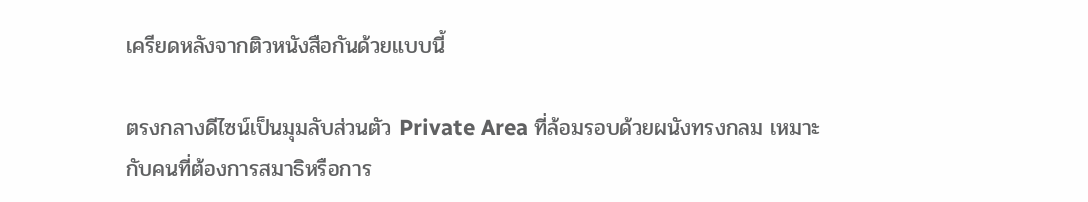เครียดหลังจากติวหนังสือกันด้วยแบบนี้

ตรงกลางดีไซน์เป็นมุมลับส่วนตัว Private Area ที่ล้อมรอบด้วยผนังทรงกลม เหมาะกับคนที่ต้องการสมาธิหรือการ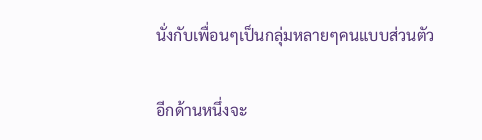นั่งกับเพื่อนๆเป็นกลุ่มหลายๆคนแบบส่วนตัว

อีกด้านหนึ่งจะ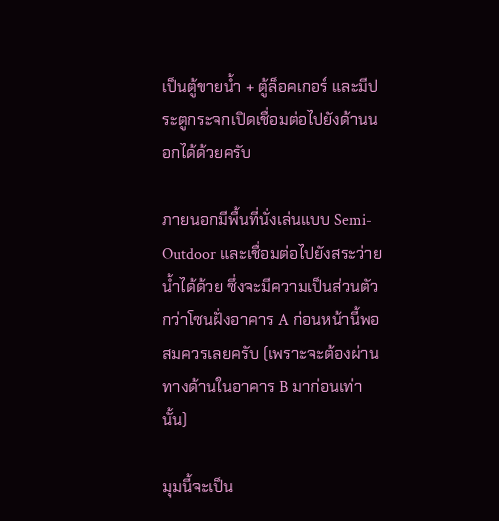เป็นตู้ขายน้ำ + ตู้ล็อคเกอร์ และมีประตูกระจกเปิดเชื่อมต่อไปยังด้านนอกได้ด้วยครับ

ภายนอกมีพื้นที่นั่งเล่นแบบ Semi-Outdoor และเชื่อมต่อไปยังสระว่ายน้ำได้ด้วย ซึ่งจะมีความเป็นส่วนตัวกว่าโซนฝั่งอาคาร A ก่อนหน้านี้พอสมควรเลยครับ (เพราะจะต้องผ่านทางด้านในอาคาร B มาก่อนเท่านั้น)

มุมนี้จะเป็น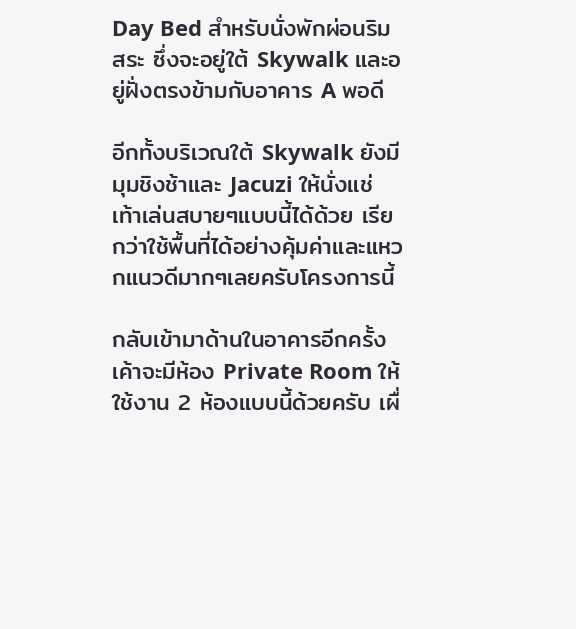Day Bed สำหรับนั่งพักผ่อนริมสระ ซึ่งจะอยู่ใต้ Skywalk และอยู่ฝั่งตรงข้ามกับอาคาร A พอดี

อีกทั้งบริเวณใต้ Skywalk ยังมีมุมชิงช้าและ Jacuzi ให้นั่งแช่เท้าเล่นสบายๆแบบนี้ได้ด้วย เรียกว่าใช้พื้นที่ได้อย่างคุ้มค่าและแหวกแนวดีมากๆเลยครับโครงการนี้

กลับเข้ามาด้านในอาคารอีกครั้ง เค้าจะมีห้อง Private Room ให้ใช้งาน 2 ห้องแบบนี้ด้วยครับ เผื่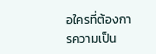อใครที่ต้องการความเป็น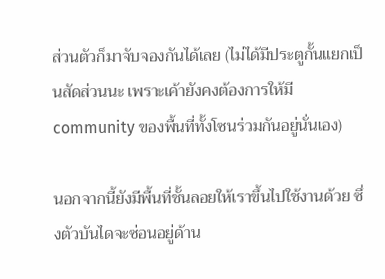ส่วนตัวก็มาจับจองกันได้เลย (ไม่ได้มีประตูกั้นแยกเป็นสัดส่วนนะ เพราะเค้ายังคงต้องการให้มี community ของพื้นที่ทั้งโซนร่วมกันอยู่นั่นเอง)

นอกจากนี้ยังมีพื้นที่ชั้นลอยให้เราขึ้นไปใช้งานด้วย ซึ่งตัวบันไดจะซ่อนอยู่ด้าน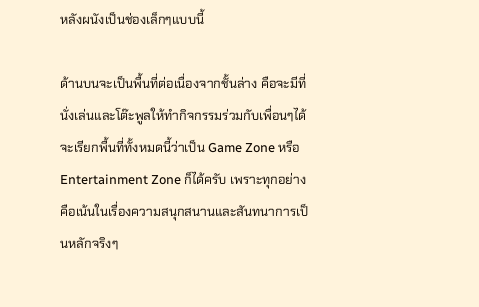หลังผนังเป็นช่องเล็กๆแบบนี้

ด้านบนจะเป็นพื้นที่ต่อเนื่องจากชั้นล่าง คือจะมีที่นั่งเล่นและโต๊ะพูลให้ทำกิจกรรมร่วมกับเพื่อนๆได้ จะเรียกพื้นที่ทั้งหมดนี้ว่าเป็น Game Zone หรือ Entertainment Zone ก็ได้ครับ เพราะทุกอย่างคือเน้นในเรื่องความสนุกสนานและสันทนาการเป็นหลักจริงๆ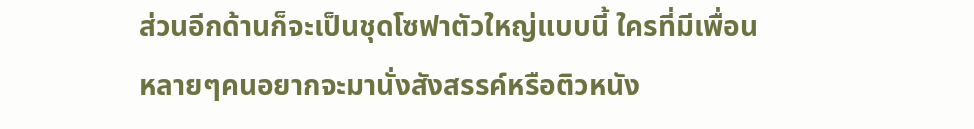ส่วนอีกด้านก็จะเป็นชุดโซฟาตัวใหญ่แบบนี้ ใครที่มีเพื่อนหลายๆคนอยากจะมานั่งสังสรรค์หรือติวหนัง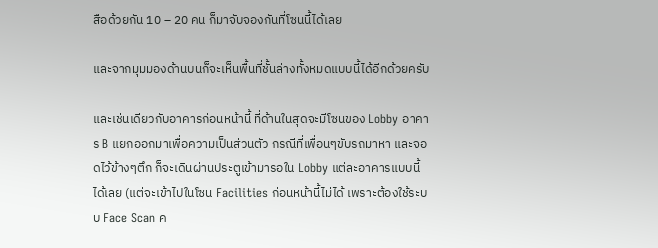สือด้วยกัน 10 – 20 คน ก็มาจับจองกันที่โซนนี้ได้เลย

และจากมุมมองด้านบนก็จะเห็นพื้นที่ชั้นล่างทั้งหมดแบบนี้ได้อีกด้วยครับ

และเช่นเดียวกับอาคารก่อนหน้านี้ ที่ด้านในสุดจะมีโซนของ Lobby อาคาร B แยกออกมาเพื่อความเป็นส่วนตัว กรณีที่เพื่อนๆขับรถมาหา และจอดไว้ข้างๆตึก ก็จะเดินผ่านประตูเข้ามารอใน Lobby แต่ละอาคารแบบนี้ได้เลย (แต่จะเข้าไปในโซน Facilities ก่อนหน้านี้ไม่ได้ เพราะต้องใช้ระบบ Face Scan ค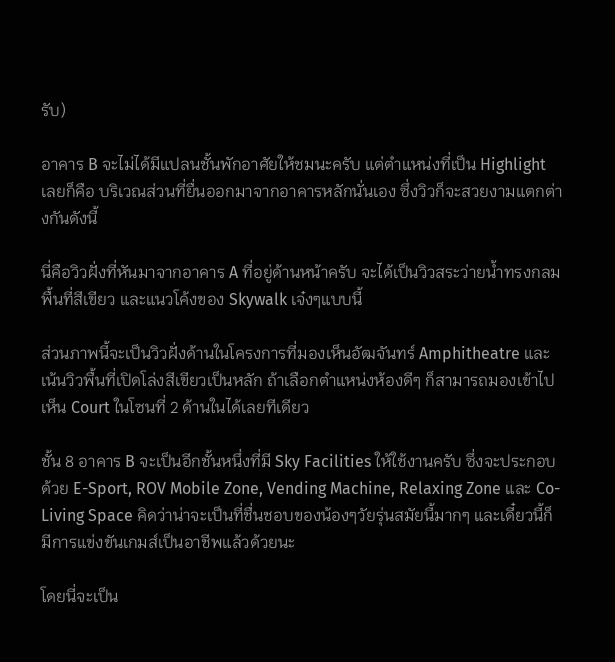รับ)

อาคาร B จะไม่ได้มีแปลนชั้นพักอาศัยให้ชมนะครับ แต่ตำแหน่งที่เป็น Highlight เลยก็คือ บริเวณส่วนที่ยื่นออกมาจากอาคารหลักนั่นเอง ซึ่งวิวก็จะสวยงามแตกต่างกันดังนี้

นี่คือวิวฝั่งที่หันมาจากอาคาร A ที่อยู่ด้านหน้าครับ จะได้เป็นวิวสระว่ายน้ำทรงกลม พื้นที่สีเขียว และแนวโค้งของ Skywalk เจ๋งๆแบบนี้

ส่วนภาพนี้จะเป็นวิวฝั่งด้านในโครงการที่มองเห็นอัฒจันทร์ Amphitheatre และเน้นวิวพื้นที่เปิดโล่งสีเขียวเป็นหลัก ถ้าเลือกตำแหน่งห้องดีๆ ก็สามารถมองเข้าไปเห็น Court ในโซนที่ 2 ด้านในได้เลยทีเดียว

ชั้น 8 อาคาร B จะเป็นอีกชั้นหนึ่งที่มี Sky Facilities ให้ใช้งานครับ ซึ่งจะประกอบด้วย E-Sport, ROV Mobile Zone, Vending Machine, Relaxing Zone และ Co-Living Space คิดว่าน่าจะเป็นที่ชื่นชอบของน้องๆวัยรุ่นสมัยนี้มากๆ และเดี๋ยวนี้ก็มีการแข่งขันเกมส์เป็นอาชีพแล้วด้วยนะ

โดยนี่จะเป็น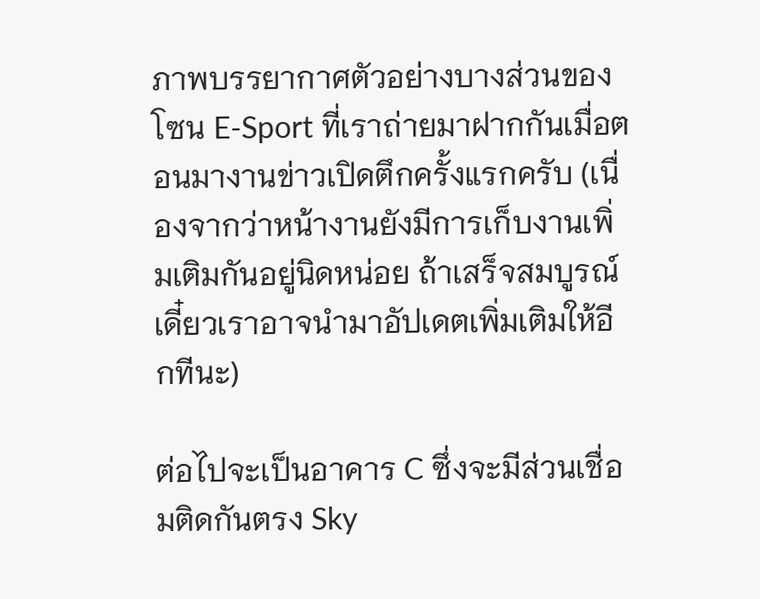ภาพบรรยากาศตัวอย่างบางส่วนของโซน E-Sport ที่เราถ่ายมาฝากกันเมื่อตอนมางานข่าวเปิดตึกครั้งแรกครับ (เนื่องจากว่าหน้างานยังมีการเก็บงานเพิ่มเติมกันอยู่นิดหน่อย ถ้าเสร็จสมบูรณ์เดี๋ยวเราอาจนำมาอัปเดตเพิ่มเติมให้อีกทีนะ)

ต่อไปจะเป็นอาคาร C ซึ่งจะมีส่วนเชื่อมติดกันตรง Sky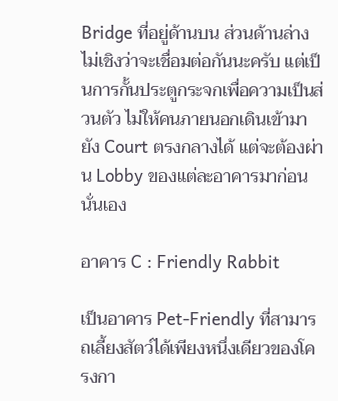Bridge ที่อยู่ด้านบน ส่วนด้านล่างไม่เชิงว่าจะเชื่อมต่อกันนะครับ แต่เป็นการกั้นประตูกระจกเพื่อความเป็นส่วนตัว ไม่ให้คนภายนอกเดินเข้ามายัง Court ตรงกลางได้ แต่จะต้องผ่าน Lobby ของแต่ละอาคารมาก่อนนั่นเอง

อาคาร C : Friendly Rabbit

เป็นอาคาร Pet-Friendly ที่สามารถเลี้ยงสัตว์ได้เพียงหนึ่งเดียวของโครงกา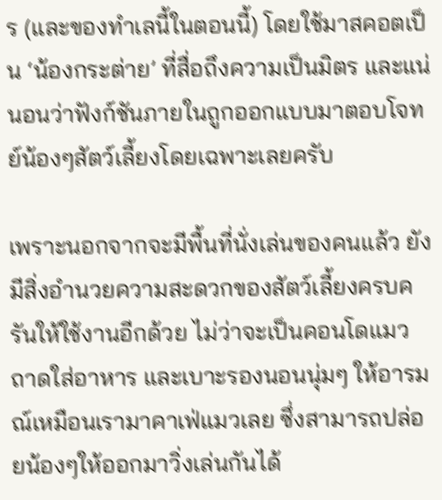ร (และของทำเลนี้ในตอนนี้) โดยใช้มาสคอตเป็น ‘น้องกระต่าย’ ที่สื่อถึงความเป็นมิตร และแน่นอนว่าฟังก์ชันภายในถูกออกแบบมาตอบโจทย์น้องๆสัตว์เลี้ยงโดยเฉพาะเลยครับ

เพราะนอกจากจะมีพื้นที่นั่งเล่นของคนแล้ว ยังมีสิ่งอำนวยความสะดวกของสัตว์เลี้ยงครบครันให้ใช้งานอีกด้วย ไม่ว่าจะเป็นคอนโดแมว ถาดใส่อาหาร และเบาะรองนอนนุ่มๆ ให้อารมณ์เหมือนเรามาคาเฟ่แมวเลย ซึ่งสามารถปล่อยน้องๆให้ออกมาวิ่งเล่นกันได้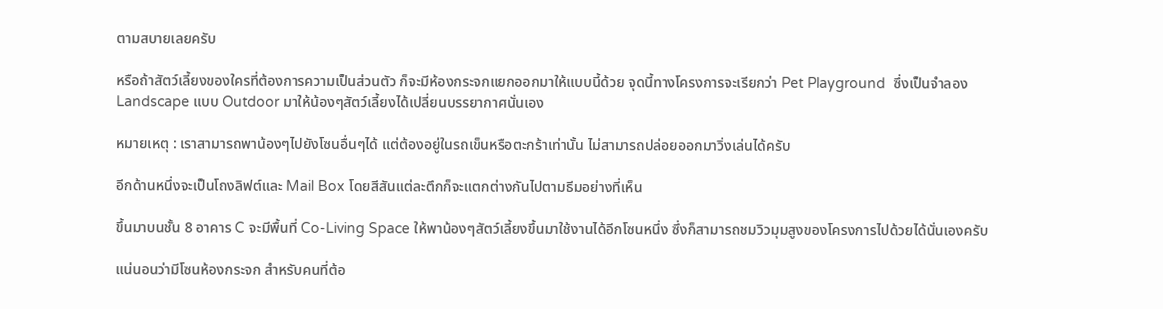ตามสบายเลยครับ

หรือถ้าสัตว์เลี้ยงของใครที่ต้องการความเป็นส่วนตัว ก็จะมีห้องกระจกแยกออกมาให้แบบนี้ด้วย จุดนี้ทางโครงการจะเรียกว่า Pet Playground  ซึ่งเป็นจำลอง Landscape แบบ Outdoor มาให้น้องๆสัตว์เลี้ยงได้เปลี่ยนบรรยากาศนั่นเอง

หมายเหตุ : เราสามารถพาน้องๆไปยังโซนอื่นๆได้ แต่ต้องอยู่ในรถเข็นหรือตะกร้าเท่านั้น ไม่สามารถปล่อยออกมาวิ่งเล่นได้ครับ

อีกด้านหนึ่งจะเป็นโถงลิฟต์และ Mail Box โดยสีสันแต่ละตึกก็จะแตกต่างกันไปตามธีมอย่างที่เห็น

ขึ้นมาบนชั้น 8 อาคาร C จะมีพื้นที่ Co-Living Space ให้พาน้องๆสัตว์เลี้ยงขึ้นมาใช้งานได้อีกโซนหนึ่ง ซึ่งก็สามารถชมวิวมุมสูงของโครงการไปด้วยได้นั่นเองครับ

แน่นอนว่ามีโซนห้องกระจก สำหรับคนที่ต้อ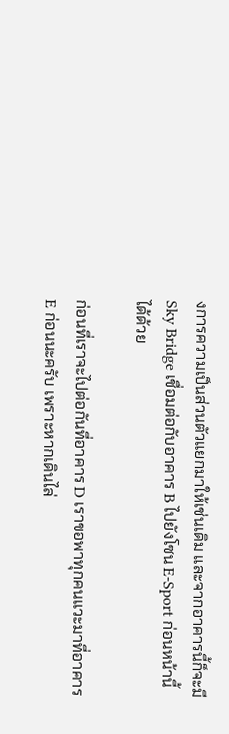งการความเป็นส่วนตัวแยกมาให้เช่นเดิม และจากอาคารนี้ก็จะมี Sky Bridge เชื่อมต่อกับอาคาร B ไปยังโซน E-Sport ก่อนหน้านี้ได้ด้วย

ก่อนที่เราจะไปต่อกันที่อาคาร D เราขอพาทุกคนแวะมาที่อาคาร E ก่อนนะครับ เพราะหากเดินไล่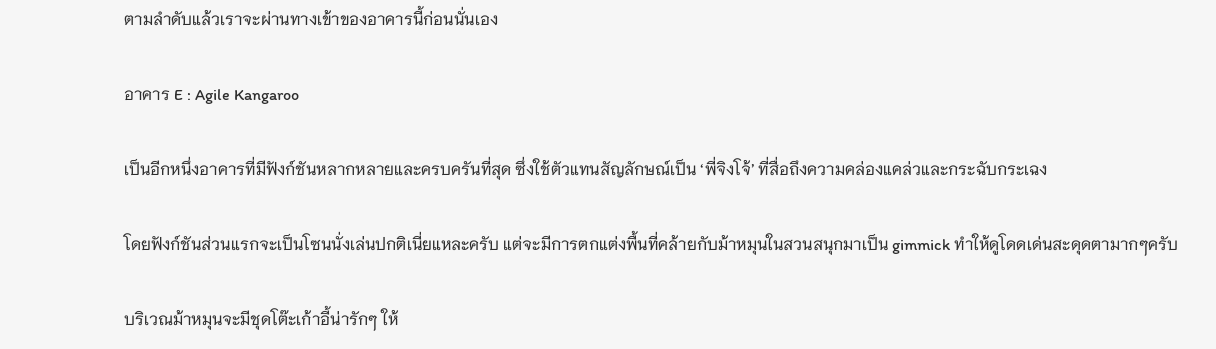ตามลำดับแล้วเราจะผ่านทางเข้าของอาคารนี้ก่อนนั่นเอง

อาคาร E : Agile Kangaroo

เป็นอีกหนึ่งอาคารที่มีฟังก์ชันหลากหลายและครบครันที่สุด ซึ่งใช้ตัวแทนสัญลักษณ์เป็น ‘พี่จิงโจ้’ ที่สื่อถึงความคล่องแคล่วและกระฉับกระเฉง

โดยฟังก์ชันส่วนแรกจะเป็นโซนนั่งเล่นปกติเนี่ยแหละครับ แต่จะมีการตกแต่งพื้นที่คล้ายกับม้าหมุนในสวนสนุกมาเป็น gimmick ทำให้ดูโดดเด่นสะดุดตามากๆครับ

บริเวณม้าหมุนจะมีชุดโต๊ะเก้าอี้น่ารักๆ ให้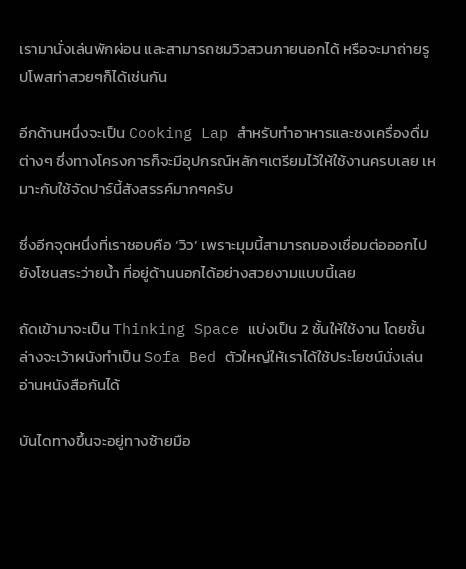เรามานั่งเล่นพักผ่อน และสามารถชมวิวสวนภายนอกได้ หรือจะมาถ่ายรูปโพสท่าสวยๆก็ได้เช่นกัน

อีกด้านหนึ่งจะเป็น Cooking Lap สำหรับทำอาหารและชงเครื่องดื่มต่างๆ ซึ่งทางโครงการก็จะมีอุปกรณ์หลักๆเตรียมไว้ให้ใช้งานครบเลย เหมาะกับใช้จัดปาร์นี้สังสรรค์มากๆครับ

ซึ่งอีกจุดหนึ่งที่เราชอบคือ ‘วิว’ เพราะมุมนี้สามารถมองเชื่อมต่อออกไปยังโซนสระว่ายน้ำ ที่อยู่ด้านนอกได้อย่างสวยงามแบบนี้เลย

ถัดเข้ามาจะเป็น Thinking Space แบ่งเป็น 2 ชั้นให้ใช้งาน โดยชั้นล่างจะเว้าผนังทำเป็น Sofa Bed ตัวใหญ่ให้เราได้ใช้ประโยชน์นั่งเล่นอ่านหนังสือกันได้

บันไดทางขึ้นจะอยู่ทางซ้ายมือ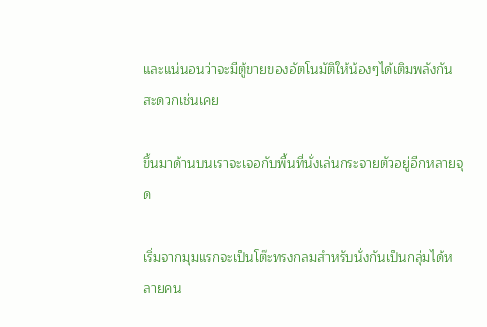และแน่นอนว่าจะมีตู้ขายของอัตโนมัติให้น้องๆได้เติมพลังกันสะดวกเช่นเคย

ขึ้นมาด้านบนเราจะเจอกับพื้นที่นั่งเล่นกระจายตัวอยู่อีกหลายจุด

เริ่มจากมุมแรกจะเป็นโต๊ะทรงกลมสำหรับนั่งกันเป็นกลุ่มได้หลายคน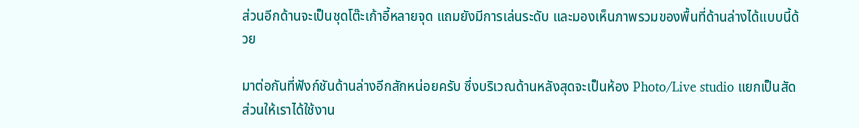ส่วนอีกด้านจะเป็นชุดโต๊ะเก้าอี้หลายจุด แถมยังมีการเล่นระดับ และมองเห็นภาพรวมของพื้นที่ด้านล่างได้แบบนี้ด้วย

มาต่อกันที่ฟังก์ชันด้านล่างอีกสักหน่อยครับ ซึ่งบริเวณด้านหลังสุดจะเป็นห้อง Photo/Live studio แยกเป็นสัดส่วนให้เราได้ใช้งาน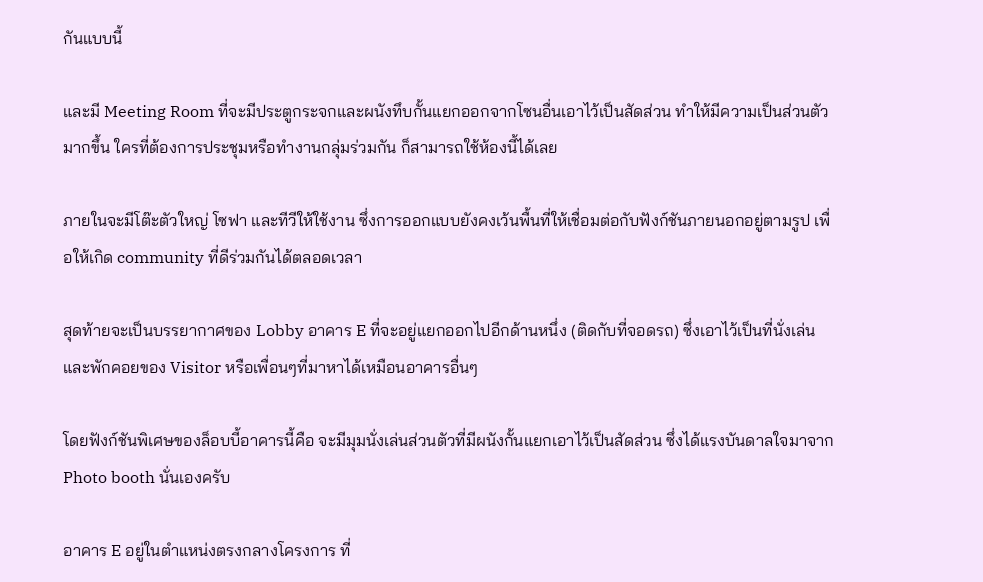กันแบบนี้

และมี Meeting Room ที่จะมีประตูกระจกและผนังทึบกั้นแยกออกจากโซนอื่นเอาไว้เป็นสัดส่วน ทำให้มีความเป็นส่วนตัวมากขึ้น ใครที่ต้องการประชุมหรือทำงานกลุ่มร่วมกัน ก็สามารถใช้ห้องนี้ได้เลย

ภายในจะมีโต๊ะตัวใหญ่ โซฟา และทีวีให้ใช้งาน ซึ่งการออกแบบยังคงเว้นพื้นที่ให้เชื่อมต่อกับฟังก์ชันภายนอกอยู่ตามรูป เพื่อให้เกิด community ที่ดีร่วมกันได้ตลอดเวลา

สุดท้ายจะเป็นบรรยากาศของ Lobby อาคาร E ที่จะอยู่แยกออกไปอีกด้านหนึ่ง (ติดกับที่จอดรถ) ซึ่งเอาไว้เป็นที่นั่งเล่นและพักคอยของ Visitor หรือเพื่อนๆที่มาหาได้เหมือนอาคารอื่นๆ

โดยฟังก์ชันพิเศษของล็อบบี้อาคารนี้คือ จะมีมุมนั่งเล่นส่วนตัวที่มีผนังกั้นแยกเอาไว้เป็นสัดส่วน ซึ่งได้แรงบันดาลใจมาจาก Photo booth นั่นเองครับ

อาคาร E อยู่ในตำแหน่งตรงกลางโครงการ ที่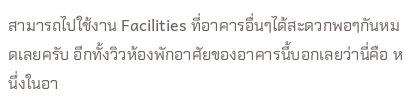สามารถไปใช้งาน Facilities ที่อาคารอื่นๆได้สะดวกพอๆกันหมดเลยครับ อีกทั้งวิวห้องพักอาศัยของอาคารนี้บอกเลยว่านี่คือ หนึ่งในอา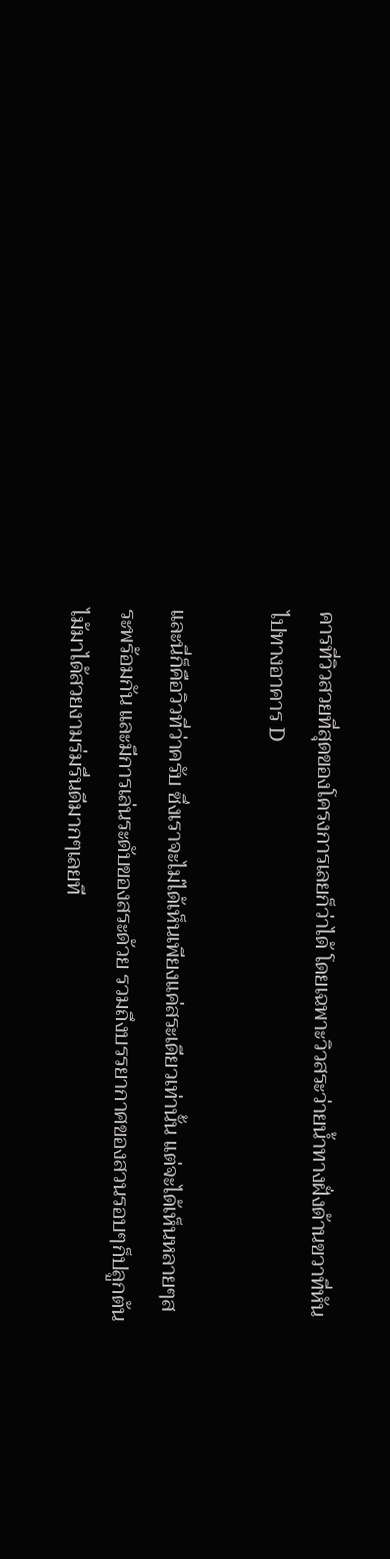คารที่วิวสวยที่สุดของโครงการเลยก็ว่าได้ โดยเฉพาะวิวสระว่ายน้ำทางฝั่งด้านขวาที่หันไปทางอาคาร D

และนี่ก็คือวิวที่ว่าครับ ซึ่งเราจะไม่ได้เห็นเพียงแค่สระเดียวเท่านั้น แต่จะได้เห็นหลายๆสระพร้อมกัน และมีการเล่นระดับของสระด้วย รวมถึงบรรยากาศของสวนรอบๆก็ปลูกต้นไม้มาได้สวยงามร่มรื่นดีมากๆเลยที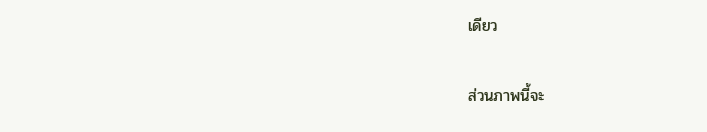เดียว

ส่วนภาพนี้จะ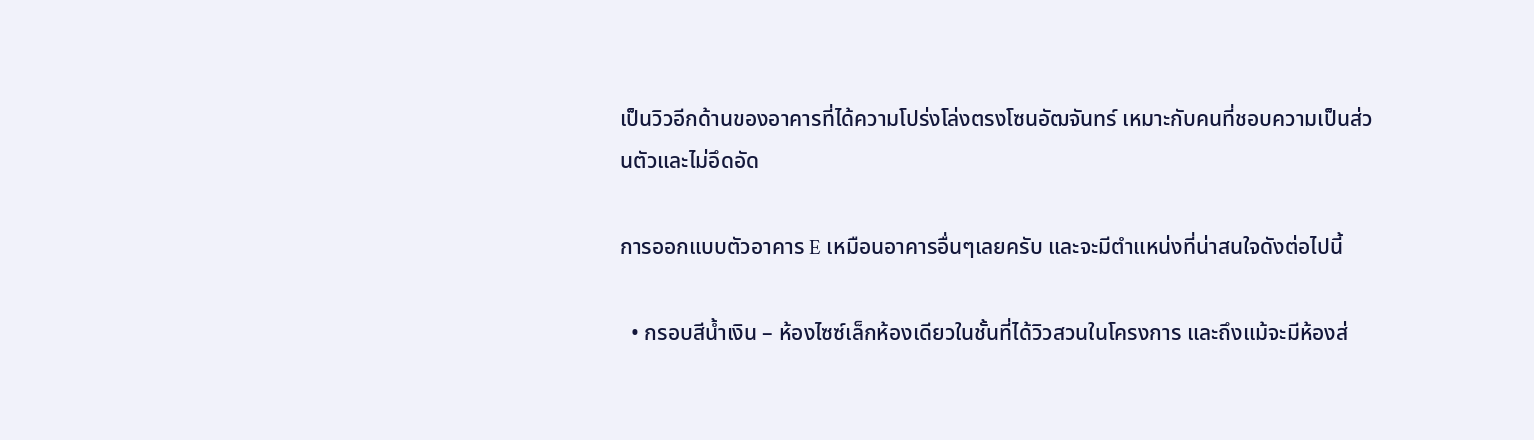เป็นวิวอีกด้านของอาคารที่ได้ความโปร่งโล่งตรงโซนอัฒจันทร์ เหมาะกับคนที่ชอบความเป็นส่วนตัวและไม่อึดอัด

การออกแบบตัวอาคาร E เหมือนอาคารอื่นๆเลยครับ และจะมีตำแหน่งที่น่าสนใจดังต่อไปนี้

  • กรอบสีน้ำเงิน – ห้องไซซ์เล็กห้องเดียวในชั้นที่ได้วิวสวนในโครงการ และถึงแม้จะมีห้องส่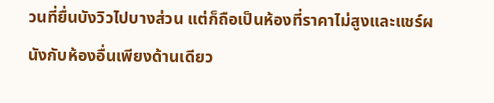วนที่ยื่นบังวิวไปบางส่วน แต่ก็ถือเป็นห้องที่ราคาไม่สูงและแชร์ผนังกับห้องอื่นเพียงด้านเดียว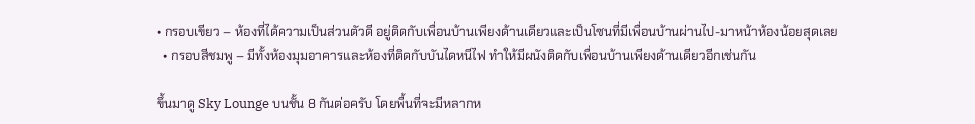• กรอบเขียว – ห้องที่ได้ความเป็นส่วนตัวดี อยู่ติดกับเพื่อนบ้านเพียงด้านเดียวและเป็นโซนที่มีเพื่อนบ้านผ่านไป-มาหน้าห้องน้อยสุดเลย
  • กรอบสีชมพู – มีทั้งห้องมุมอาคารและห้องที่ติดกับบันไดหนีไฟ ทำให้มีผนังติดกับเพื่อนบ้านเพียงด้านเดียวอีกเช่นกัน

ขึ้นมาดู Sky Lounge บนชั้น 8 กันต่อครับ โดยพื้นที่จะมีหลากห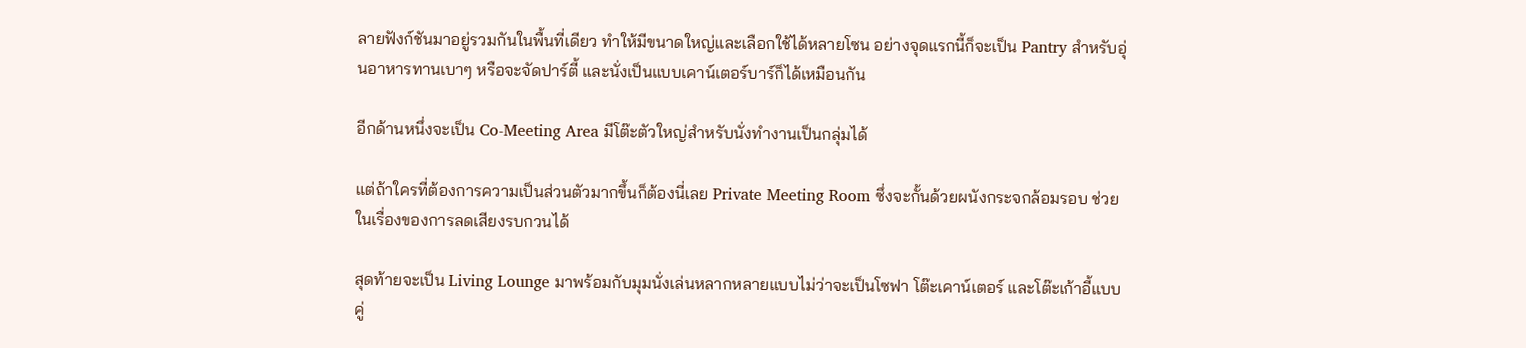ลายฟังก์ชันมาอยู่รวมกันในพื้นที่เดียว ทำให้มีขนาดใหญ่และเลือกใช้ได้หลายโซน อย่างจุดแรกนี้ก็จะเป็น Pantry สำหรับอุ่นอาหารทานเบาๆ หรือจะจัดปาร์ตี้ และนั่งเป็นแบบเคาน์เตอร์บาร์ก็ได้เหมือนกัน

อีกด้านหนึ่งจะเป็น Co-Meeting Area มีโต๊ะตัวใหญ่สำหรับนั่งทำงานเป็นกลุ่มได้

แต่ถ้าใครที่ต้องการความเป็นส่วนตัวมากขึ้นก็ต้องนี่เลย Private Meeting Room ซึ่งจะกั้นด้วยผนังกระจกล้อมรอบ ช่วยในเรื่องของการลดเสียงรบกวนได้

สุดท้ายจะเป็น Living Lounge มาพร้อมกับมุมนั่งเล่นหลากหลายแบบไม่ว่าจะเป็นโซฟา โต๊ะเคาน์เตอร์ และโต๊ะเก้าอี้แบบคู่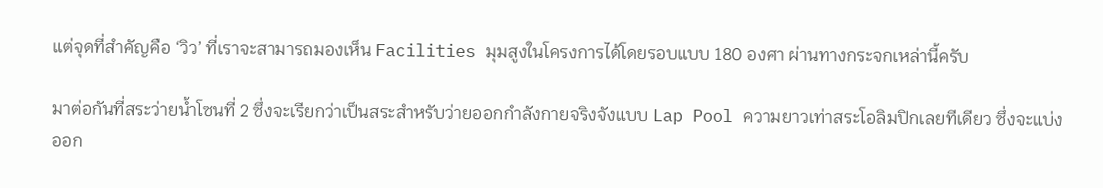แต่จุดที่สำคัญคือ ‘วิว’ ที่เราจะสามารถมองเห็น Facilities มุมสูงในโครงการได้โดยรอบแบบ 180 องศา ผ่านทางกระจกเหล่านี้ครับ

มาต่อกันที่สระว่ายน้ำโซนที่ 2 ซึ่งจะเรียกว่าเป็นสระสำหรับว่ายออกกำลังกายจริงจังแบบ Lap Pool ความยาวเท่าสระโอลิมปิกเลยทีเดียว ซึ่งจะแบ่งออก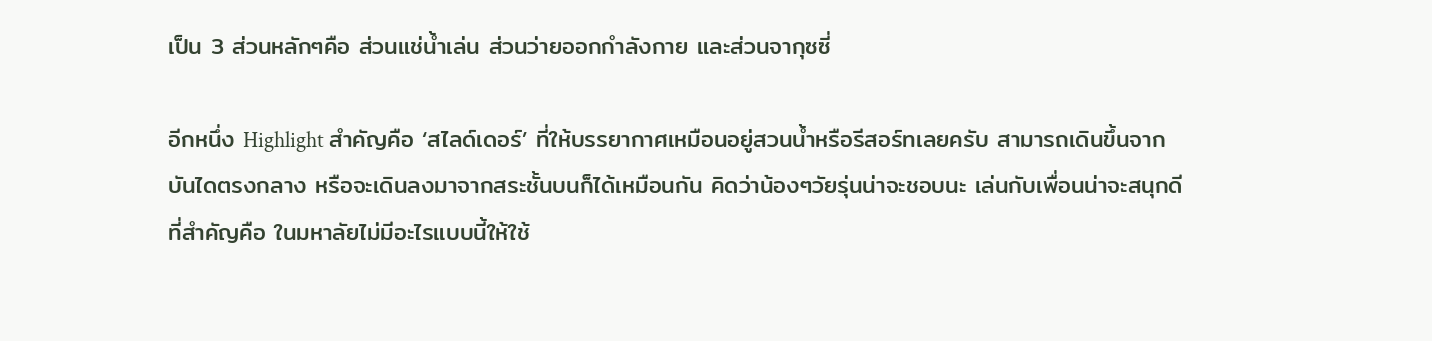เป็น 3 ส่วนหลักๆคือ ส่วนแช่น้ำเล่น ส่วนว่ายออกกำลังกาย และส่วนจากุซซี่

อีกหนึ่ง Highlight สำคัญคือ ‘สไลด์เดอร์’ ที่ให้บรรยากาศเหมือนอยู่สวนน้ำหรือรีสอร์ทเลยครับ สามารถเดินขึ้นจากบันไดตรงกลาง หรือจะเดินลงมาจากสระชั้นบนก็ได้เหมือนกัน คิดว่าน้องๆวัยรุ่นน่าจะชอบนะ เล่นกับเพื่อนน่าจะสนุกดี ที่สำคัญคือ ในมหาลัยไม่มีอะไรแบบนี้ให้ใช้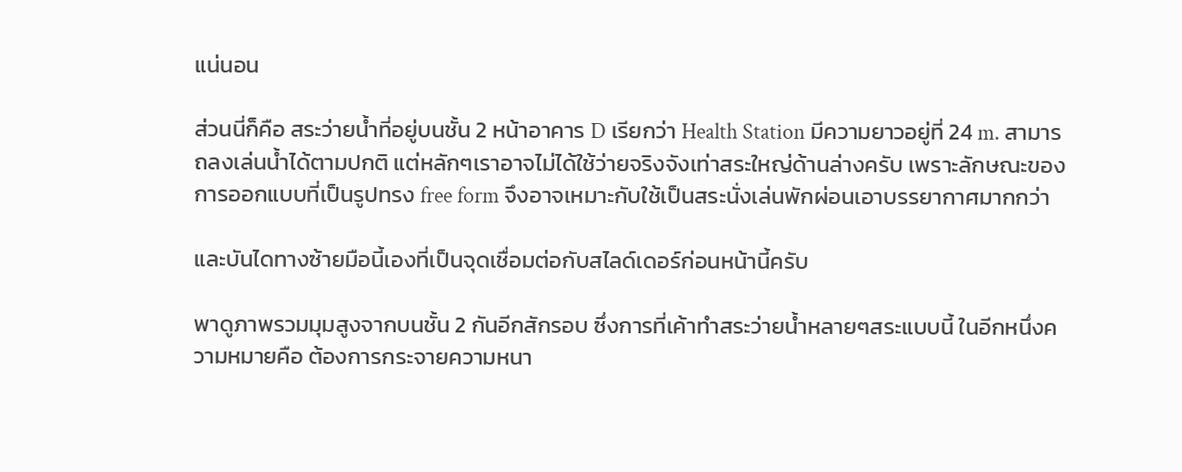แน่นอน

ส่วนนี่ก็คือ สระว่ายน้ำที่อยู่บนชั้น 2 หน้าอาคาร D เรียกว่า Health Station มีความยาวอยู่ที่ 24 m. สามารถลงเล่นน้ำได้ตามปกติ แต่หลักๆเราอาจไม่ได้ใช้ว่ายจริงจังเท่าสระใหญ่ด้านล่างครับ เพราะลักษณะของการออกแบบที่เป็นรูปทรง free form จึงอาจเหมาะกับใช้เป็นสระนั่งเล่นพักผ่อนเอาบรรยากาศมากกว่า

และบันไดทางซ้ายมือนี้เองที่เป็นจุดเชื่อมต่อกับสไลด์เดอร์ก่อนหน้านี้ครับ

พาดูภาพรวมมุมสูงจากบนชั้น 2 กันอีกสักรอบ ซึ่งการที่เค้าทำสระว่ายน้ำหลายๆสระแบบนี้ ในอีกหนึ่งความหมายคือ ต้องการกระจายความหนา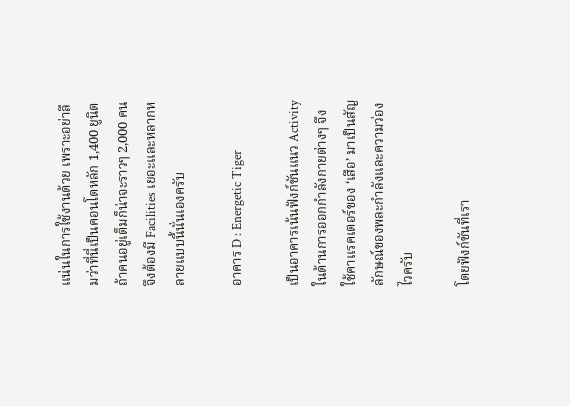แน่นในการใช้งานด้วย เพราะอย่าลืมว่าที่นี่เป็นคอนโดหลัก 1,400 ยูนิต ถ้าคนอยู่เต็มก็น่าจะราวๆ 2,000 คน จึงต้องมี Facilities เยอะและหลากหลายแบบนี้นั่นเองครับ

อาคาร D : Energetic Tiger

เป็นอาคารเน้นฟังก์ชันแนว Activity ในด้านการออกกำลังกายต่างๆ จึงใช้คาแรคเตอร์ของ ‘เสือ’ มาเป็นสัญลักษณ์ของพละกำลังและความว่องไวครับ

โดยฟังก์ชันที่เรา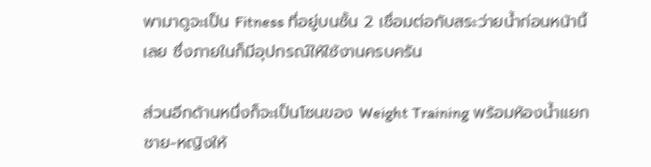พามาดูจะเป็น Fitness ที่อยู่บนชั้น 2 เชื่อมต่อกับสระว่ายน้ำก่อนหน้านี้เลย ซึ่งภายในก็มีอุปกรณ์ให้ใช้งานครบครัน

ส่วนอีกด้านหนึ่งก็จะเป็นโซนของ Weight Training พร้อมห้องน้ำแยกชาย-หญิงให้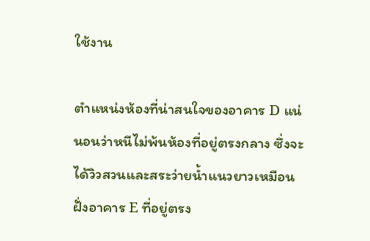ใช้งาน

ตำแหน่งห้องที่น่าสนใจของอาคาร D แน่นอนว่าหนีไม่พ้นห้องที่อยู่ตรงกลาง ซึ่งจะได้วิวสวนและสระว่ายน้ำแนวยาวเหมือนฝั่งอาคาร E ที่อยู่ตรง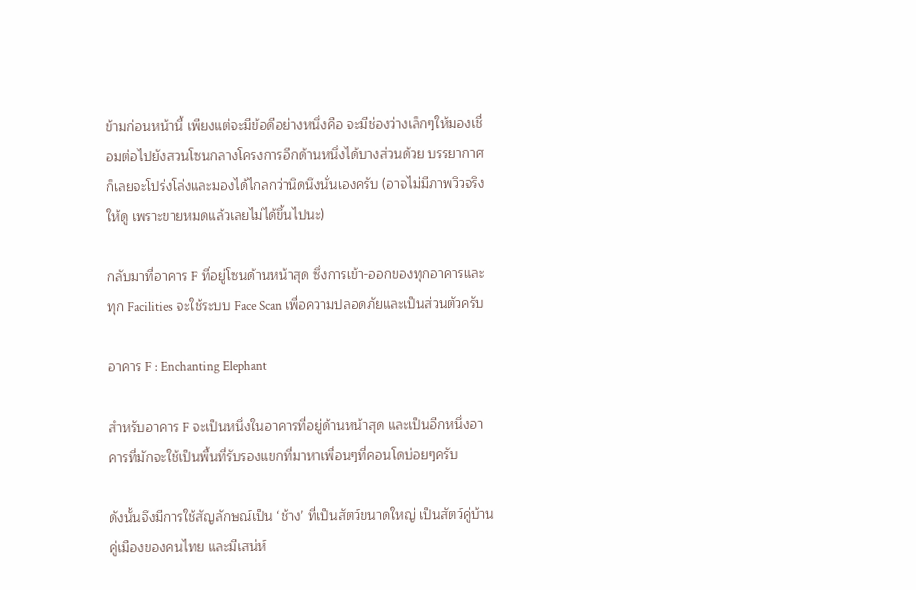ข้ามก่อนหน้านี้ เพียงแต่จะมีข้อดีอย่างหนึ่งคือ จะมีช่องว่างเล็กๆให้มองเชื่อมต่อไปยังสวนโซนกลางโครงการอีกด้านหนึ่งได้บางส่วนด้วย บรรยากาศก็เลยจะโปร่งโล่งและมองได้ไกลกว่านิดนึงนั่นเองครับ (อาจไม่มีภาพวิวจริงให้ดู เพราะขายหมดแล้วเลยไม่ได้ขึ้นไปนะ)

กลับมาที่อาคาร F ที่อยู่โซนด้านหน้าสุด ซึ่งการเข้า-ออกของทุกอาคารและทุก Facilities จะใช้ระบบ Face Scan เพื่อความปลอดภัยและเป็นส่วนตัวครับ

อาคาร F : Enchanting Elephant

สำหรับอาคาร F จะเป็นหนึ่งในอาคารที่อยู่ด้านหน้าสุด และเป็นอีกหนึ่งอาคารที่มักจะใช้เป็นพื้นที่รับรองแขกที่มาหาเพื่อนๆที่คอนโดบ่อยๆครับ

ดังนั้นจึงมีการใช้สัญลักษณ์เป็น ‘ช้าง’ ที่เป็นสัตว์ขนาดใหญ่ เป็นสัตว์คู่บ้านคู่เมืองของคนไทย และมีเสน่ห์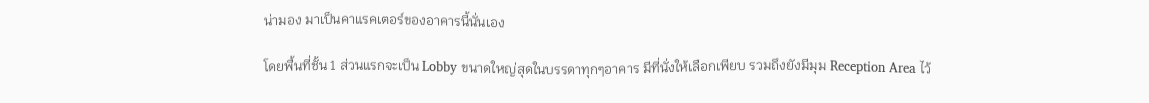น่ามอง มาเป็นคาแรคเตอร์ของอาคารนี้นั่นเอง

โดยพื้นที่ชั้น 1 ส่วนแรกจะเป็น Lobby ขนาดใหญ่สุดในบรรดาทุกๆอาคาร มีที่นั่งให้เลือกเพียบ รวมถึงยังมีมุม Reception Area ไว้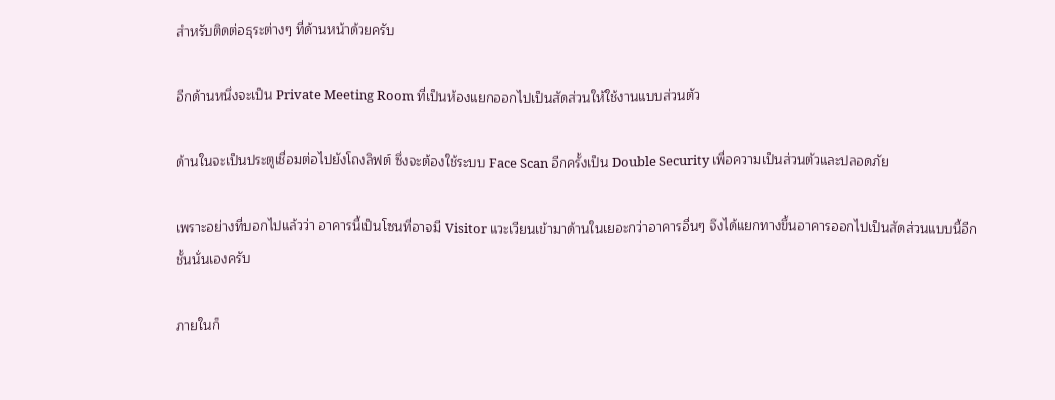สำหรับติดต่อธุระต่างๆ ที่ด้านหน้าด้วยครับ

อีกด้านหนึ่งจะเป็น Private Meeting Room ที่เป็นห้องแยกออกไปเป็นสัดส่วนให้ใช้งานแบบส่วนตัว

ด้านในจะเป็นประตูเชื่อมต่อไปยังโถงลิฟต์ ซึ่งจะต้องใช้ระบบ Face Scan อีกครั้งเป็น Double Security เพื่อความเป็นส่วนตัวและปลอดภัย

เพราะอย่างที่บอกไปแล้วว่า อาคารนี้เป็นโซนที่อาจมี Visitor แวะเวียนเข้ามาด้านในเยอะกว่าอาคารอื่นๆ จึงได้แยกทางขึ้นอาคารออกไปเป็นสัดส่วนแบบนี้อีกชั้นนั่นเองครับ

ภายในก็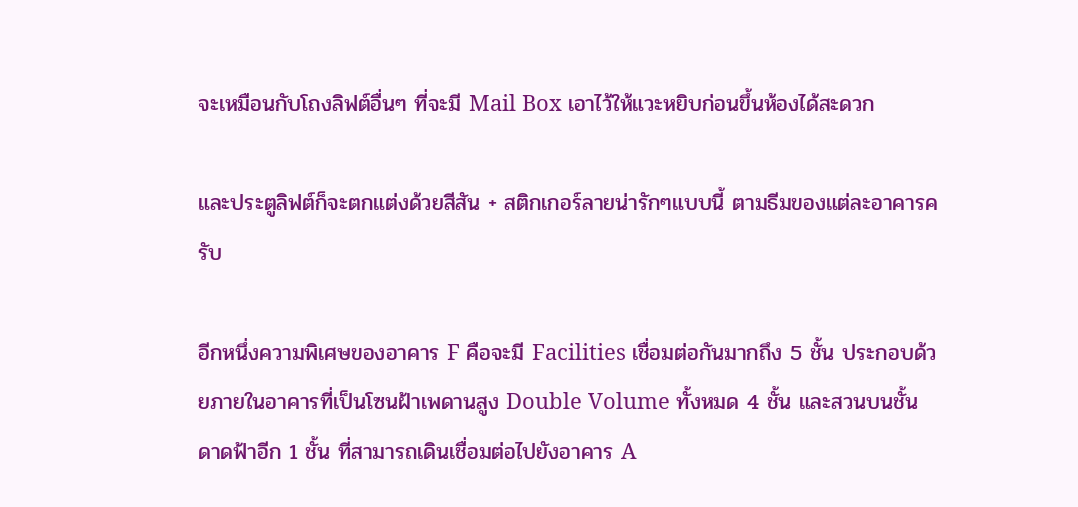จะเหมือนกับโถงลิฟต์อื่นๆ ที่จะมี Mail Box เอาไว้ให้แวะหยิบก่อนขึ้นห้องได้สะดวก

และประตูลิฟต์ก็จะตกแต่งด้วยสีสัน + สติกเกอร์ลายน่ารักๆแบบนี้ ตามธีมของแต่ละอาคารครับ

อีกหนึ่งความพิเศษของอาคาร F คือจะมี Facilities เชื่อมต่อกันมากถึง 5 ชั้น ประกอบด้วยภายในอาคารที่เป็นโซนฝ้าเพดานสูง Double Volume ทั้งหมด 4 ชั้น และสวนบนชั้นดาดฟ้าอีก 1 ชั้น ที่สามารถเดินเชื่อมต่อไปยังอาคาร A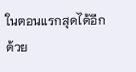ในตอนแรกสุดได้อีกด้วย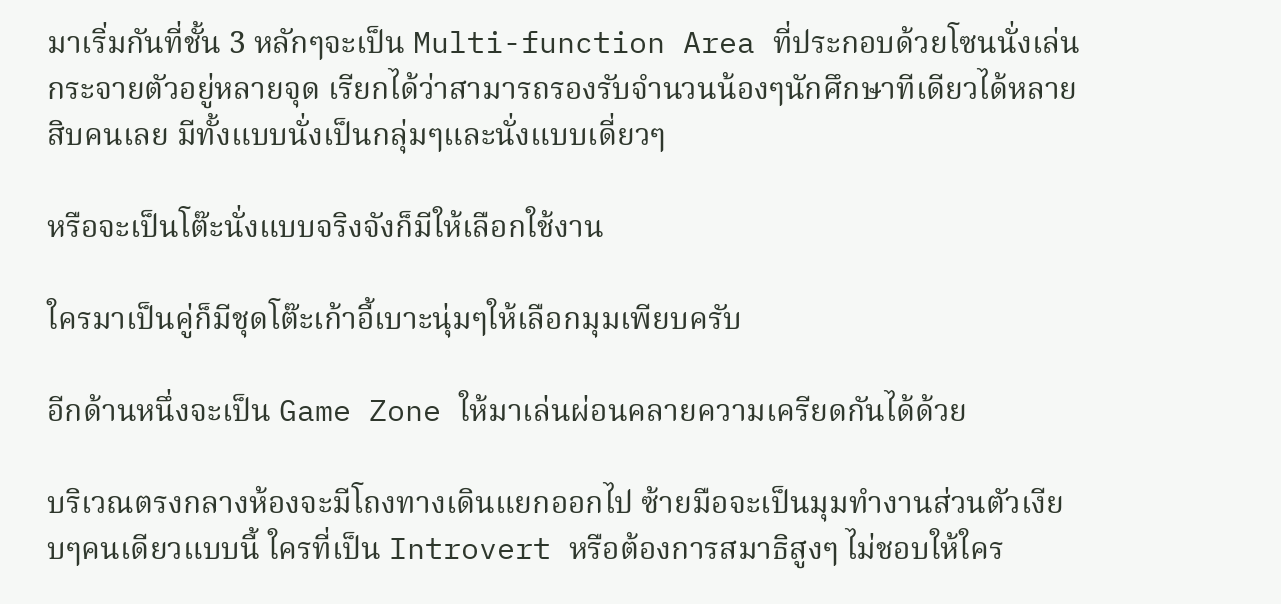มาเริ่มกันที่ชั้น 3 หลักๆจะเป็น Multi-function Area ที่ประกอบด้วยโซนนั่งเล่นกระจายตัวอยู่หลายจุด เรียกได้ว่าสามารถรองรับจำนวนน้องๆนักศึกษาทีเดียวได้หลายสิบคนเลย มีทั้งแบบนั่งเป็นกลุ่มๆและนั่งแบบเดี่ยวๆ

หรือจะเป็นโต๊ะนั่งแบบจริงจังก็มีให้เลือกใช้งาน

ใครมาเป็นคู่ก็มีชุดโต๊ะเก้าอี้เบาะนุ่มๆให้เลือกมุมเพียบครับ

อีกด้านหนึ่งจะเป็น Game Zone ให้มาเล่นผ่อนคลายความเครียดกันได้ด้วย

บริเวณตรงกลางห้องจะมีโถงทางเดินแยกออกไป ซ้ายมือจะเป็นมุมทำงานส่วนตัวเงียบๆคนเดียวแบบนี้ ใครที่เป็น Introvert หรือต้องการสมาธิสูงๆ ไม่ชอบให้ใคร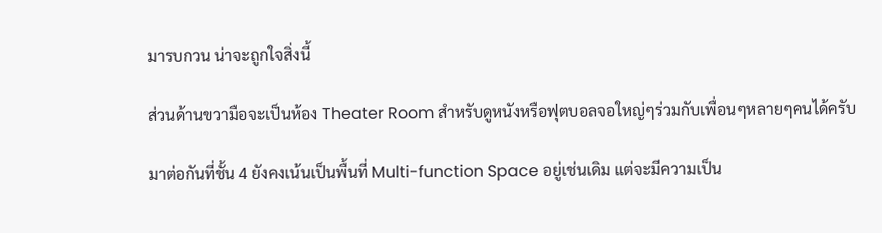มารบกวน น่าจะถูกใจสิ่งนี้

ส่วนด้านขวามือจะเป็นห้อง Theater Room สำหรับดูหนังหรือฟุตบอลจอใหญ่ๆร่วมกับเพื่อนๆหลายๆคนได้ครับ

มาต่อกันที่ชั้น 4 ยังคงเน้นเป็นพื้นที่ Multi-function Space อยู่เช่นเดิม แต่จะมีความเป็น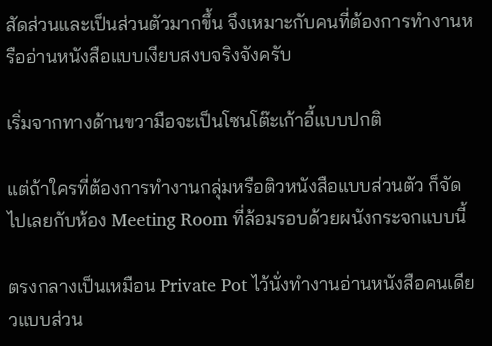สัดส่วนและเป็นส่วนตัวมากขึ้น จึงเหมาะกับคนที่ต้องการทำงานหรืออ่านหนังสือแบบเงียบสงบจริงจังครับ

เริ่มจากทางด้านขวามือจะเป็นโซนโต๊ะเก้าอี้แบบปกติ

แต่ถ้าใครที่ต้องการทำงานกลุ่มหรือติวหนังสือแบบส่วนตัว ก็จัดไปเลยกับห้อง Meeting Room ที่ล้อมรอบด้วยผนังกระจกแบบนี้

ตรงกลางเป็นเหมือน Private Pot ไว้นั่งทำงานอ่านหนังสือคนเดียวแบบส่วน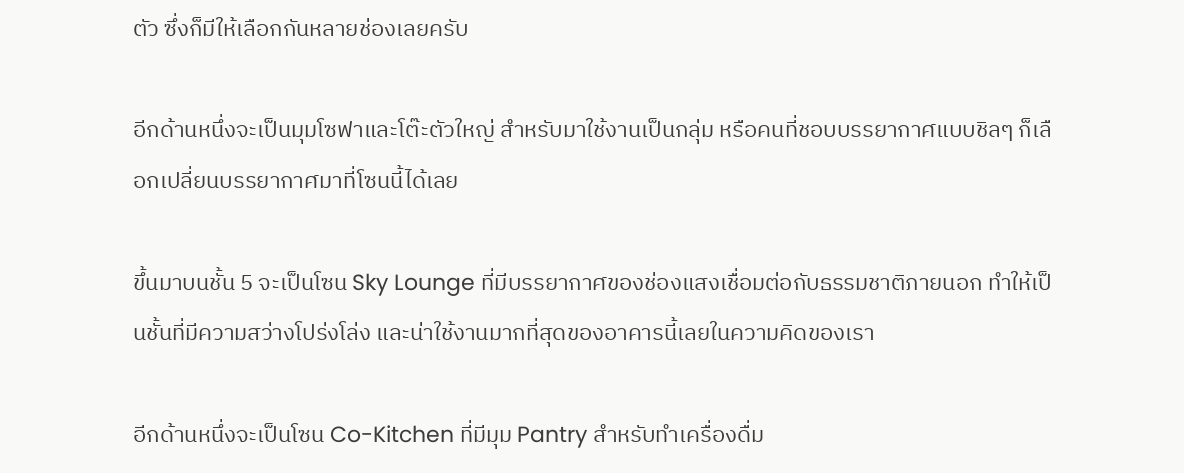ตัว ซึ่งก็มีให้เลือกกันหลายช่องเลยครับ

อีกด้านหนึ่งจะเป็นมุมโซฟาและโต๊ะตัวใหญ่ สำหรับมาใช้งานเป็นกลุ่ม หรือคนที่ชอบบรรยากาศแบบชิลๆ ก็เลือกเปลี่ยนบรรยากาศมาที่โซนนี้ได้เลย

ขึ้นมาบนชั้น 5 จะเป็นโซน Sky Lounge ที่มีบรรยากาศของช่องแสงเชื่อมต่อกับธรรมชาติภายนอก ทำให้เป็นชั้นที่มีความสว่างโปร่งโล่ง และน่าใช้งานมากที่สุดของอาคารนี้เลยในความคิดของเรา

อีกด้านหนึ่งจะเป็นโซน Co-Kitchen ที่มีมุม Pantry สำหรับทำเครื่องดื่ม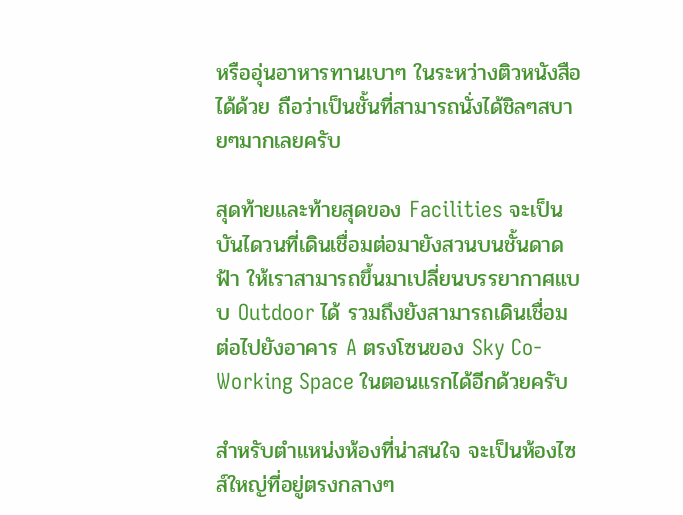หรืออุ่นอาหารทานเบาๆ ในระหว่างติวหนังสือได้ด้วย ถือว่าเป็นชั้นที่สามารถนั่งได้ชิลๆสบายๆมากเลยครับ

สุดท้ายและท้ายสุดของ Facilities จะเป็นบันไดวนที่เดินเชื่อมต่อมายังสวนบนชั้นดาดฟ้า ให้เราสามารถขึ้นมาเปลี่ยนบรรยากาศแบบ Outdoor ได้ รวมถึงยังสามารถเดินเชื่อมต่อไปยังอาคาร A ตรงโซนของ Sky Co-Working Space ในตอนแรกได้อีกด้วยครับ

สำหรับตำแหน่งห้องที่น่าสนใจ จะเป็นห้องไซส์ใหญ่ที่อยู่ตรงกลางๆ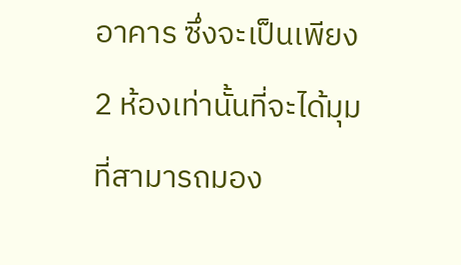อาคาร ซึ่งจะเป็นเพียง 2 ห้องเท่านั้นที่จะได้มุมที่สามารถมอง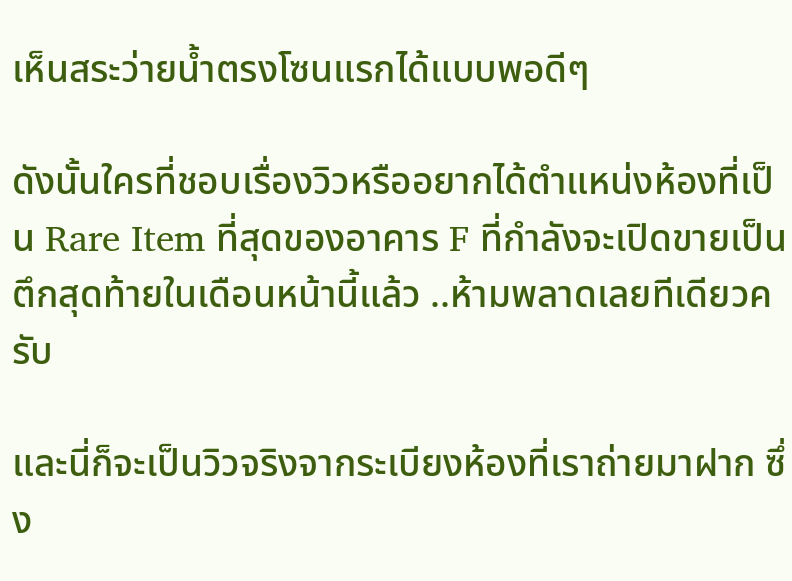เห็นสระว่ายน้ำตรงโซนแรกได้แบบพอดีๆ

ดังนั้นใครที่ชอบเรื่องวิวหรืออยากได้ตำแหน่งห้องที่เป็น Rare Item ที่สุดของอาคาร F ที่กำลังจะเปิดขายเป็นตึกสุดท้ายในเดือนหน้านี้แล้ว ..ห้ามพลาดเลยทีเดียวครับ

และนี่ก็จะเป็นวิวจริงจากระเบียงห้องที่เราถ่ายมาฝาก ซึ่ง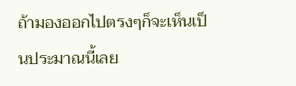ถ้ามองออกไปตรงๆก็จะเห็นเป็นประมาณนี้เลย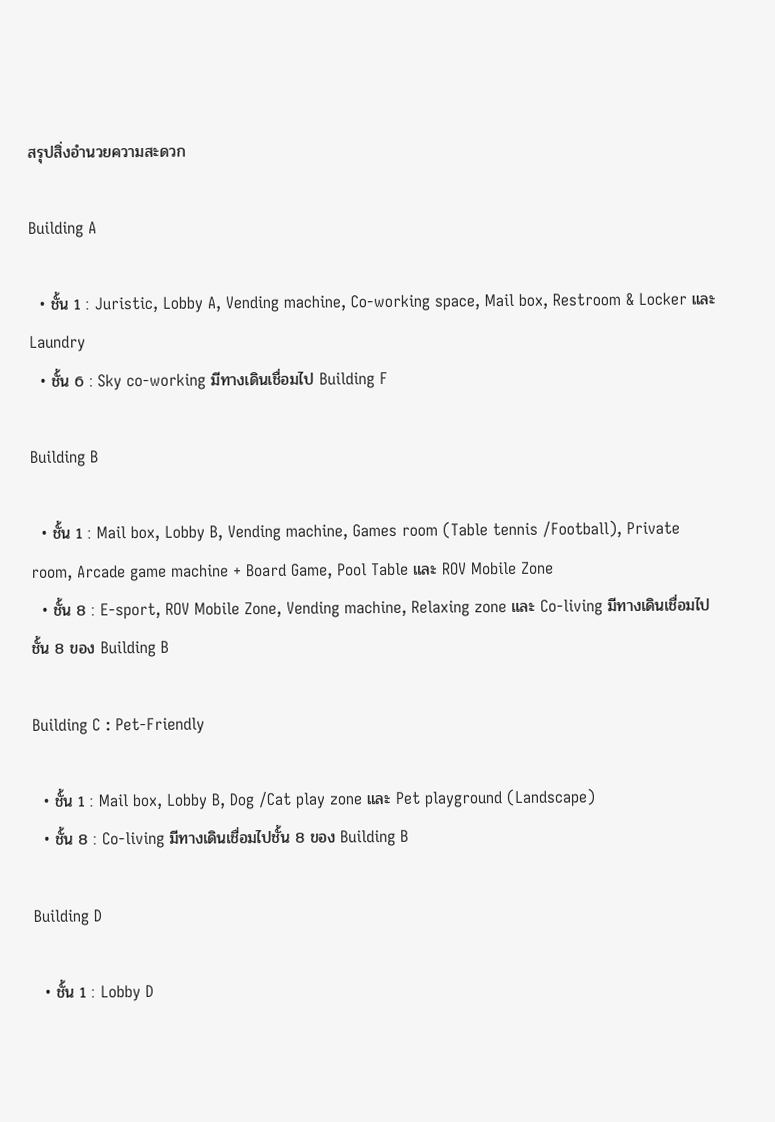สรุปสิ่งอำนวยความสะดวก

Building A

  • ชั้น 1 : Juristic, Lobby A, Vending machine, Co-working space, Mail box, Restroom & Locker และ Laundry
  • ชั้น 6 : Sky co-working มีทางเดินเชื่อมไป Building F

Building B

  • ชั้น 1 : Mail box, Lobby B, Vending machine, Games room (Table tennis /Football), Private room, Arcade game machine + Board Game, Pool Table และ ROV Mobile Zone
  • ชั้น 8 : E-sport, ROV Mobile Zone, Vending machine, Relaxing zone และ Co-living มีทางเดินเชื่อมไปชั้น 8 ของ Building B

Building C : Pet-Friendly

  • ชั้น 1 : Mail box, Lobby B, Dog /Cat play zone และ Pet playground (Landscape)
  • ชั้น 8 : Co-living มีทางเดินเชื่อมไปชั้น 8 ของ Building B

Building D

  • ชั้น 1 : Lobby D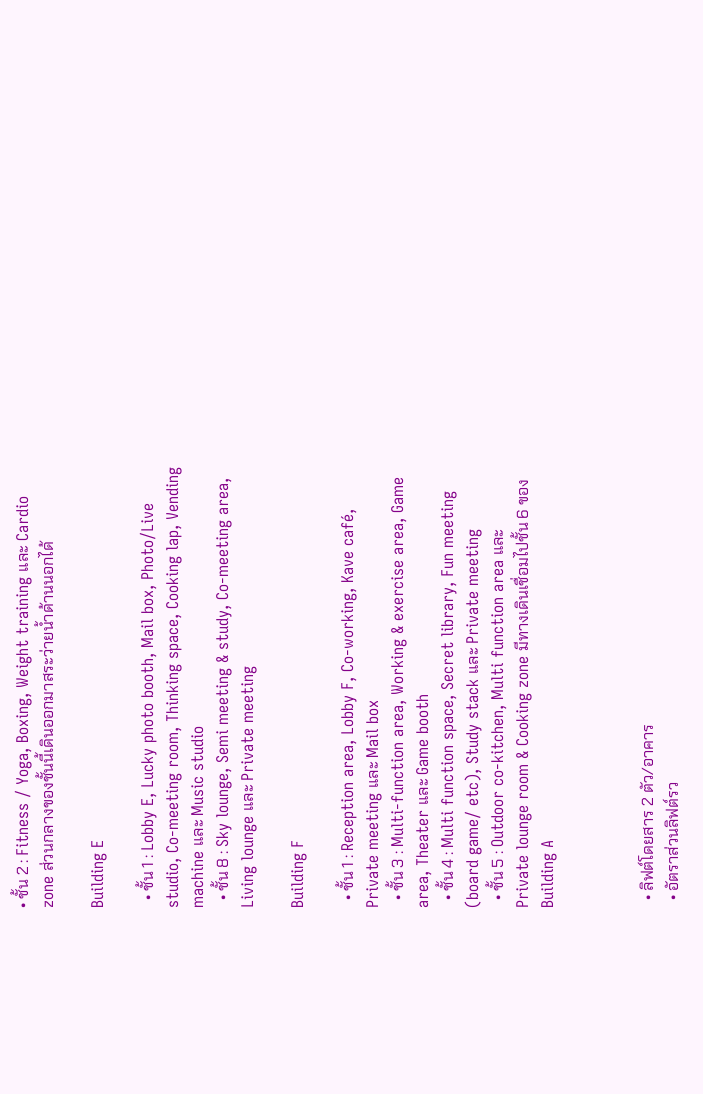• ชั้น 2 : Fitness / Yoga, Boxing, Weight training และ Cardio zone ส่วนกลางของชั้นนี้เดินออกมาสระว่ายน้ำด้านนอกได้

Building E

  • ชั้น 1 : Lobby E, Lucky photo booth, Mail box, Photo/Live studio, Co-meeting room, Thinking space, Cooking lap, Vending machine และ Music studio
  • ชั้น 8 : Sky lounge, Semi meeting & study, Co-meeting area, Living lounge และ Private meeting

Building F

  • ชั้น 1 : Reception area, Lobby F, Co-working, Kave café, Private meeting และ Mail box
  • ชั้น 3 : Multi-function area, Working & exercise area, Game area, Theater และ Game booth
  • ชั้น 4 : Multi function space, Secret library, Fun meeting (board game/ etc), Study stack และ Private meeting
  • ชั้น 5 : Outdoor co-kitchen, Multi function area และ Private lounge room & Cooking zone มีทางเดินเชื่อมไปชั้น 6 ของ Building A



  • ลิฟต์โดยสาร 2 ตัว/อาคาร
  • อัตราส่วนลิฟต์รว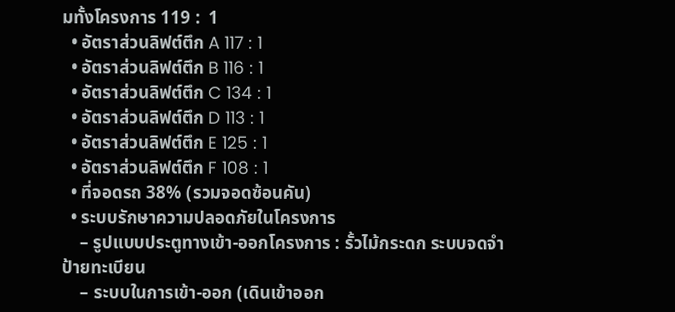มทั้งโครงการ 119 :  1
  • อัตราส่วนลิฟต์ตึก A 117 : 1
  • อัตราส่วนลิฟต์ตึก B 116 : 1
  • อัตราส่วนลิฟต์ตึก C 134 : 1
  • อัตราส่วนลิฟต์ตึก D 113 : 1
  • อัตราส่วนลิฟต์ตึก E 125 : 1
  • อัตราส่วนลิฟต์ตึก F 108 : 1
  • ที่จอดรถ 38% (รวมจอดซ้อนคัน)
  • ระบบรักษาความปลอดภัยในโครงการ
    – รูปแบบประตูทางเข้า-ออกโครงการ : รั้วไม้กระดก ระบบจดจำป้ายทะเบียน
    – ระบบในการเข้า-ออก (เดินเข้าออก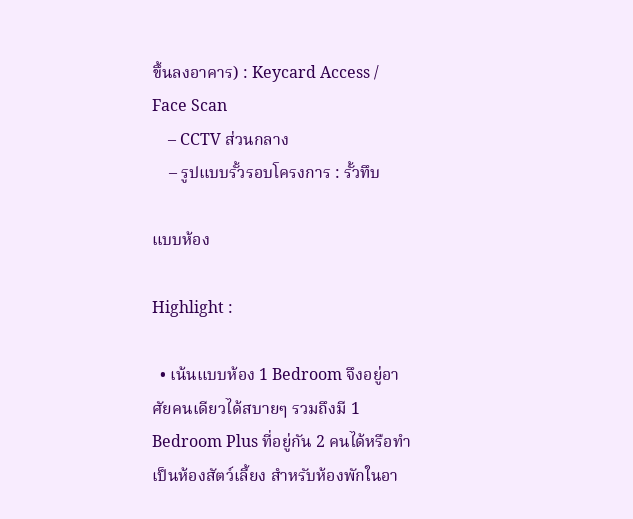ขึ้นลงอาคาร) : Keycard Access / Face Scan
    – CCTV ส่วนกลาง
    – รูปแบบรั้วรอบโครงการ : รั้วทึบ

แบบห้อง

Highlight :

  • เน้นแบบห้อง 1 Bedroom จึงอยู่อาศัยคนเดียวได้สบายๆ รวมถึงมี 1 Bedroom Plus ที่อยู่กัน 2 คนได้หรือทำเป็นห้องสัตว์เลี้ยง สำหรับห้องพักในอา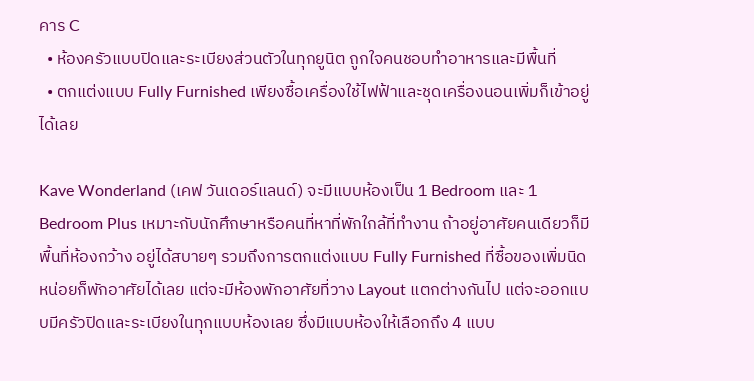คาร C
  • ห้องครัวแบบปิดและระเบียงส่วนตัวในทุกยูนิต ถูกใจคนชอบทำอาหารและมีพื้นที่
  • ตกแต่งแบบ Fully Furnished เพียงซื้อเครื่องใช้ไฟฟ้าและชุดเครื่องนอนเพิ่มก็เข้าอยู่ได้เลย

Kave Wonderland (เคฟ วันเดอร์แลนด์) จะมีแบบห้องเป็น 1 Bedroom และ 1 Bedroom Plus เหมาะกับนักศึกษาหรือคนที่หาที่พักใกล้ที่ทำงาน ถ้าอยู่อาศัยคนเดียวก็มีพื้นที่ห้องกว้าง อยู่ได้สบายๆ รวมถึงการตกแต่งแบบ Fully Furnished ที่ซื้อของเพิ่มนิดหน่อยก็พักอาศัยได้เลย แต่จะมีห้องพักอาศัยที่วาง Layout แตกต่างกันไป แต่จะออกแบบมีครัวปิดและระเบียงในทุกแบบห้องเลย ซึ่งมีแบบห้องให้เลือกถึง 4 แบบ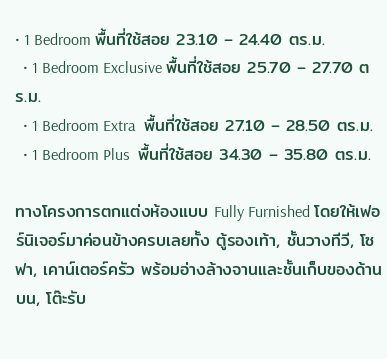• 1 Bedroom พื้นที่ใช้สอย 23.10 – 24.40 ตร.ม.
  • 1 Bedroom Exclusive พื้นที่ใช้สอย 25.70 – 27.70 ตร.ม.
  • 1 Bedroom Extra  พื้นที่ใช้สอย 27.10 – 28.50 ตร.ม.
  • 1 Bedroom Plus  พื้นที่ใช้สอย 34.30 – 35.80 ตร.ม.

ทางโครงการตกแต่งห้องแบบ Fully Furnished โดยให้เฟอร์นิเจอร์มาค่อนข้างครบเลยทั้ง ตู้รองเท้า, ชั้นวางทีวี, โซฟา, เคาน์เตอร์ครัว พร้อมอ่างล้างจานและชั้นเก็บของด้านบน, โต๊ะรับ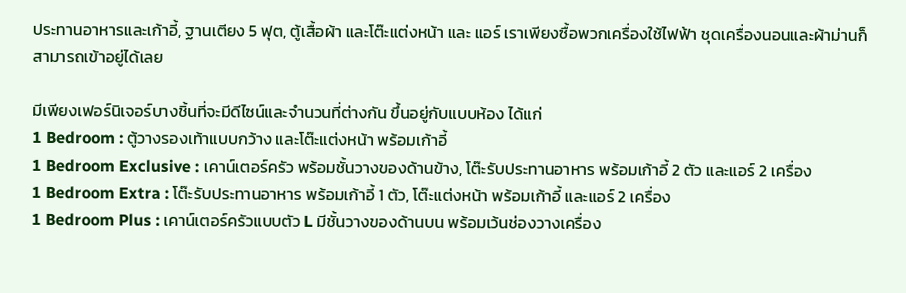ประทานอาหารและเก้าอี้, ฐานเตียง 5 ฟุต, ตู้เสื้อผ้า และโต๊ะแต่งหน้า และ แอร์ เราเพียงซื้อพวกเครื่องใช้ไฟฟ้า ชุดเครื่องนอนและผ้าม่านก็สามารถเข้าอยู่ได้เลย

มีเพียงเฟอร์นิเจอร์บางชิ้นที่จะมีดีไซน์และจำนวนที่ต่างกัน ขึ้นอยู่กับแบบห้อง ได้แก่
1 Bedroom : ตู้วางรองเท้าแบบกว้าง และโต๊ะแต่งหน้า พร้อมเก้าอี้
1 Bedroom Exclusive : เคาน์เตอร์ครัว พร้อมชั้นวางของด้านข้าง, โต๊ะรับประทานอาหาร พร้อมเก้าอี้ 2 ตัว และแอร์ 2 เครื่อง
1 Bedroom Extra : โต๊ะรับประทานอาหาร พร้อมเก้าอี้ 1 ตัว, โต๊ะแต่งหน้า พร้อมเก้าอี้ และแอร์ 2 เครื่อง
1 Bedroom Plus : เคาน์เตอร์ครัวแบบตัว L มีชั้นวางของด้านบน พร้อมเว้นช่องวางเครื่อง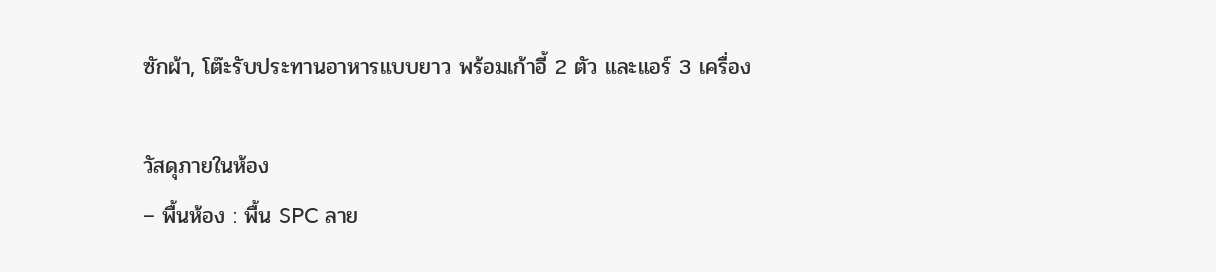ซักผ้า, โต๊ะรับประทานอาหารแบบยาว พร้อมเก้าอี้ 2 ตัว และแอร์ 3 เครื่อง

วัสดุภายในห้อง
– พื้นห้อง : พื้น SPC ลาย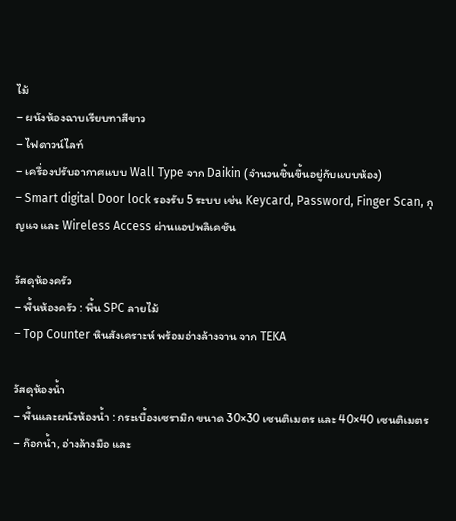ไม้
– ผนังห้องฉาบเรียบทาสีขาว
– ไฟดาวน์ไลท์
– เครื่องปรับอากาศแบบ Wall Type จาก Daikin (จำนวนชิ้นขึ้นอยู่กับแบบห้อง)
– Smart digital Door lock รองรับ 5 ระบบ เช่น Keycard, Password, Finger Scan, กุญแจ และ Wireless Access ผ่านแอปพลิเคชัน

วัสดุห้องครัว
– พื้นห้องครัว : พื้น SPC ลายไม้
– Top Counter หินสังเคราะห์ พร้อมอ่างล้างจาน จาก TEKA

วัสดุห้องน้ำ
– พื้นและผนังห้องน้ำ : กระเบื้องเซรามิก ขนาด 30×30 เซนติเมตร และ 40×40 เซนติเมตร
– ก๊อกน้ำ, อ่างล้างมือ และ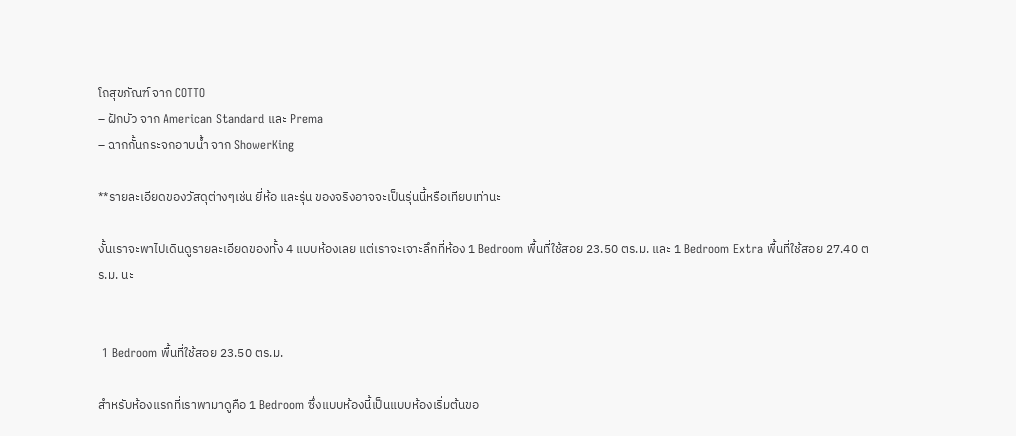โถสุขภัณฑ์ จาก COTTO
– ฝักบัว จาก American Standard และ Prema
– ฉากกั้นกระจกอาบน้ำ จาก ShowerKing

**รายละเอียดของวัสดุต่างๆเช่น ยี่ห้อ และรุ่น ของจริงอาจจะเป็นรุ่นนี้หรือเทียบเท่านะ

งั้นเราจะพาไปเดินดูรายละเอียดของทั้ง 4 แบบห้องเลย แต่เราจะเจาะลึกที่ห้อง 1 Bedroom พื้นที่ใช้สอย 23.50 ตร.ม. และ 1 Bedroom Extra พื้นที่ใช้สอย 27.40 ตร.ม. นะ


 1 Bedroom พื้นที่ใช้สอย 23.50 ตร.ม.

สำหรับห้องแรกที่เราพามาดูคือ 1 Bedroom ซึ่งแบบห้องนี้เป็นแบบห้องเริ่มต้นขอ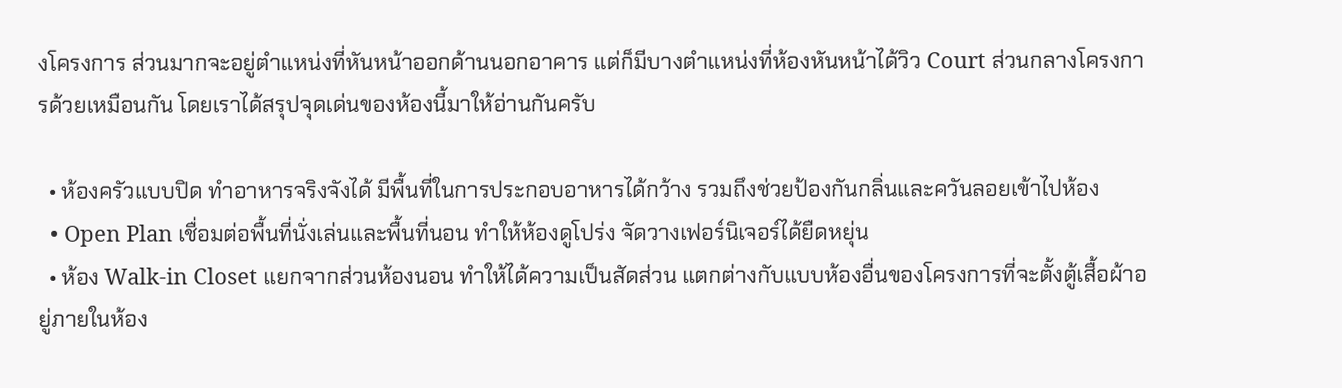งโครงการ ส่วนมากจะอยู่ตำแหน่งที่หันหน้าออกด้านนอกอาคาร แต่ก็มีบางตำแหน่งที่ห้องหันหน้าได้วิว Court ส่วนกลางโครงการด้วยเหมือนกัน โดยเราได้สรุปจุดเด่นของห้องนี้มาให้อ่านกันครับ

  • ห้องครัวแบบปิด ทำอาหารจริงจังได้ มีพื้นที่ในการประกอบอาหารได้กว้าง รวมถึงช่วยป้องกันกลิ่นและควันลอยเข้าไปห้อง
  • Open Plan เชื่อมต่อพื้นที่นั่งเล่นและพื้นที่นอน ทำให้ห้องดูโปร่ง จัดวางเฟอร์นิเจอร์ได้ยืดหยุ่น
  • ห้อง Walk-in Closet แยกจากส่วนห้องนอน ทำให้ได้ความเป็นสัดส่วน แตกต่างกับแบบห้องอื่นของโครงการที่จะตั้งตู้เสื้อผ้าอยู่ภายในห้อง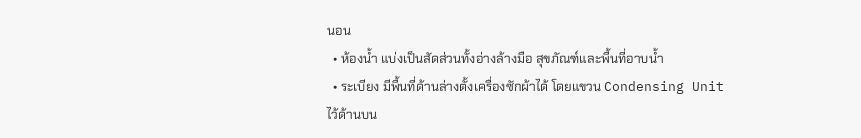นอน
  • ห้องน้ำ แบ่งเป็นสัดส่วนทั้งอ่างล้างมือ สุขภัณฑ์และพื้นที่อาบน้ำ
  • ระเบียง มีพื้นที่ด้านล่างตั้งเครื่องซักผ้าได้ โดยแขวน Condensing Unit ไว้ด้านบน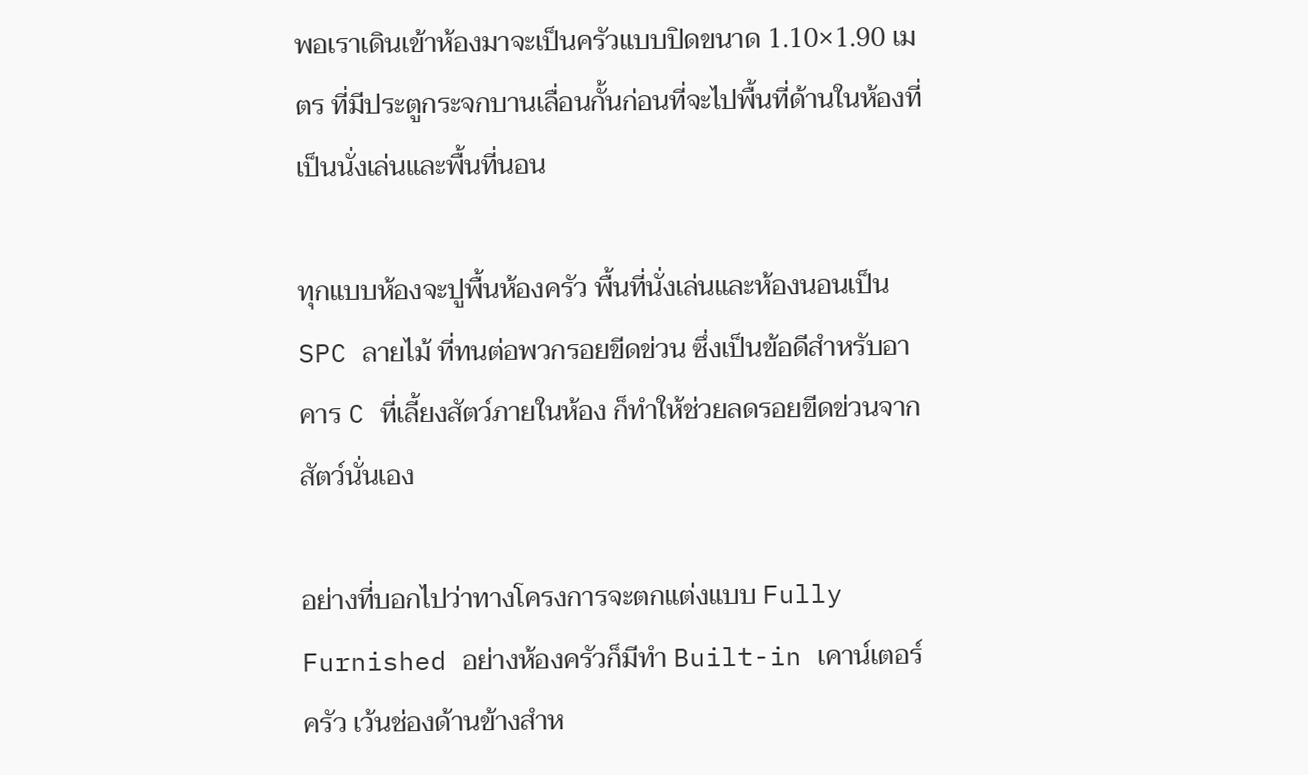พอเราเดินเข้าห้องมาจะเป็นครัวแบบปิดขนาด 1.10×1.90 เมตร ที่มีประตูกระจกบานเลื่อนกั้นก่อนที่จะไปพื้นที่ด้านในห้องที่เป็นนั่งเล่นและพื้นที่นอน

ทุกแบบห้องจะปูพื้นห้องครัว พื้นที่นั่งเล่นและห้องนอนเป็น SPC ลายไม้ ที่ทนต่อพวกรอยขีดข่วน ซึ่งเป็นข้อดีสำหรับอาคาร C ที่เลี้ยงสัตว์ภายในห้อง ก็ทำให้ช่วยลดรอยขีดข่วนจากสัตว์นั่นเอง

อย่างที่บอกไปว่าทางโครงการจะตกแต่งแบบ Fully Furnished อย่างห้องครัวก็มีทำ Built-in เคาน์เตอร์ครัว เว้นช่องด้านข้างสำห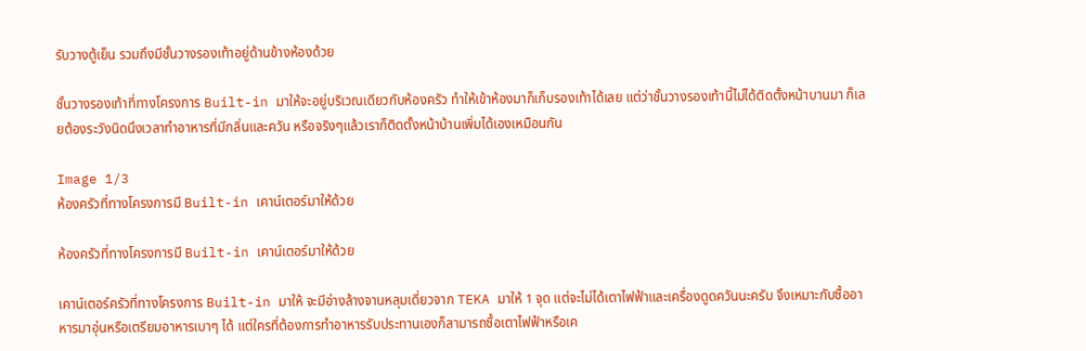รับวางตู้เย็น รวมถึงมีชั้นวางรองเท้าอยู่ด้านข้างห้องด้วย

ชั้นวางรองเท้าที่ทางโครงการ Built-in มาให้จะอยู่บริเวณเดียวกับห้องครัว ทำให้เข้าห้องมาก็เก็บรองเท้าได้เลย แต่ว่าชั้นวางรองเท้านี้ไม่ได้ติดตั้งหน้าบานมา ก็เลยต้องระวังนิดนึงเวลาทำอาหารที่มีกลิ่นและควัน หรือจริงๆแล้วเราก็ติดตั้งหน้าบ้านเพิ่มได้เองเหมือนกัน

Image 1/3
ห้องครัวที่ทางโครงการมี Built-in เคาน์เตอร์มาให้ด้วย

ห้องครัวที่ทางโครงการมี Built-in เคาน์เตอร์มาให้ด้วย

เคาน์เตอร์ครัวที่ทางโครงการ Built-in มาให้ จะมีอ่างล้างจานหลุมเดี่ยวจาก TEKA มาให้ 1 จุด แต่จะไม่ได้เตาไฟฟ้าและเครื่องดูดควันนะครับ จึงเหมาะกับซื้ออาหารมาอุ่นหรือเตรียมอาหารเบาๆ ได้ แต่ใครที่ต้องการทำอาหารรับประทานเองก็สามารถซื้อเตาไฟฟ้าหรือเค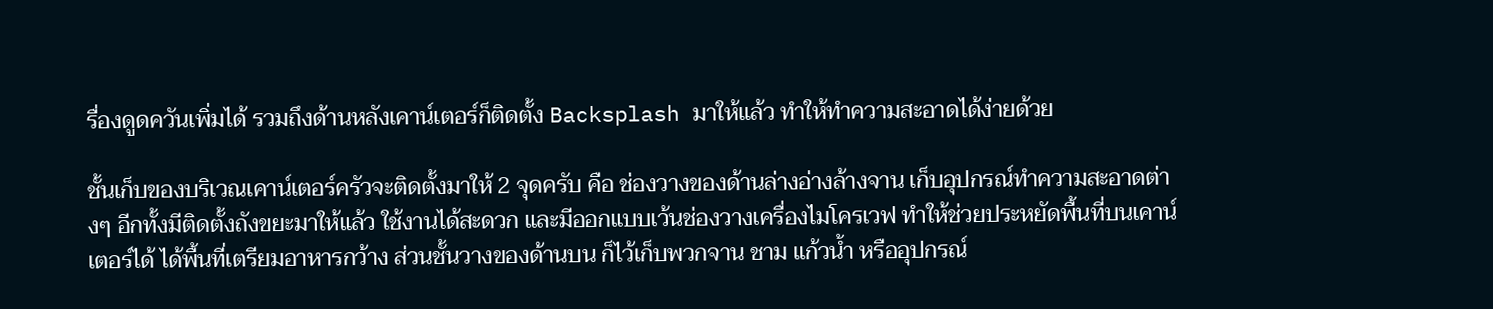รื่องดูดควันเพิ่มได้ รวมถึงด้านหลังเคาน์เตอร์ก็ติดตั้ง Backsplash มาให้แล้ว ทำให้ทำความสะอาดได้ง่ายด้วย

ชั้นเก็บของบริเวณเคาน์เตอร์ครัวจะติดตั้งมาให้ 2 จุดครับ คือ ช่องวางของด้านล่างอ่างล้างจาน เก็บอุปกรณ์ทำความสะอาดต่างๆ อีกทั้งมีติดตั้งถังขยะมาให้แล้ว ใช้งานได้สะดวก และมีออกแบบเว้นช่องวางเครื่องไมโครเวฟ ทำให้ช่วยประหยัดพื้นที่บนเคาน์เตอร์ได้ ได้พื้นที่เตรียมอาหารกว้าง ส่วนชั้นวางของด้านบน ก็ไว้เก็บพวกจาน ชาม แก้วน้ำ หรืออุปกรณ์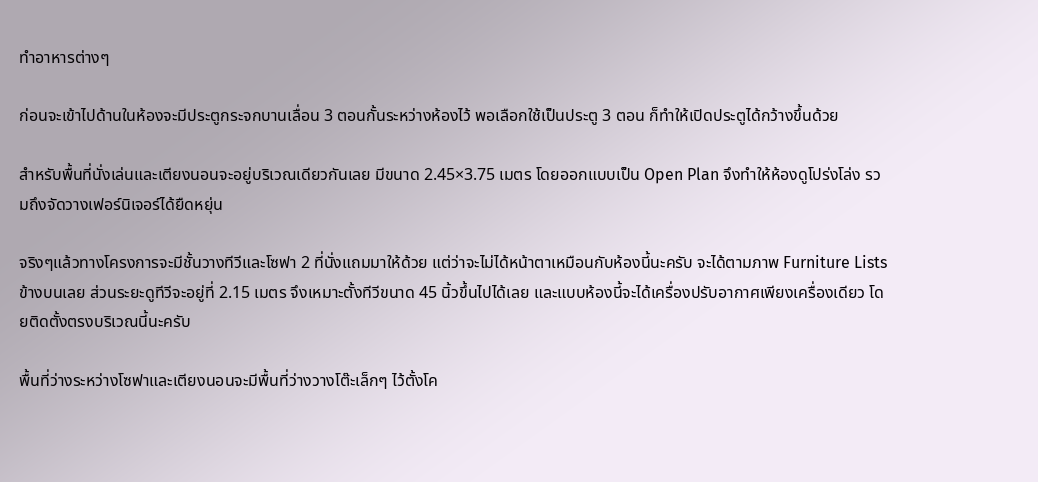ทำอาหารต่างๆ

ก่อนจะเข้าไปด้านในห้องจะมีประตูกระจกบานเลื่อน 3 ตอนกั้นระหว่างห้องไว้ พอเลือกใช้เป็นประตู 3 ตอน ก็ทำให้เปิดประตูได้กว้างขึ้นด้วย

สำหรับพื้นที่นั่งเล่นและเตียงนอนจะอยู่บริเวณเดียวกันเลย มีขนาด 2.45×3.75 เมตร โดยออกแบบเป็น Open Plan จึงทำให้ห้องดูโปร่งโล่ง รวมถึงจัดวางเฟอร์นิเจอร์ได้ยืดหยุ่น

จริงๆแล้วทางโครงการจะมีชั้นวางทีวีและโซฟา 2 ที่นั่งแถมมาให้ด้วย แต่ว่าจะไม่ได้หน้าตาเหมือนกับห้องนี้นะครับ จะได้ตามภาพ Furniture Lists ข้างบนเลย ส่วนระยะดูทีวีจะอยู่ที่ 2.15 เมตร จึงเหมาะตั้งทีวีขนาด 45 นิ้วขึ้นไปได้เลย และแบบห้องนี้จะได้เครื่องปรับอากาศเพียงเครื่องเดียว โดยติดตั้งตรงบริเวณนี้นะครับ

พื้นที่ว่างระหว่างโซฟาและเตียงนอนจะมีพื้นที่ว่างวางโต๊ะเล็กๆ ไว้ตั้งโค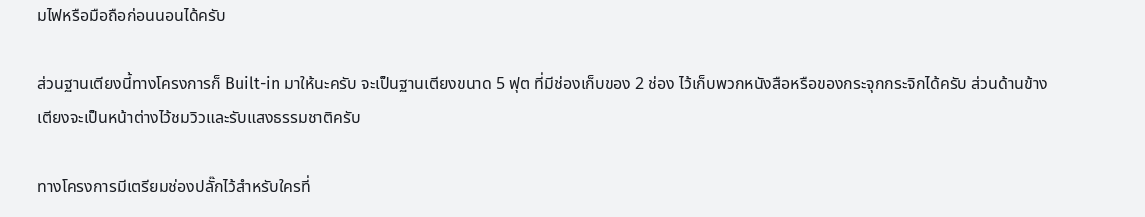มไฟหรือมือถือก่อนนอนได้ครับ

ส่วนฐานเตียงนี้ทางโครงการก็ Built-in มาให้นะครับ จะเป็นฐานเตียงขนาด 5 ฟุต ที่มีช่องเก็บของ 2 ช่อง ไว้เก็บพวกหนังสือหรือของกระจุกกระจิกได้ครับ ส่วนด้านข้างเตียงจะเป็นหน้าต่างไว้ชมวิวและรับแสงธรรมชาติครับ

ทางโครงการมีเตรียมช่องปลั๊กไว้สำหรับใครที่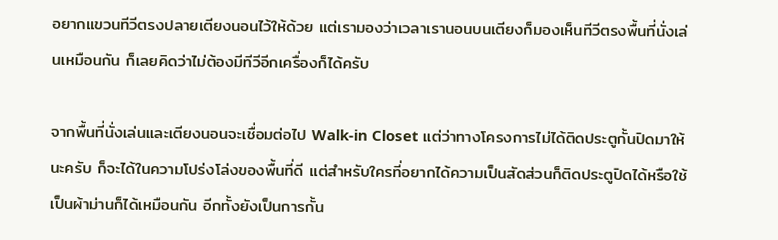อยากแขวนทีวีตรงปลายเตียงนอนไว้ให้ด้วย แต่เรามองว่าเวลาเรานอนบนเตียงก็มองเห็นทีวีตรงพื้นที่นั่งเล่นเหมือนกัน ก็เลยคิดว่าไม่ต้องมีทีวีอีกเครื่องก็ได้ครับ

จากพื้นที่นั่งเล่นและเตียงนอนจะเชื่อมต่อไป Walk-in Closet แต่ว่าทางโครงการไม่ได้ติดประตูกั้นปิดมาให้นะครับ ก็จะได้ในความโปร่งโล่งของพื้นที่ดี แต่สำหรับใครที่อยากได้ความเป็นสัดส่วนก็ติดประตูปิดได้หรือใช้เป็นผ้าม่านก็ได้เหมือนกัน อีกทั้งยังเป็นการกั้น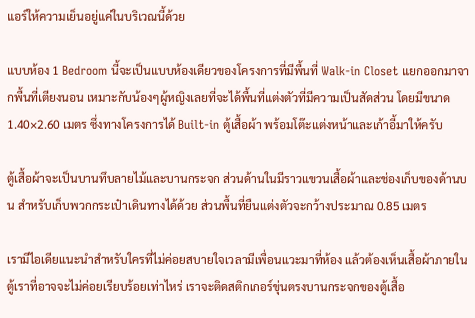แอร์ให้ความเย็นอยู่แค่ในบริเวณนี้ด้วย

แบบห้อง 1 Bedroom นี้จะเป็นแบบห้องเดียวของโครงการที่มีพื้นที่ Walk-in Closet แยกออกมาจากพื้นที่เตียงนอน เหมาะกับน้องๆผู้หญิงเลยที่จะได้พื้นที่แต่งตัวที่มีความเป็นสัดส่วน โดยมีขนาด 1.40×2.60 เมตร ซึ่งทางโครงการได้ Built-in ตู้เสื้อผ้า พร้อมโต๊ะแต่งหน้าและเก้าอี้มาให้ครับ

ตู้เสื้อผ้าจะเป็นบานทึบลายไม้และบานกระจก ส่วนด้านในมีราวแขวนเสื้อผ้าและช่องเก็บของด้านบน สำหรับเก็บพวกกระเป๋าเดินทางได้ด้วย ส่วนพื้นที่ยืนแต่งตัวจะกว้างประมาณ 0.85 เมตร

เรามีไอเดียแนะนำสำหรับใครที่ไม่ค่อยสบายใจเวลามีเพื่อนแวะมาที่ห้อง แล้วต้องเห็นเสื้อผ้าภายในตู้เราที่อาจจะไม่ค่อยเรียบร้อยเท่าไหร่ เราจะติดสติกเกอร์ขุ่นตรงบานกระจกของตู้เสื้อ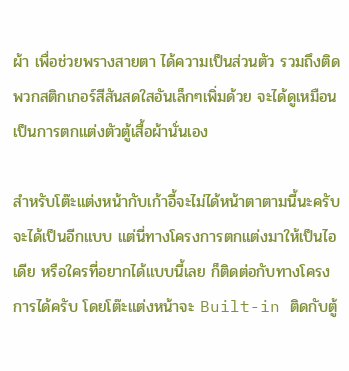ผ้า เพื่อช่วยพรางสายตา ได้ความเป็นส่วนตัว รวมถึงติดพวกสติกเกอร์สีสันสดใสอันเล็กๆเพิ่มด้วย จะได้ดูเหมือนเป็นการตกแต่งตัวตู้เสื้อผ้านั่นเอง

สำหรับโต๊ะแต่งหน้ากับเก้าอี้จะไม่ได้หน้าตาตามนี้นะครับ จะได้เป็นอีกแบบ แต่นี่ทางโครงการตกแต่งมาให้เป็นไอเดีย หรือใครที่อยากได้แบบนี้เลย ก็ติดต่อกับทางโครงการได้ครับ โดยโต๊ะแต่งหน้าจะ Built-in ติดกับตู้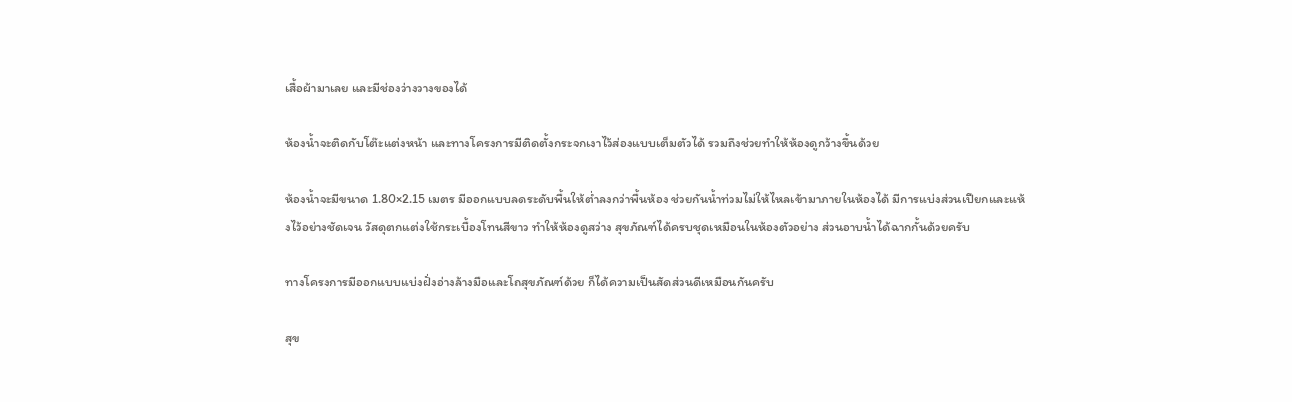เสื้อผ้ามาเลย และมีช่องว่างวางของได้

ห้องน้ำจะติดกับโต๊ะแต่งหน้า และทางโครงการมีติดตั้งกระจกเงาไว้ส่องแบบเต็มตัวได้ รวมถึงช่วยทำให้ห้องดูกว้างขึ้นด้วย

ห้องน้ำจะมีขนาด 1.80×2.15 เมตร มีออกแบบลดระดับพื้นให้ต่ำลงกว่าพื้นห้อง ช่วยกันน้ำท่วมไม่ให้ไหลเข้ามาภายในห้องได้ มีการแบ่งส่วนเปียกและแห้งไว้อย่างชัดเจน วัสดุตกแต่งใช้กระเบื้องโทนสีขาว ทำให้ห้องดูสว่าง สุขภัณฑ์ได้ครบชุดเหมือนในห้องตัวอย่าง ส่วนอาบน้ำได้ฉากกั้นด้วยครับ

ทางโครงการมีออกแบบแบ่งฝั่งอ่างล้างมือและโถสุขภัณฑ์ด้วย ก็ได้ความเป็นสัดส่วนดีเหมือนกันครับ

สุข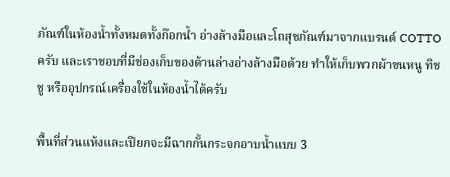ภัณฑ์ในห้องน้ำทั้งหมดทั้งก๊อกน้ำ อ่างล้างมือและโถสุขภัณฑ์มาจากแบรนด์ COTTO ครับ และเราชอบที่มีช่องเก็บของด้านล่างอ่างล้างมือด้วย ทำให้เก็บพวกผ้าขนหนู ทิชชู หรืออุปกรณ์เครื่องใช้ในห้องน้ำได้ครับ

พื้นที่ส่วนแห้งและเปียกจะมีฉากกั้นกระจกอาบน้ำแบบ 3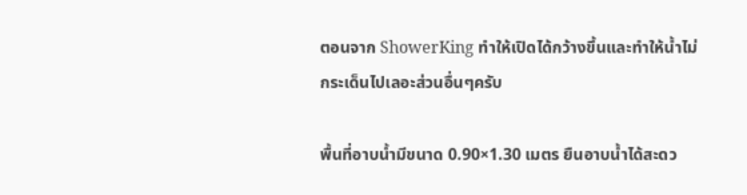ตอนจาก ShowerKing ทำให้เปิดได้กว้างขึ้นและทำให้น้ำไม่กระเด็นไปเลอะส่วนอื่นๆครับ

พื้นที่อาบน้ำมีขนาด 0.90×1.30 เมตร ยืนอาบน้ำได้สะดว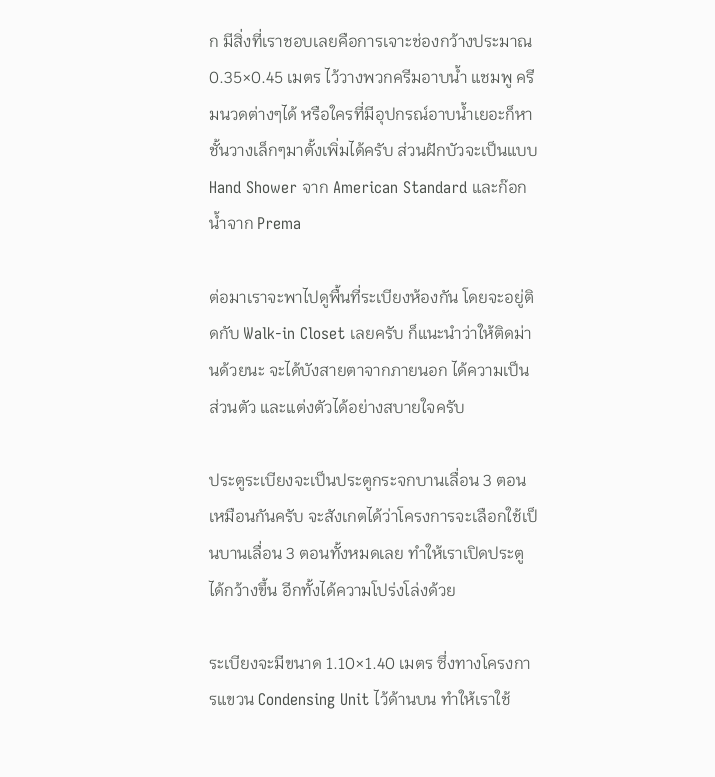ก มีสิ่งที่เราชอบเลยคือการเจาะช่องกว้างประมาณ 0.35×0.45 เมตร ไว้วางพวกครีมอาบน้ำ แชมพู ครีมนวดต่างๆได้ หรือใครที่มีอุปกรณ์อาบน้ำเยอะก็หาชั้นวางเล็กๆมาตั้งเพิ่มได้ครับ ส่วนฝักบัวจะเป็นแบบ Hand Shower จาก American Standard และก๊อกน้ำจาก Prema

ต่อมาเราจะพาไปดูพื้นที่ระเบียงห้องกัน โดยจะอยู่ติดกับ Walk-in Closet เลยครับ ก็แนะนำว่าให้ติดม่านด้วยนะ จะได้บังสายตาจากภายนอก ได้ความเป็นส่วนตัว และแต่งตัวได้อย่างสบายใจครับ

ประตูระเบียงจะเป็นประตูกระจกบานเลื่อน 3 ตอนเหมือนกันครับ จะสังเกตได้ว่าโครงการจะเลือกใช้เป็นบานเลื่อน 3 ตอนทั้งหมดเลย ทำให้เราเปิดประตูได้กว้างขึ้น อีกทั้งได้ความโปร่งโล่งด้วย

ระเบียงจะมีขนาด 1.10×1.40 เมตร ซึ่งทางโครงการแขวน Condensing Unit ไว้ด้านบน ทำให้เราใช้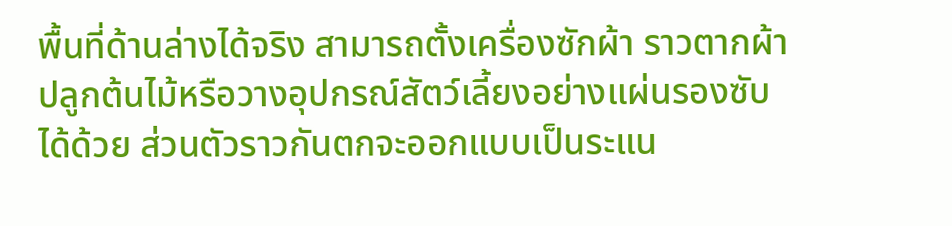พื้นที่ด้านล่างได้จริง สามารถตั้งเครื่องซักผ้า ราวตากผ้า ปลูกต้นไม้หรือวางอุปกรณ์สัตว์เลี้ยงอย่างแผ่นรองซับได้ด้วย ส่วนตัวราวกันตกจะออกแบบเป็นระแน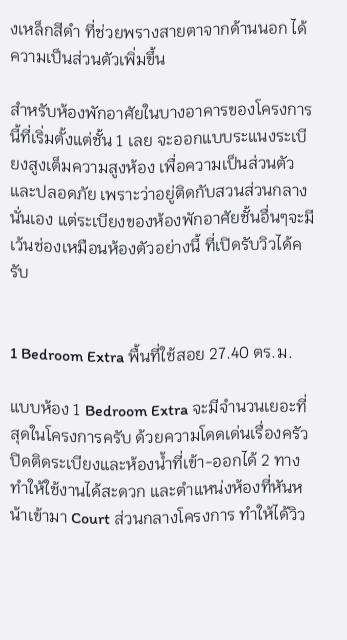งเหล็กสีดำ ที่ช่วยพรางสายตาจากด้านนอก ได้ความเป็นส่วนตัวเพิ่มขึ้น

สำหรับห้องพักอาศัยในบางอาคารของโครงการนี้ที่เริ่มตั้งแต่ชั้น 1 เลย จะออกแบบระแนงระเบียงสูงเต็มความสูงห้อง เพื่อความเป็นส่วนตัวและปลอดภัย เพราะว่าอยู่ติดกับสวนส่วนกลางนั่นเอง แต่ระเบียงของห้องพักอาศัยชั้นอื่นๆจะมีเว้นช่องเหมือนห้องตัวอย่างนี้ ที่เปิดรับวิวได้ครับ


1 Bedroom Extra พื้นที่ใช้สอย 27.40 ตร.ม.

แบบห้อง 1 Bedroom Extra จะมีจำนวนเยอะที่สุดในโครงการครับ ด้วยความโดดเด่นเรื่องครัวปิดติดระเบียงและห้องน้ำที่เข้า-ออกได้ 2 ทาง ทำให้ใช้งานได้สะดวก และตำแหน่งห้องที่หันหน้าเข้ามา Court ส่วนกลางโครงการ ทำให้ได้วิว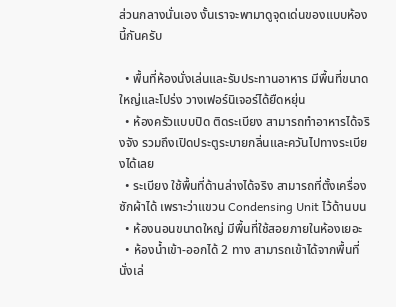ส่วนกลางนั่นเอง งั้นเราจะพามาดูจุดเด่นของแบบห้องนี้กันครับ

  • พื้นที่ห้องนั่งเล่นและรับประทานอาหาร มีพื้นที่ขนาดใหญ่และโปร่ง วางเฟอร์นิเจอร์ได้ยืดหยุ่น
  • ห้องครัวแบบปิด ติดระเบียง สามารถทำอาหารได้จริงจัง รวมถึงเปิดประตูระบายกลิ่นและควันไปทางระเบียงได้เลย
  • ระเบียง ใช้พื้นที่ด้านล่างได้จริง สามารถที่ตั้งเครื่องซักผ้าได้ เพราะว่าแขวน Condensing Unit ไว้ด้านบน
  • ห้องนอนขนาดใหญ่ มีพื้นที่ใช้สอยภายในห้องเยอะ
  • ห้องน้ำเข้า-ออกได้ 2 ทาง สามารถเข้าได้จากพื้นที่นั่งเล่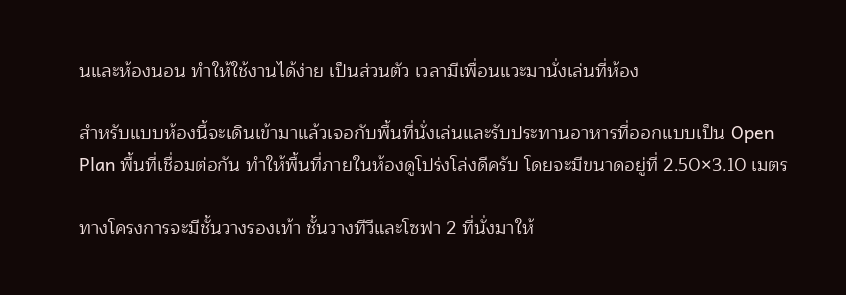นและห้องนอน ทำให้ใช้งานได้ง่าย เป็นส่วนตัว เวลามีเพื่อนแวะมานั่งเล่นที่ห้อง

สำหรับแบบห้องนี้จะเดินเข้ามาแล้วเจอกับพื้นที่นั่งเล่นและรับประทานอาหารที่ออกแบบเป็น Open Plan พื้นที่เชื่อมต่อกัน ทำให้พื้นที่ภายในห้องดูโปร่งโล่งดีครับ โดยจะมีขนาดอยู่ที่ 2.50×3.10 เมตร

ทางโครงการจะมีชั้นวางรองเท้า ชั้นวางทีวีและโซฟา 2 ที่นั่งมาให้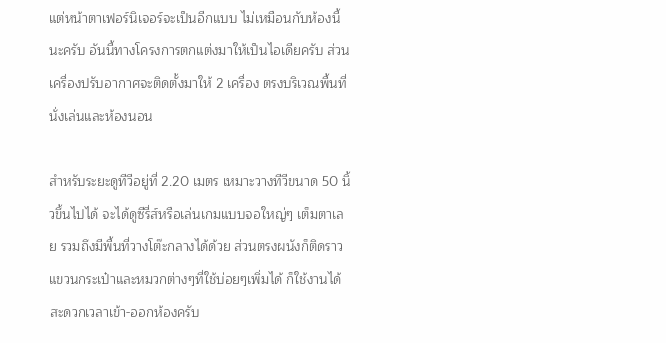แต่หน้าตาเฟอร์นิเจอร์จะเป็นอีกแบบ ไม่เหมือนกับห้องนี้นะครับ อันนี้ทางโครงการตกแต่งมาให้เป็นไอเดียครับ ส่วนเครื่องปรับอากาศจะติดตั้งมาให้ 2 เครื่อง ตรงบริเวณพื้นที่นั่งเล่นและห้องนอน

สำหรับระยะดูทีวีอยู่ที่ 2.20 เมตร เหมาะวางทีวีขนาด 50 นิ้วขึ้นไปได้ จะได้ดูซีรี่ส์หรือเล่นเกมแบบจอใหญ่ๆ เต็มตาเลย รวมถึงมีพื้นที่วางโต๊ะกลางได้ด้วย ส่วนตรงผนังก็ติดราวแขวนกระเป๋าและหมวกต่างๆที่ใช้บ่อยๆเพิ่มได้ ก็ใช้งานได้สะดวกเวลาเข้า-ออกห้องครับ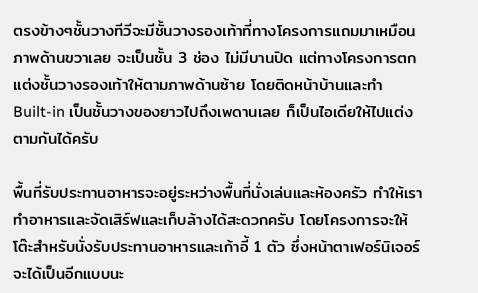ตรงข้างๆชั้นวางทีวีจะมีชั้นวางรองเท้าที่ทางโครงการแถมมาเหมือนภาพด้านขวาเลย จะเป็นชั้น 3 ช่อง ไม่มีบานปิด แต่ทางโครงการตกแต่งชั้นวางรองเท้าให้ตามภาพด้านซ้าย โดยติดหน้าบ้านและทำ Built-in เป็นชั้นวางของยาวไปถึงเพดานเลย ก็เป็นไอเดียให้ไปแต่งตามกันได้ครับ

พื้นที่รับประทานอาหารจะอยู่ระหว่างพื้นที่นั่งเล่นและห้องครัว ทำให้เราทำอาหารและจัดเสิร์ฟและเก็บล้างได้สะดวกครับ โดยโครงการจะให้โต๊ะสำหรับนั่งรับประทานอาหารและเก้าอี้ 1 ตัว ซึ่งหน้าตาเฟอร์นิเจอร์จะได้เป็นอีกแบบนะ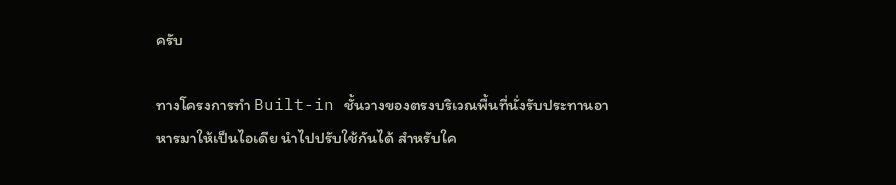ครับ

ทางโครงการทำ Built-in ชั้นวางของตรงบริเวณพื้นที่นั่งรับประทานอาหารมาให้เป็นไอเดีย นำไปปรับใช้กันได้ สำหรับใค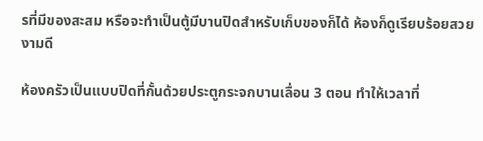รที่มีของสะสม หรือจะทำเป็นตู้มีบานปิดสำหรับเก็บของก็ได้ ห้องก็ดูเรียบร้อยสวยงามดี

ห้องครัวเป็นแบบปิดที่กั้นด้วยประตูกระจกบานเลื่อน 3 ตอน ทำให้เวลาที่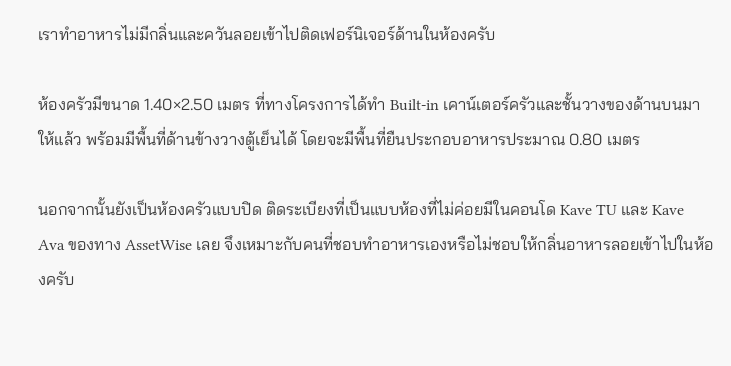เราทำอาหารไม่มีกลิ่นและควันลอยเข้าไปติดเฟอร์นิเจอร์ด้านในห้องครับ

ห้องครัวมีขนาด 1.40×2.50 เมตร ที่ทางโครงการได้ทำ Built-in เคาน์เตอร์ครัวและชั้นวางของด้านบนมาให้แล้ว พร้อมมีพื้นที่ด้านข้างวางตู้เย็นได้ โดยจะมีพื้นที่ยืนประกอบอาหารประมาณ 0.80 เมตร

นอกจากนั้นยังเป็นห้องครัวแบบปิด ติดระเบียงที่เป็นแบบห้องที่ไม่ค่อยมีในคอนโด Kave TU และ Kave Ava ของทาง AssetWise เลย จึงเหมาะกับคนที่ชอบทำอาหารเองหรือไม่ชอบให้กลิ่นอาหารลอยเข้าไปในห้องครับ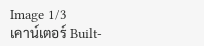Image 1/3
เคาน์เตอร์ Built-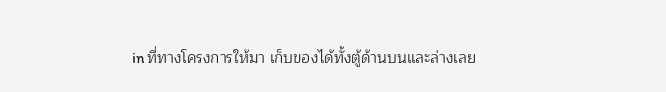in ที่ทางโครงการให้มา เก็บของได้ทั้งตู้ด้านบนและล่างเลย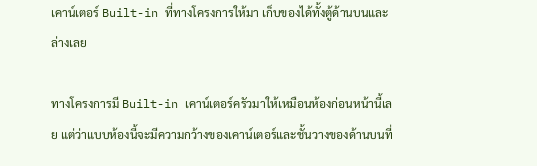เคาน์เตอร์ Built-in ที่ทางโครงการให้มา เก็บของได้ทั้งตู้ด้านบนและล่างเลย

ทางโครงการมี Built-in เคาน์เตอร์ครัวมาให้เหมือนห้องก่อนหน้านี้เลย แต่ว่าแบบห้องนี้จะมีความกว้างของเคาน์เตอร์และชั้นวางของด้านบนที่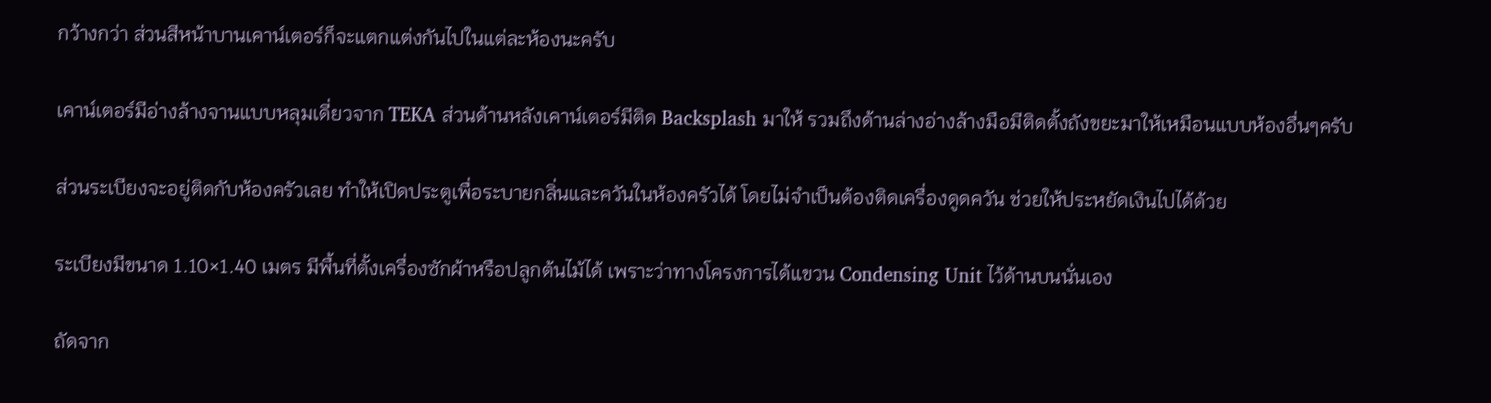กว้างกว่า ส่วนสีหน้าบานเคาน์เตอร์ก็จะแตกแต่งกันไปในแต่ละห้องนะครับ

เคาน์เตอร์มีอ่างล้างจานแบบหลุมเดี่ยวจาก TEKA ส่วนด้านหลังเคาน์เตอร์มีติด Backsplash มาให้ รวมถึงด้านล่างอ่างล้างมือมีติดตั้งถังขยะมาให้เหมือนแบบห้องอื่นๆครับ

ส่วนระเบียงจะอยู่ติดกับห้องครัวเลย ทำให้เปิดประตูเพื่อระบายกลิ่นและควันในห้องครัวได้ โดยไม่จำเป็นต้องติดเครื่องดูดควัน ช่วยให้ประหยัดเงินไปได้ด้วย

ระเบียงมีขนาด 1.10×1.40 เมตร มีพื้นที่ตั้งเครื่องซักผ้าหรือปลูกต้นไม้ได้ เพราะว่าทางโครงการได้แขวน Condensing Unit ไว้ด้านบนนั่นเอง

ถัดจาก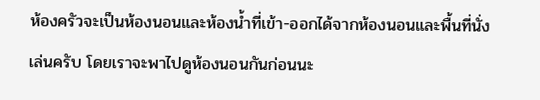ห้องครัวจะเป็นห้องนอนและห้องน้ำที่เข้า-ออกได้จากห้องนอนและพื้นที่นั่งเล่นครับ โดยเราจะพาไปดูห้องนอนกันก่อนนะ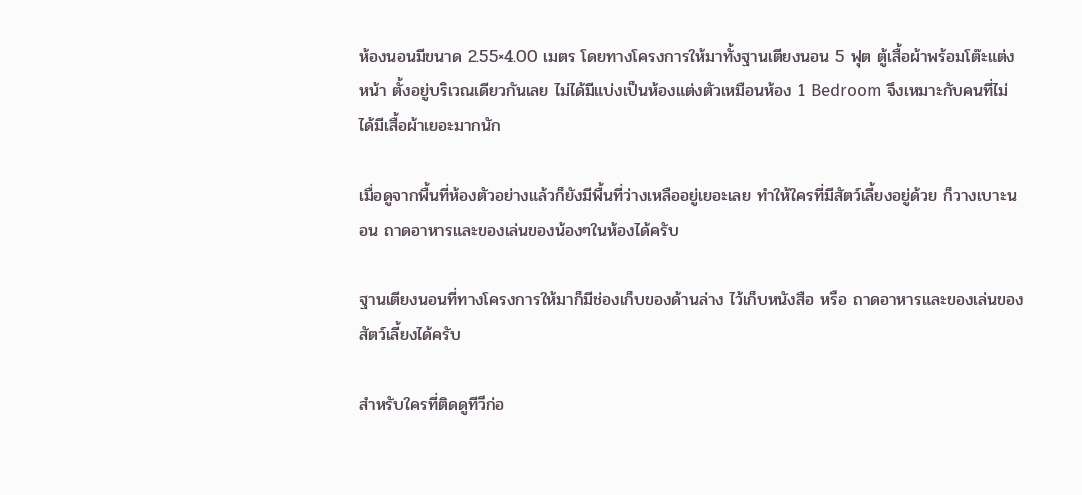ห้องนอนมีขนาด 2.55×4.00 เมตร โดยทางโครงการให้มาทั้งฐานเตียงนอน 5 ฟุต ตู้เสื้อผ้าพร้อมโต๊ะแต่งหน้า ตั้งอยู่บริเวณเดียวกันเลย ไม่ได้มีแบ่งเป็นห้องแต่งตัวเหมือนห้อง 1 Bedroom จึงเหมาะกับคนที่ไม่ได้มีเสื้อผ้าเยอะมากนัก

เมื่อดูจากพื้นที่ห้องตัวอย่างแล้วก็ยังมีพื้นที่ว่างเหลืออยู่เยอะเลย ทำให้ใครที่มีสัตว์เลี้ยงอยู่ด้วย ก็วางเบาะนอน ถาดอาหารและของเล่นของน้องๆในห้องได้ครับ

ฐานเตียงนอนที่ทางโครงการให้มาก็มีช่องเก็บของด้านล่าง ไว้เก็บหนังสือ หรือ ถาดอาหารและของเล่นของสัตว์เลี้ยงได้ครับ

สำหรับใครที่ติดดูทีวีก่อ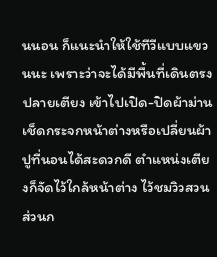นนอน ก็แนะนำให้ใช้ทีวีแบบแขวนนะ เพราะว่าจะได้มีพื้นที่เดินตรงปลายเตียง เข้าไปเปิด-ปิดผ้าม่าน เช็ดกระจกหน้าต่างหรือเปลี่ยนผ้าปูที่นอนได้สะดวกดี ตำแหน่งเตียงก็จัดไว้ใกล้หน้าต่าง ไว้ชมวิวสวนส่วนก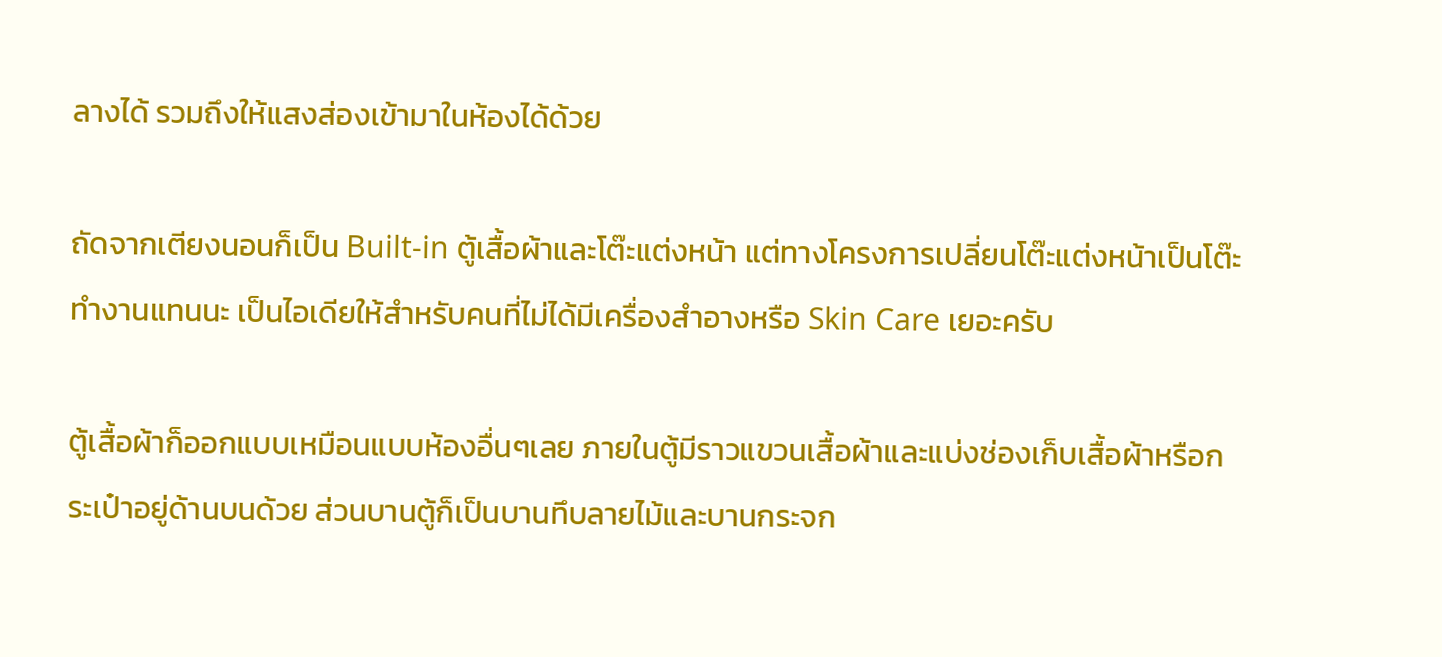ลางได้ รวมถึงให้แสงส่องเข้ามาในห้องได้ด้วย

ถัดจากเตียงนอนก็เป็น Built-in ตู้เสื้อผ้าและโต๊ะแต่งหน้า แต่ทางโครงการเปลี่ยนโต๊ะแต่งหน้าเป็นโต๊ะทำงานแทนนะ เป็นไอเดียให้สำหรับคนที่ไม่ได้มีเครื่องสำอางหรือ Skin Care เยอะครับ

ตู้เสื้อผ้าก็ออกแบบเหมือนแบบห้องอื่นๆเลย ภายในตู้มีราวแขวนเสื้อผ้าและแบ่งช่องเก็บเสื้อผ้าหรือกระเป๋าอยู่ด้านบนด้วย ส่วนบานตู้ก็เป็นบานทึบลายไม้และบานกระจก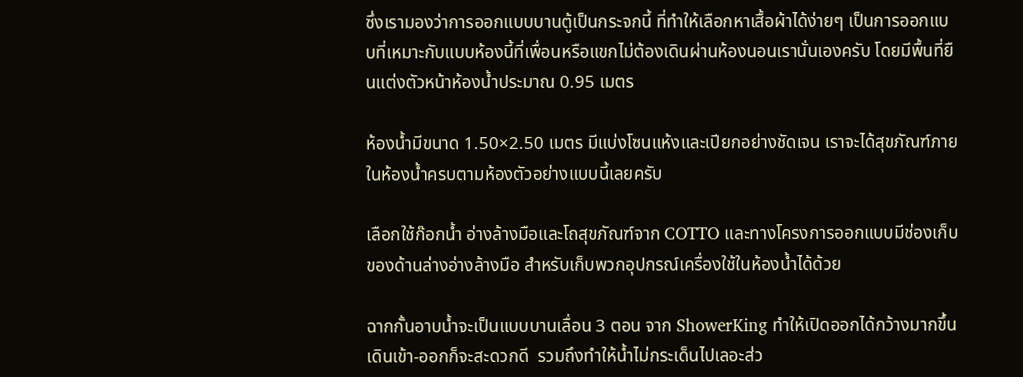ซึ่งเรามองว่าการออกแบบบานตู้เป็นกระจกนี้ ที่ทำให้เลือกหาเสื้อผ้าได้ง่ายๆ เป็นการออกแบบที่เหมาะกับแบบห้องนี้ที่เพื่อนหรือแขกไม่ต้องเดินผ่านห้องนอนเรานั่นเองครับ โดยมีพื้นที่ยืนแต่งตัวหน้าห้องน้ำประมาณ 0.95 เมตร

ห้องน้ำมีขนาด 1.50×2.50 เมตร มีแบ่งโซนแห้งและเปียกอย่างชัดเจน เราจะได้สุขภัณฑ์ภายในห้องน้ำครบตามห้องตัวอย่างแบบนี้เลยครับ

เลือกใช้ก๊อกน้ำ อ่างล้างมือและโถสุขภัณฑ์จาก COTTO และทางโครงการออกแบบมีช่องเก็บของด้านล่างอ่างล้างมือ สำหรับเก็บพวกอุปกรณ์เครื่องใช้ในห้องน้ำได้ด้วย

ฉากกั้นอาบน้ำจะเป็นแบบบานเลื่อน 3 ตอน จาก ShowerKing ทำให้เปิดออกได้กว้างมากขึ้น เดินเข้า-ออกก็จะสะดวกดี  รวมถึงทำให้น้ำไม่กระเด็นไปเลอะส่ว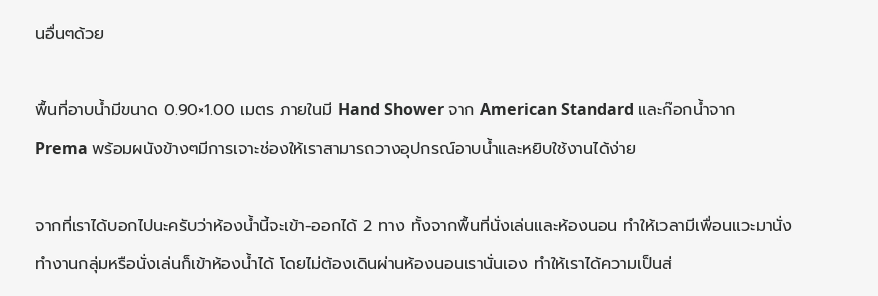นอื่นๆด้วย

พื้นที่อาบน้ำมีขนาด 0.90×1.00 เมตร ภายในมี Hand Shower จาก American Standard และก๊อกน้ำจาก Prema พร้อมผนังข้างๆมีการเจาะช่องให้เราสามารถวางอุปกรณ์อาบน้ำและหยิบใช้งานได้ง่าย

จากที่เราได้บอกไปนะครับว่าห้องน้ำนี้จะเข้า-ออกได้ 2 ทาง ทั้งจากพื้นที่นั่งเล่นและห้องนอน ทำให้เวลามีเพื่อนแวะมานั่งทำงานกลุ่มหรือนั่งเล่นก็เข้าห้องน้ำได้ โดยไม่ต้องเดินผ่านห้องนอนเรานั่นเอง ทำให้เราได้ความเป็นส่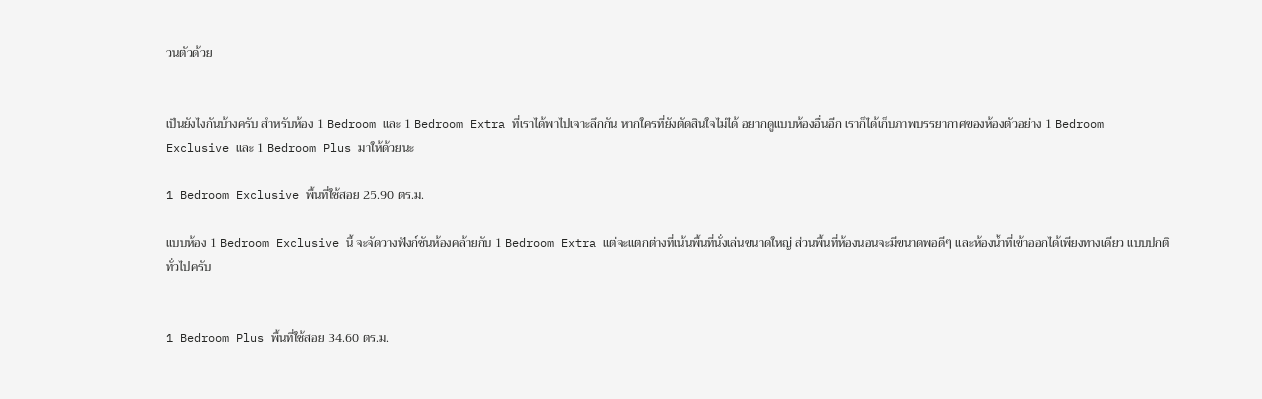วนตัวด้วย


เป็นยังไงกันบ้างครับ สำหรับห้อง 1 Bedroom และ 1 Bedroom Extra ที่เราได้พาไปเจาะลึกกัน หากใครที่ยังตัดสินใจไม่ได้ อยากดูแบบห้องอื่นอีก เราก็ได้เก็บภาพบรรยากาศของห้องตัวอย่าง 1 Bedroom Exclusive และ 1 Bedroom Plus มาให้ด้วยนะ

1 Bedroom Exclusive พื้นที่ใช้สอย 25.90 ตร.ม.

แบบห้อง 1 Bedroom Exclusive นี้ จะจัดวางฟังก์ชันห้องคล้ายกับ 1 Bedroom Extra แต่จะแตกต่างที่เน้นพื้นที่นั่งเล่นขนาดใหญ่ ส่วนพื้นที่ห้องนอนจะมีขนาดพอดีๆ และห้องน้ำที่เข้าออกได้เพียงทางเดียว แบบปกติทั่วไปครับ


1 Bedroom Plus พื้นที่ใช้สอย 34.60 ตร.ม.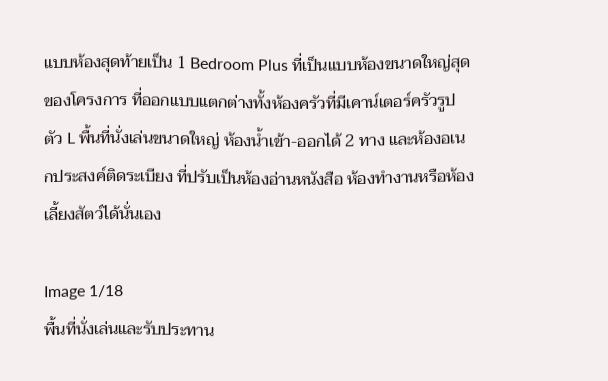แบบห้องสุดท้ายเป็น 1 Bedroom Plus ที่เป็นแบบห้องขนาดใหญ่สุดของโครงการ ที่ออกแบบแตกต่างทั้งห้องครัวที่มีเคาน์เตอร์ครัวรูปตัว L พื้นที่นั่งเล่นขนาดใหญ่ ห้องน้ำเข้า-ออกได้ 2 ทาง และห้องอเนกประสงค์ติดระเบียง ที่ปรับเป็นห้องอ่านหนังสือ ห้องทำงานหรือห้องเลี้ยงสัตว์ได้นั่นเอง

Image 1/18
พื้นที่นั่งเล่นและรับประทาน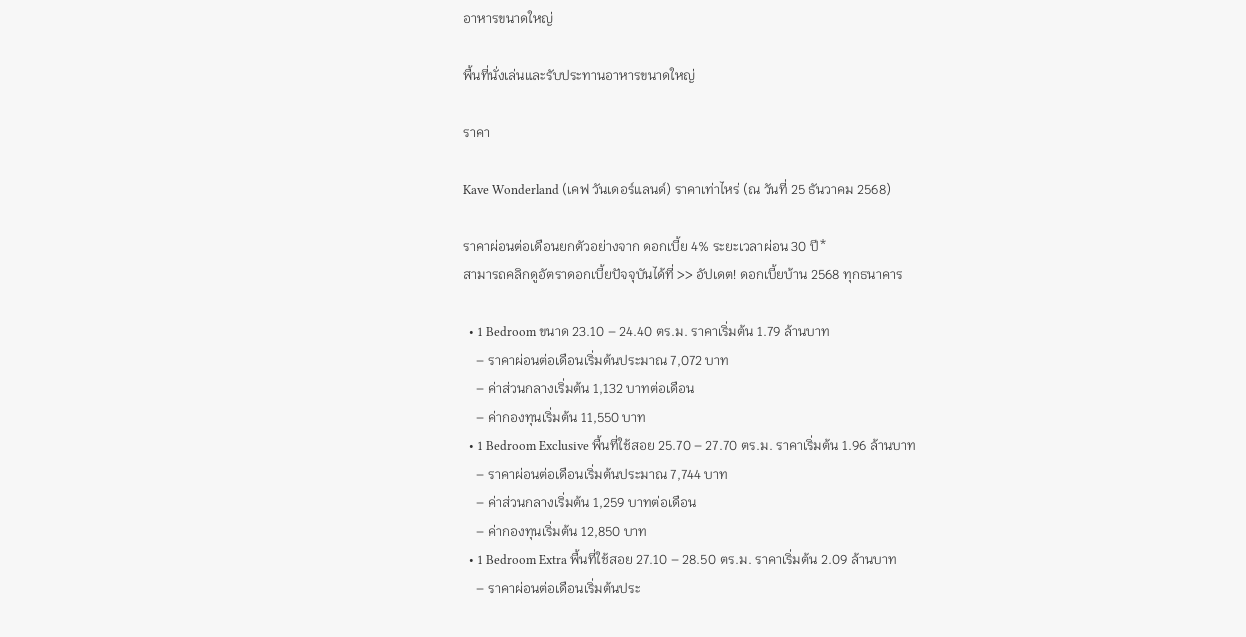อาหารขนาดใหญ่

พื้นที่นั่งเล่นและรับประทานอาหารขนาดใหญ่

ราคา

Kave Wonderland (เคฟ วันเดอร์แลนด์) ราคาเท่าไหร่ (ณ วันที่ 25 ธันวาคม 2568)

ราคาผ่อนต่อเดือนยกตัวอย่างจาก ดอกเบี้ย 4% ระยะเวลาผ่อน 30 ปี*
สามารถคลิกดูอัตราดอกเบี้ยปัจจุบันได้ที่ >> อัปเดต! ดอกเบี้ยบ้าน 2568 ทุกธนาคาร

  • 1 Bedroom ขนาด 23.10 – 24.40 ตร.ม. ราคาเริ่มต้น 1.79 ล้านบาท
    – ราคาผ่อนต่อเดือนเริ่มต้นประมาณ 7,072 บาท
    – ค่าส่วนกลางเริ่มต้น 1,132 บาทต่อเดือน
    – ค่ากองทุนเริ่มต้น 11,550 บาท
  • 1 Bedroom Exclusive พื้นที่ใช้สอย 25.70 – 27.70 ตร.ม. ราคาเริ่มต้น 1.96 ล้านบาท
    – ราคาผ่อนต่อเดือนเริ่มต้นประมาณ 7,744 บาท
    – ค่าส่วนกลางเริ่มต้น 1,259 บาทต่อเดือน
    – ค่ากองทุนเริ่มต้น 12,850 บาท
  • 1 Bedroom Extra พื้นที่ใช้สอย 27.10 – 28.50 ตร.ม. ราคาเริ่มต้น 2.09 ล้านบาท
    – ราคาผ่อนต่อเดือนเริ่มต้นประ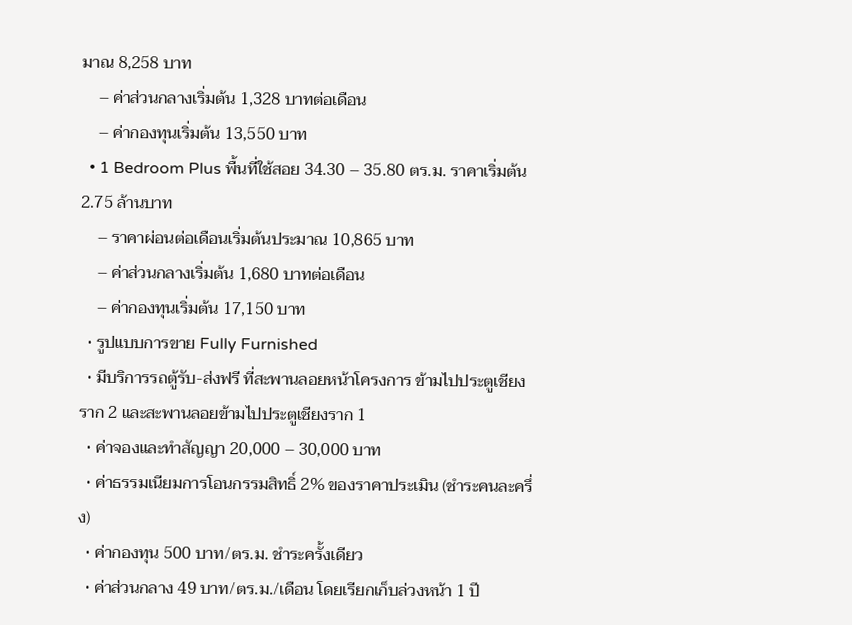มาณ 8,258 บาท
    – ค่าส่วนกลางเริ่มต้น 1,328 บาทต่อเดือน
    – ค่ากองทุนเริ่มต้น 13,550 บาท
  • 1 Bedroom Plus พื้นที่ใช้สอย 34.30 – 35.80 ตร.ม. ราคาเริ่มต้น 2.75 ล้านบาท
    – ราคาผ่อนต่อเดือนเริ่มต้นประมาณ 10,865 บาท
    – ค่าส่วนกลางเริ่มต้น 1,680 บาทต่อเดือน
    – ค่ากองทุนเริ่มต้น 17,150 บาท
  • รูปแบบการขาย Fully Furnished
  • มีบริการรถตู้รับ-ส่งฟรี ที่สะพานลอยหน้าโครงการ ข้ามไปประตูเชียงราก 2 และสะพานลอยข้ามไปประตูเชียงราก 1
  • ค่าจองและทำสัญญา 20,000 – 30,000 บาท
  • ค่าธรรมเนียมการโอนกรรมสิทธิ์ 2% ของราคาประเมิน (ชำระคนละครึ่ง)
  • ค่ากองทุน 500 บาท/ตร.ม. ชำระครั้งเดียว
  • ค่าส่วนกลาง 49 บาท/ตร.ม./เดือน โดยเรียกเก็บล่วงหน้า 1 ปี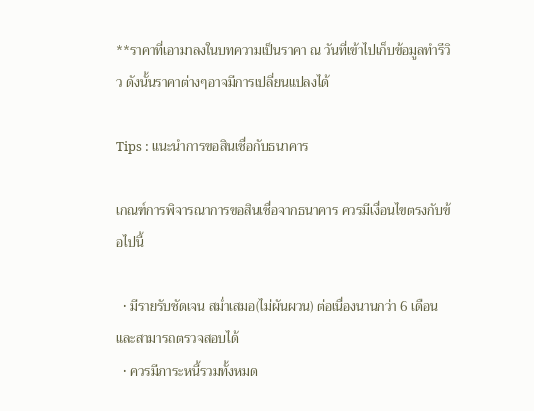**ราคาที่เอามาลงในบทความเป็นราคา ณ วันที่เข้าไปเก็บข้อมูลทำรีวิว ดังนั้นราคาต่างๆอาจมีการเปลี่ยนแปลงได้

Tips : แนะนำการขอสินเชื่อกับธนาคาร

เกณฑ์การพิจารณาการขอสินเชื่อจากธนาคาร ควรมีเงื่อนไขตรงกับข้อไปนี้

  • มีรายรับชัดเจน สม่ำเสมอ(ไม่ผันผวน) ต่อเนื่องนานกว่า 6 เดือน และสามารถตรวจสอบได้
  • ควรมีภาระหนี้รวมทั้งหมด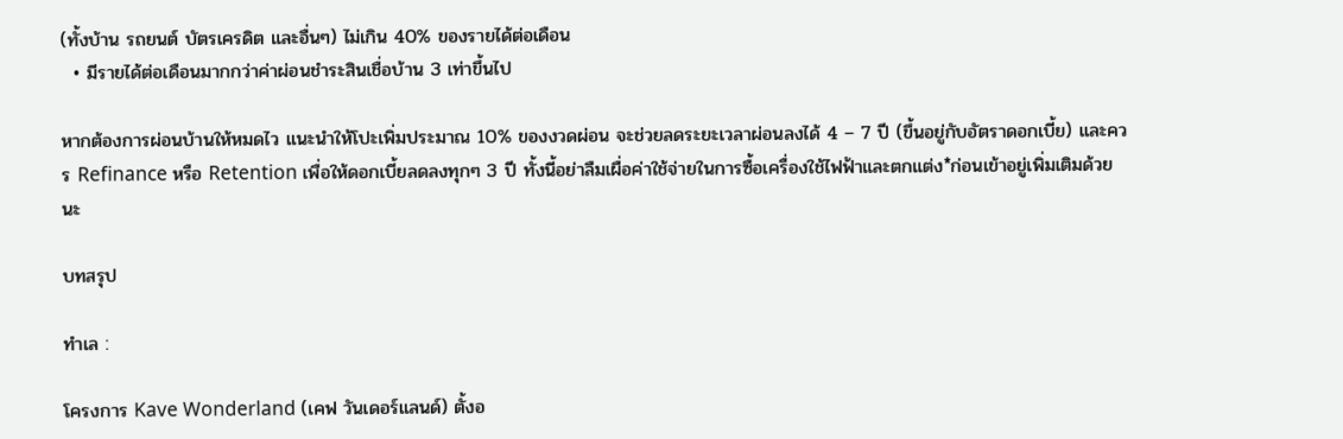(ทั้งบ้าน รถยนต์ บัตรเครดิต และอื่นๆ) ไม่เกิน 40% ของรายได้ต่อเดือน
  • มีรายได้ต่อเดือนมากกว่าค่าผ่อนชำระสินเชื่อบ้าน 3 เท่าขึ้นไป

หากต้องการผ่อนบ้านให้หมดไว แนะนำให้โปะเพิ่มประมาณ 10% ของงวดผ่อน จะช่วยลดระยะเวลาผ่อนลงได้ 4 – 7 ปี (ขึ้นอยู่กับอัตราดอกเบี้ย) และควร Refinance หรือ Retention เพื่อให้ดอกเบี้ยลดลงทุกๆ 3 ปี ทั้งนี้อย่าลืมเผื่อค่าใช้จ่ายในการซื้อเครื่องใช้ไฟฟ้าและตกแต่ง*ก่อนเข้าอยู่เพิ่มเติมด้วยนะ

บทสรุป

ทำเล :

โครงการ Kave Wonderland (เคฟ วันเดอร์แลนด์) ตั้งอ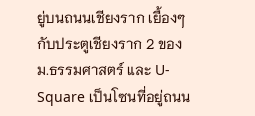ยู่บนถนนเชียงราก เยื้องๆกับประตูเชียงราก 2 ของ ม.ธรรมศาสตร์ และ U-Square เป็นโซนที่อยู่ถนน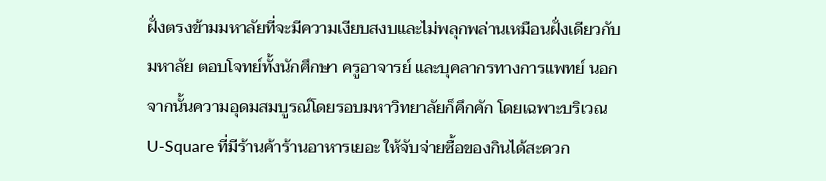ฝั่งตรงข้ามมหาลัยที่จะมีความเงียบสงบและไม่พลุกพล่านเหมือนฝั่งเดียวกับมหาลัย ตอบโจทย์ทั้งนักศึกษา ครูอาจารย์ และบุคลากรทางการแพทย์ นอกจากนั้นความอุดมสมบูรณ์โดยรอบมหาวิทยาลัยก็คึกคัก โดยเฉพาะบริเวณ U-Square ที่มีร้านค้าร้านอาหารเยอะ ให้จับจ่ายซื้อของกินได้สะดวก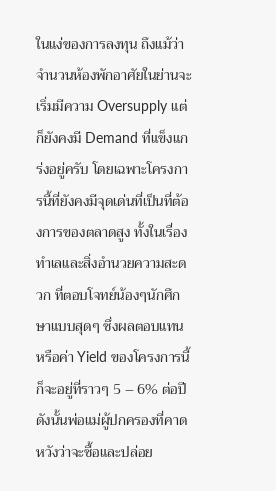ในแง่ของการลงทุน ถึงแม้ว่าจำนวนห้องพักอาศัยในย่านจะเริ่มมีความ Oversupply แต่ก็ยังคงมี Demand ที่แข็งแกร่งอยู่ครับ โดยเฉพาะโครงการนี้ที่ยังคงมีจุดเด่นที่เป็นที่ต้องการของตลาดสูง ทั้งในเรื่องทำเลและสิ่งอำนวยความสะดวก ที่ตอบโจทย์น้องๆนักศึกษาแบบสุดๆ ซึ่งผลตอบแทนหรือค่า Yield ของโครงการนี้ก็จะอยู่ที่ราวๆ 5 – 6% ต่อปี ดังนั้นพ่อแม่ผู้ปกครองที่คาดหวังว่าจะซื้อและปล่อย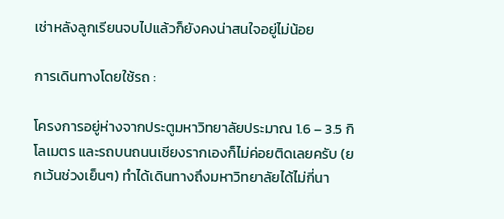เช่าหลังลูกเรียนจบไปแล้วก็ยังคงน่าสนใจอยู่ไม่น้อย

การเดินทางโดยใช้รถ :

โครงการอยู่ห่างจากประตูมหาวิทยาลัยประมาณ 1.6 – 3.5 กิโลเมตร และรถบนถนนเชียงรากเองก็ไม่ค่อยติดเลยครับ (ยกเว้นช่วงเย็นๆ) ทำได้เดินทางถึงมหาวิทยาลัยได้ไม่กี่นา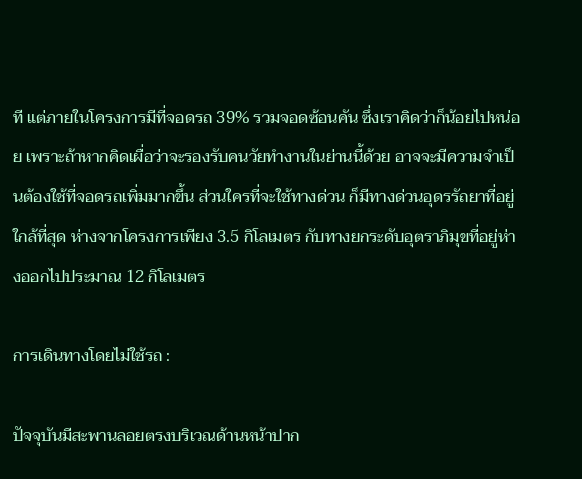ที แต่ภายในโครงการมีที่จอดรถ 39% รวมจอดซ้อนคัน ซึ่งเราคิดว่าก็น้อยไปหน่อย เพราะถ้าหากคิดเผื่อว่าจะรองรับคนวัยทำงานในย่านนี้ด้วย อาจจะมีความจำเป็นต้องใช้ที่จอดรถเพิ่มมากขึ้น ส่วนใครที่จะใช้ทางด่วน ก็มีทางด่วนอุดรรัถยาที่อยู่ใกล้ที่สุด ห่างจากโครงการเพียง 3.5 กิโลเมตร กับทางยกระดับอุตราภิมุขที่อยู่ห่างออกไปประมาณ 12 กิโลเมตร

การเดินทางโดยไม่ใช้รถ :

ปัจจุบันมีสะพานลอยตรงบริเวณด้านหน้าปาก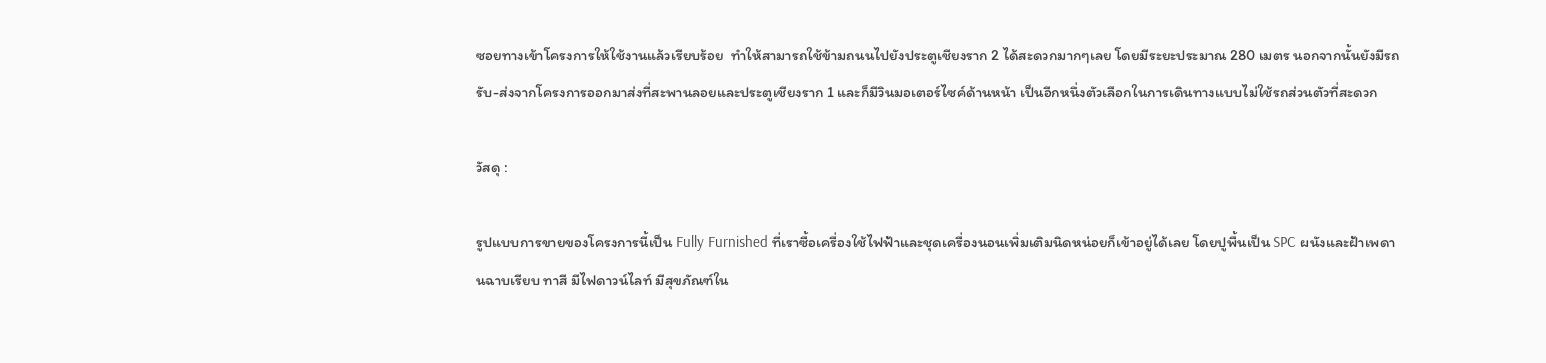ซอยทางเข้าโครงการให้ใช้งานแล้วเรียบร้อย  ทำให้สามารถใช้ข้ามถนนไปยังประตูเชียงราก 2 ได้สะดวกมากๆเลย โดยมีระยะประมาณ 280 เมตร นอกจากนั้นยังมีรถรับ-ส่งจากโครงการออกมาส่งที่สะพานลอยและประตูเชียงราก 1 และก็มีวินมอเตอร์ไซค์ด้านหน้า เป็นอีกหนึ่งตัวเลือกในการเดินทางแบบไม่ใช้รถส่วนตัวที่สะดวก

วัสดุ :

รูปแบบการขายของโครงการนี้เป็น Fully Furnished ที่เราซื้อเครื่องใช้ไฟฟ้าและชุดเครื่องนอนเพิ่มเติมนิดหน่อยก็เข้าอยู่ได้เลย โดยปูพื้นเป็น SPC ผนังและฝ้าเพดานฉาบเรียบ ทาสี มีไฟดาวน์ไลท์ มีสุขภัณฑ์ใน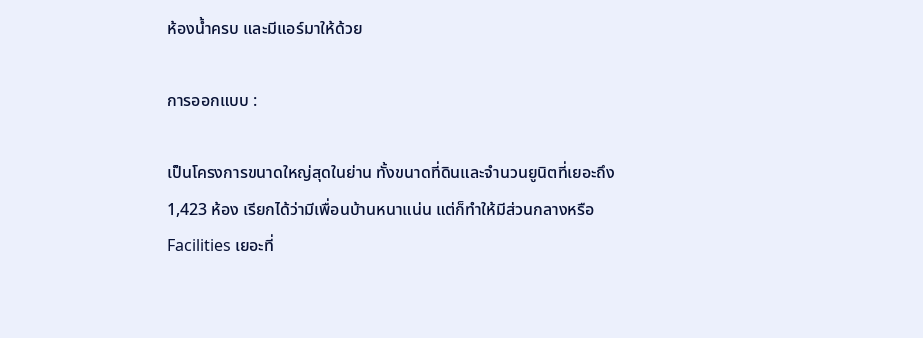ห้องน้ำครบ และมีแอร์มาให้ด้วย

การออกแบบ :

เป็นโครงการขนาดใหญ่สุดในย่าน ทั้งขนาดที่ดินและจำนวนยูนิตที่เยอะถึง 1,423 ห้อง เรียกได้ว่ามีเพื่อนบ้านหนาแน่น แต่ก็ทำให้มีส่วนกลางหรือ Facilities เยอะที่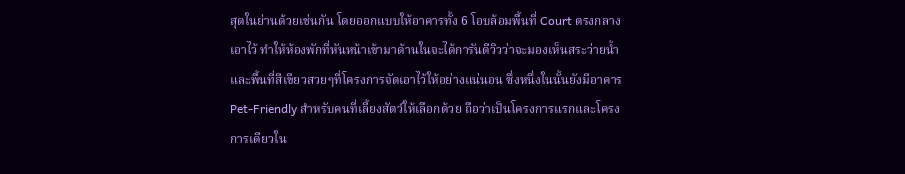สุดในย่านด้วยเช่นกัน โดยออกแบบให้อาคารทั้ง 6 โอบล้อมพื้นที่ Court ตรงกลางเอาไว้ ทำให้ห้องพักที่หันหน้าเข้ามาด้านในจะได้การันตีวิวว่าจะมองเห็นสระว่ายน้ำ และพื้นที่สีเขียวสวยๆที่โครงการจัดเอาไว้ให้อย่างแน่นอน ซึ่งหนึ่งในนั้นยังมีอาคาร Pet-Friendly สำหรับคนที่เลี้ยงสัตว์ให้เลือกด้วย ถือว่าเป็นโครงการแรกและโครงการเดียวใน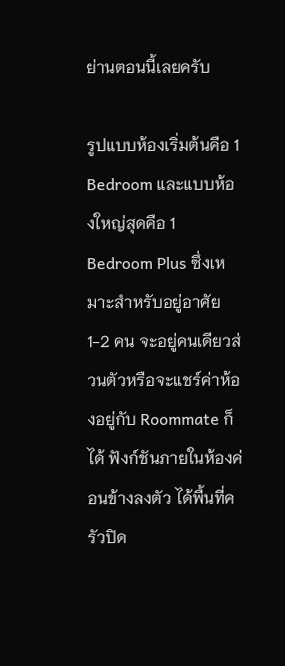ย่านตอนนี้เลยครับ

รูปแบบห้องเริ่มต้นคือ 1 Bedroom และแบบห้องใหญ่สุดคือ 1 Bedroom Plus ซึ่งเหมาะสำหรับอยู่อาศัย 1-2 คน จะอยู่คนเดียวส่วนตัวหรือจะแชร์ค่าห้องอยู่กับ Roommate ก็ได้ ฟังก์ชันภายในห้องค่อนข้างลงตัว ได้พื้นที่ครัวปิด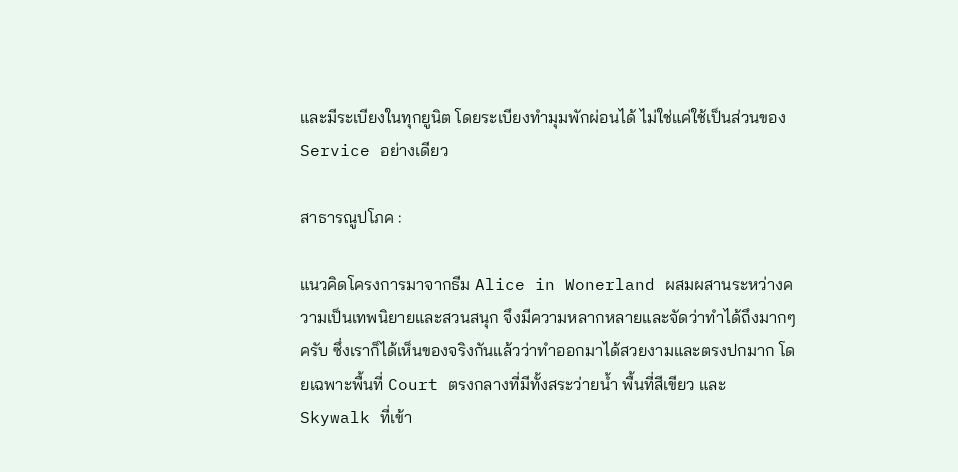และมีระเบียงในทุกยูนิต โดยระเบียงทำมุมพักผ่อนได้ ไม่ใช่แค่ใช้เป็นส่วนของ Service อย่างเดียว

สาธารณูปโภค :

แนวคิดโครงการมาจากธีม Alice in Wonerland ผสมผสานระหว่างความเป็นเทพนิยายและสวนสนุก จึงมีความหลากหลายและจัดว่าทำได้ถึงมากๆครับ ซึ่งเราก็ได้เห็นของจริงกันแล้วว่าทำออกมาได้สวยงามและตรงปกมาก โดยเฉพาะพื้นที่ Court ตรงกลางที่มีทั้งสระว่ายน้ำ พื้นที่สีเขียว และ Skywalk ที่เข้า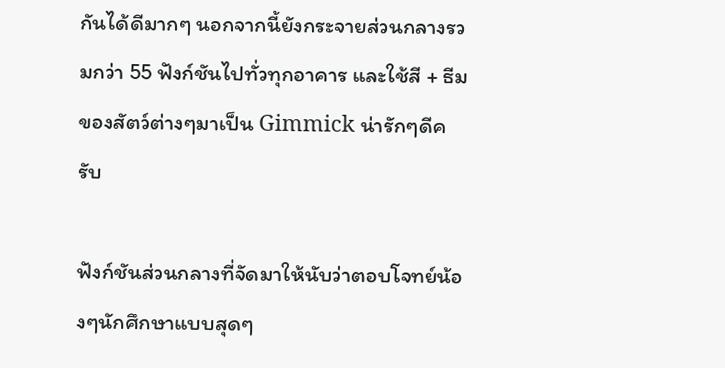กันได้ดีมากๆ นอกจากนี้ยังกระจายส่วนกลางรวมกว่า 55 ฟังก์ชันไปทั่วทุกอาคาร และใช้สี + ธีมของสัตว์ต่างๆมาเป็น Gimmick น่ารักๆดีครับ

ฟังก์ชันส่วนกลางที่จัดมาให้นับว่าตอบโจทย์น้องๆนักศึกษาแบบสุดๆ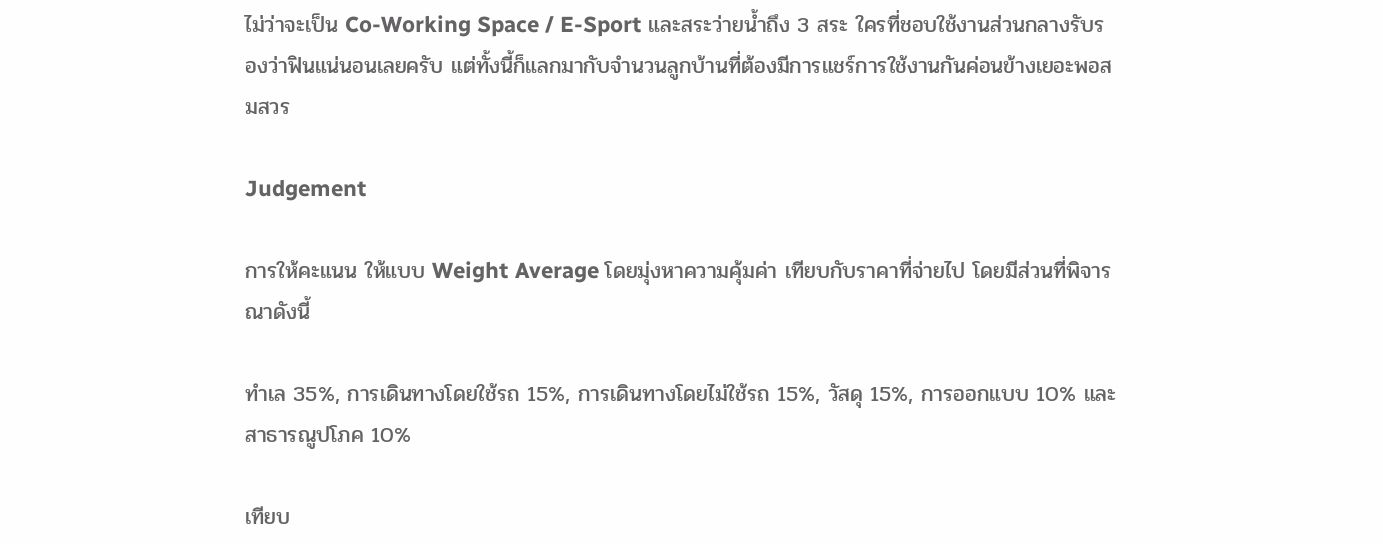ไม่ว่าจะเป็น Co-Working Space / E-Sport และสระว่ายน้ำถึง 3 สระ ใครที่ชอบใช้งานส่วนกลางรับรองว่าฟินแน่นอนเลยครับ แต่ทั้งนี้ก็แลกมากับจำนวนลูกบ้านที่ต้องมีการแชร์การใช้งานกันค่อนข้างเยอะพอสมสวร

Judgement

การให้คะแนน ให้แบบ Weight Average โดยมุ่งหาความคุ้มค่า เทียบกับราคาที่จ่ายไป โดยมีส่วนที่พิจารณาดังนี้

ทำเล 35%, การเดินทางโดยใช้รถ 15%, การเดินทางโดยไม่ใช้รถ 15%, วัสดุ 15%, การออกแบบ 10% และสาธารณูปโภค 10%

เทียบ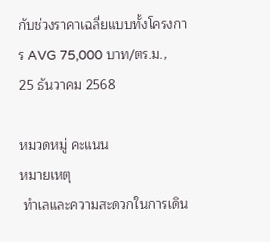กับช่วงราคาเฉลี่ยแบบทั้งโครงการ AVG 75,000 บาท/ตร.ม., 25 ธันวาคม 2568

หมวดหมู่ คะแนน
หมายเหตุ
 ทำเลและความสะดวกในการเดิน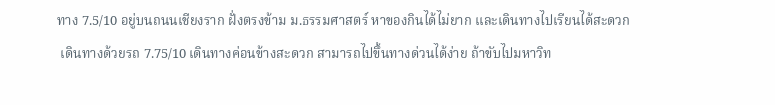ทาง 7.5/10 อยู่บนถนนเชียงราก ฝั่งตรงข้าม ม.ธรรมศาสตร์ หาของกินได้ไม่ยาก และเดินทางไปเรียนได้สะดวก
 เดินทางด้วยรถ 7.75/10 เดินทางค่อนข้างสะดวก สามารถไปขึ้นทางด่วนได้ง่าย ถ้าขับไปมหาวิท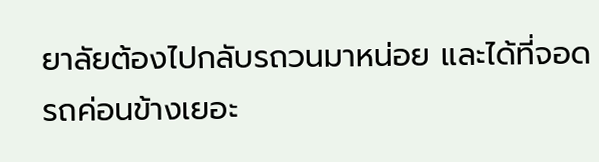ยาลัยต้องไปกลับรถวนมาหน่อย และได้ที่จอดรถค่อนข้างเยอะ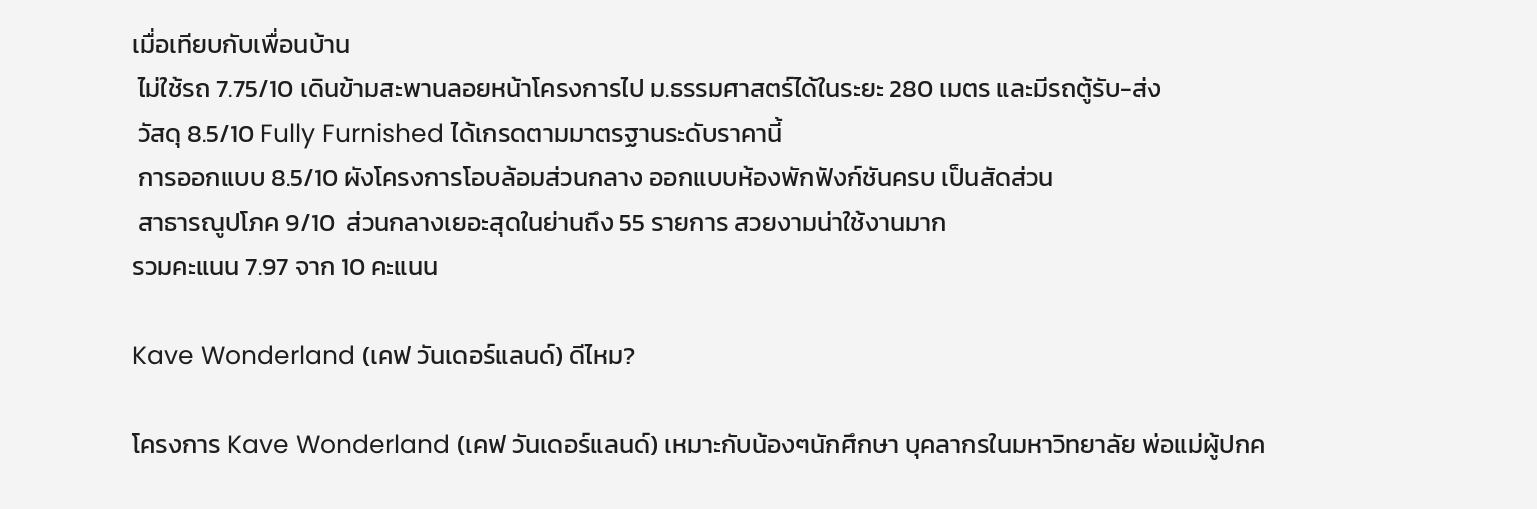เมื่อเทียบกับเพื่อนบ้าน
 ไม่ใช้รถ 7.75/10 เดินข้ามสะพานลอยหน้าโครงการไป ม.ธรรมศาสตร์ได้ในระยะ 280 เมตร และมีรถตู้รับ-ส่ง
 วัสดุ 8.5/10 Fully Furnished ได้เกรดตามมาตรฐานระดับราคานี้
 การออกแบบ 8.5/10 ผังโครงการโอบล้อมส่วนกลาง ออกแบบห้องพักฟังก์ชันครบ เป็นสัดส่วน
 สาธารณูปโภค 9/10  ส่วนกลางเยอะสุดในย่านถึง 55 รายการ สวยงามน่าใช้งานมาก
รวมคะแนน 7.97 จาก 10 คะแนน

Kave Wonderland (เคฟ วันเดอร์แลนด์) ดีไหม?

โครงการ Kave Wonderland (เคฟ วันเดอร์แลนด์) เหมาะกับน้องๆนักศึกษา บุคลากรในมหาวิทยาลัย พ่อแม่ผู้ปกค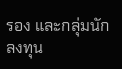รอง และกลุ่มนักลงทุน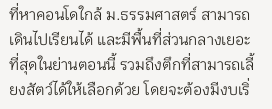ที่หาคอนโดใกล้ ม.ธรรมศาสตร์ สามารถเดินไปเรียนได้ และมีพื้นที่ส่วนกลางเยอะที่สุดในย่านตอนนี้ รวมถึงตึกที่สามารถเลี้ยงสัตว์ได้ให้เลือกด้วย โดยจะต้องมีงบเริ่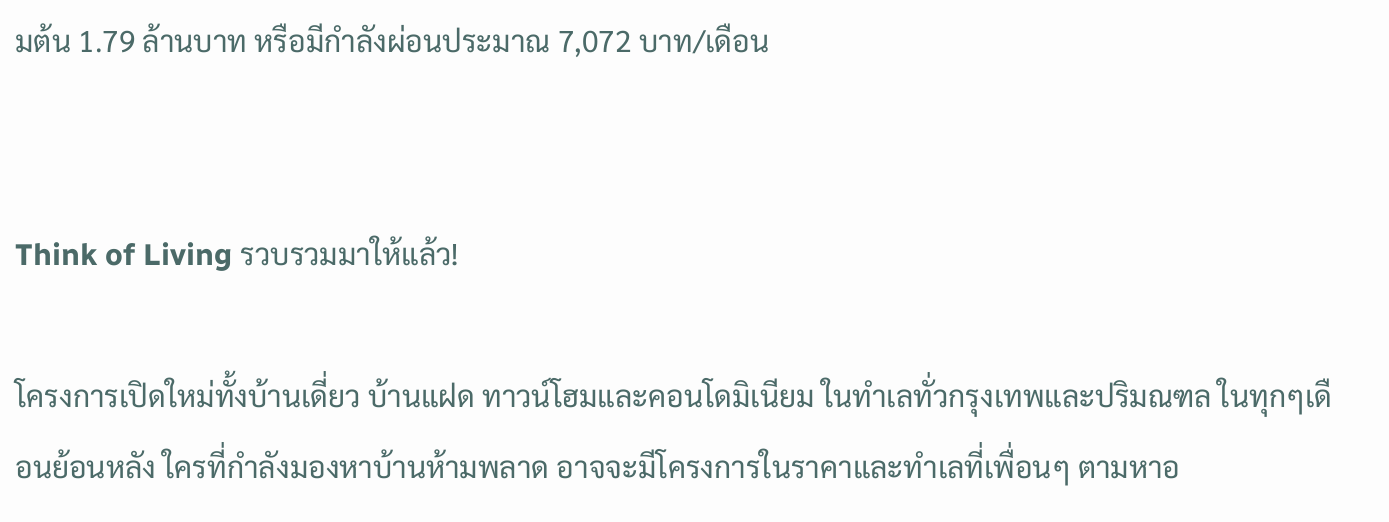มต้น 1.79 ล้านบาท หรือมีกำลังผ่อนประมาณ 7,072 บาท/เดือน


Think of Living รวบรวมมาให้แล้ว!

โครงการเปิดใหม่ทั้งบ้านเดี่ยว บ้านแฝด ทาวน์โฮมและคอนโดมิเนียม ในทำเลทั่วกรุงเทพและปริมณฑล ในทุกๆเดือนย้อนหลัง ใครที่กำลังมองหาบ้านห้ามพลาด อาจจะมีโครงการในราคาและทำเลที่เพื่อนๆ ตามหาอ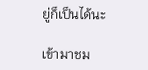ยู่ก็เป็นได้นะ

เข้ามาชม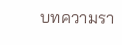บทความรา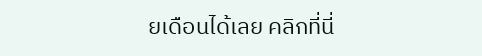ยเดือนได้เลย คลิกที่นี่